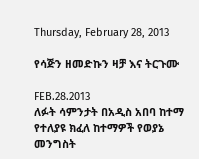Thursday, February 28, 2013

የሳጅን ዘመድኩን ዛቻ እና ትርጉሙ

FEB.28.2013
ለፉት ሳምንታት በአዲስ አበባ ከተማ የተለያዩ ክፈለ ከተማዎች የወያኔ መንግስት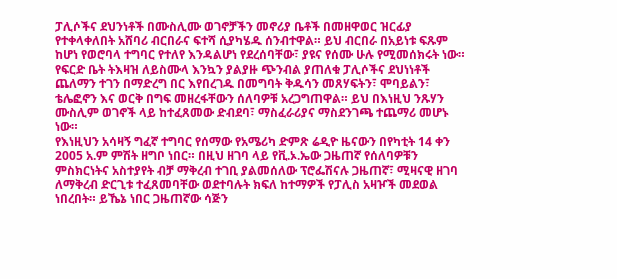ፓሊሶችና ደህንነቶች በሙስሊሙ ወገኖቻችን መኖሪያ ቤቶች በመዘዋወር ዝርፊያ የተቀላቀለበት አሸባሪ ብርበራና ፍተሻ ሲያካሄዱ ሰንብተዋል። ይህ ብርበራ በአይነቱ ፍጹም ከሆነ የወሮባላ ተግባር የተለየ እንዳልሆነ የደረሰባቸው፣ ያዩና የሰሙ ሁሉ የሚመሰክሩት ነው።
የፍርድ ቤት ትእዛዝ ለይስሙላ እንኳን ያልያዙ ጭንብል ያጠለቁ ፓሊሶችና ደህነነቶች ጨለማን ተገን በማድረግ በር እየበረገዱ በመግባት ቅዱሳን መጸሃፍትን፣ ሞባይልን፣ ቴሌፎኖን እና ወርቅ በግፍ መዘረፋቸውን ሰለባዎቹ አረጋግጠዋል። ይህ በእነዚህ ንጹሃን ሙስሊም ወገኖች ላይ ከተፈጸመው ድብደባ፣ ማስፈራሪያና ማስደንገጫ ተጨማሪ መሆኑ ነው።
የእነዚህን አሳዛኝ ግፈኛ ተግባር የሰማው የአሜሪካ ድምጽ ሬዲዮ ዜናውን በየካቲት 14 ቀን 2005 አ.ም ምሽት ዘግቦ ነበር። በዚህ ዘገባ ላይ የቪ.ኦ.ኤው ጋዜጠኛ የሰለባዎቹን ምስክርነትና አስተያየት ብቻ ማቅረብ ተገቢ ያልመሰለው ፕሮፌሽናሉ ጋዜጠኛ፣ ሚዛናዊ ዘገባ ለማቅረብ ድርጊቱ ተፈጸመባቸው ወደተባሉት ክፍለ ከተማዎች የፓሊስ አዛዦች መደወል ነበረበት። ይኼኔ ነበር ጋዜጠኛው ሳጅን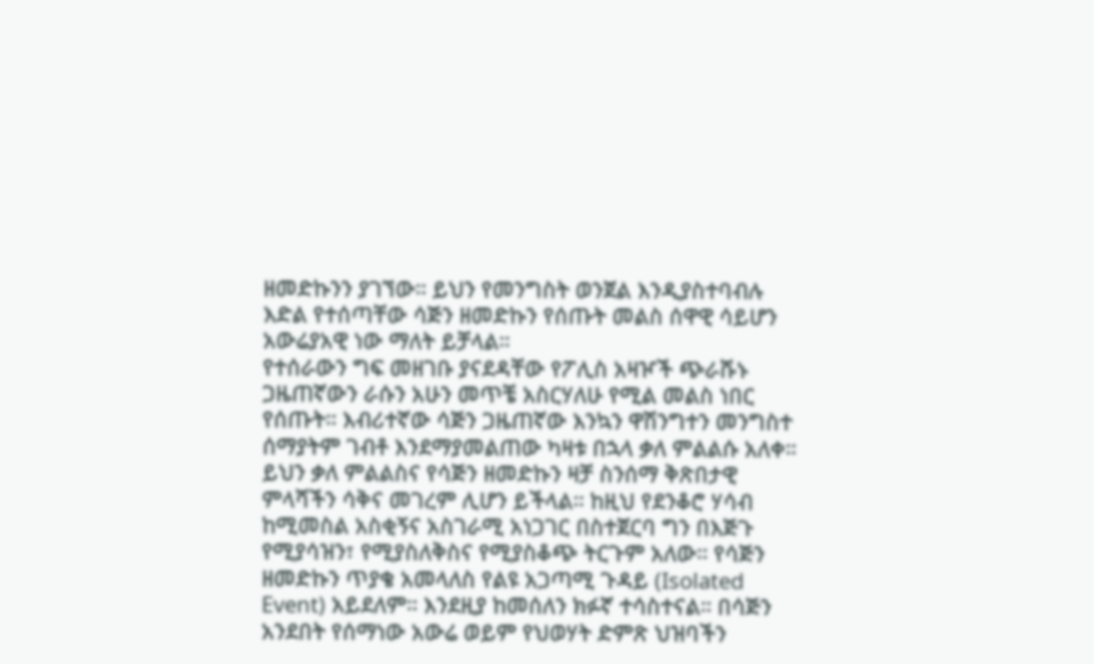ዘመድኩንን ያገኘው። ይህን የመንግስት ወንጀል እንዲያስተባብሉ እድል የተሰጣቸው ሳጅን ዘመድኩን የሰጡት መልስ ሰዋዊ ሳይሆን አውሬያአዊ ነው ማለት ይቻላል።
የተሰራውን ግፍ መዘገቡ ያናደዳቸው የፖሊስ አዛዦች ጭራሹኑ ጋዜጠኛውን ራሱን አሁን መጥቼ አስርሃለሁ የሚል መልስ ነበር የሰጡት። እብሪተኛው ሳጅን ጋዜጠኛው እንኳን ዋሽንግተን መንግስተ ሰማያትም ገብቶ እንደማያመልጠው ካዛቱ በኋላ ቃለ ምልልሱ አለቀ።
ይህን ቃለ ምልልስና የሳጅን ዘመድኩን ዛቻ ስንሰማ ቅጽበታዊ ምላሻችን ሳቅና መገረም ሊሆን ይችላል። ከዚህ የደንቆሮ ሃሳብ ከሚመስል አስቂኝና አስገራሚ አነጋገር በስተጀርባ ግን በእጅጉ የሚያሳዝን፣ የሚያስለቅስና የሚያስቆጭ ትርጉም አለው። የሳጅን ዘመድኩን ጥያቄ አመላለስ የልዩ አጋጣሚ ጉዳይ (Isolated Event) አይደለም። እንደዚያ ከመሰለን ክፉኛ ተሳስተናል። በሳጅን አንደበት የሰማነው አውሬ ወይም የህወሃት ድምጽ ህዝባችን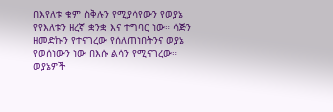በእየለቱ ቁም ስቅሉን የሚያሳየውን የወያኔ የየእለቱን ዘረኛ ቋንቋ እና ተግባር ነው። ሳጅን ዘመድኩን የተናገረው የሰለጠነበትንና ወያኔ የወሰነውን ነው በእሱ ልሳን የሚናገረው።
ወያኔዎች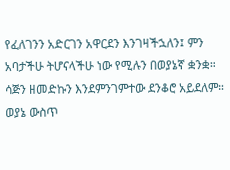የፈለገንን አድርገን አዋርደን እንገዛችኋለን፤ ምን አባታችሁ ትሆናላችሁ ነው የሚሉን በወያኔኛ ቋንቋ። ሳጅን ዘመድኩን እንደምንገምተው ደንቆሮ አይደለም። ወያኔ ውስጥ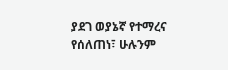ያደገ ወያኔኛ የተማረና የሰለጠነ፣ ሁሉንም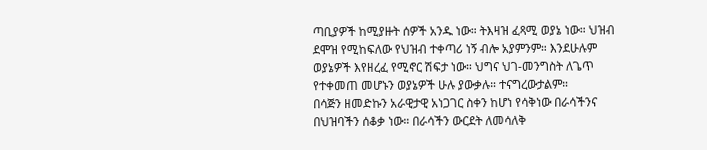ጣቢያዎች ከሚያዙት ሰዎች አንዱ ነው። ትእዛዝ ፈጻሚ ወያኔ ነው። ህዝብ ደሞዝ የሚከፍለው የህዝብ ተቀጣሪ ነኝ ብሎ አያምንም። እንደሁሉም ወያኔዎች እየዘረፈ የሚኖር ሽፍታ ነው። ህግና ህገ-መንግስት ለጌጥ የተቀመጠ መሆኑን ወያኔዎች ሁሉ ያውቃሉ። ተናግረውታልም።
በሳጅን ዘመድኩን አራዊታዊ አነጋገር ስቀን ከሆነ የሳቅነው በራሳችንና በህዝባችን ሰቆቃ ነው። በራሳችን ውርደት ለመሳለቅ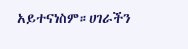አይተናነስም።ሀገራችን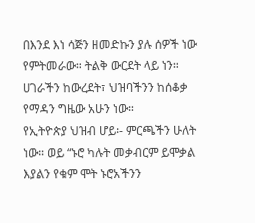በእንደ እነ ሳጅን ዘመድኩን ያሉ ሰዎች ነው የምትመራው። ትልቅ ውርደት ላይ ነን። ሀገራችን ከውረደት፣ ህዝባችንን ከሰቆቃ የማዳን ግዜው አሁን ነው።
የኢትዮጵያ ህዝብ ሆይ፡- ምርጫችን ሁለት ነው። ወይ “ኑሮ ካሉት መቃብርም ይሞቃል እያልን የቁም ሞት ኑሮአችንን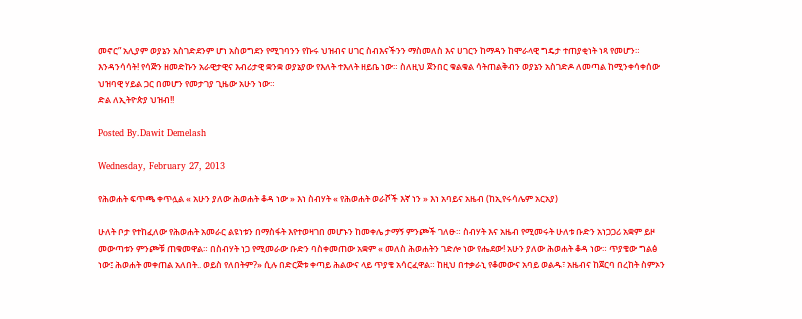መኖር” አሊያም ወያኔን አስገድደንም ሆነ አስወግደን የሚገባንን የኩሩ ህዝብና ሀገር ስብእናችንን ማስመለስ እና ሀገርን ከማዳን ከሞራላዊ ግዴታ ተጠያቂነት ነጻ የመሆን።
እንዳንሳሳት! የሳጅን ዘመድኩን አራዊታዊና እብሪታዊ ቋንቋ ወያኔያው የእለት ተእለት ዘይቤ ነው። ስለዚህ ጀንበር ቁልቁል ሳትጠልቅብን ወያኔን አስገድዶ ለመጣል ከሚንቀሳቀሰው ህዝባዊ ሃይል ጋር በመሆን የመታገያ ጊዜው አሁን ነው።
ድል ለኢትዮጵያ ህዝብ!!

Posted By.Dawit Demelash

Wednesday, February 27, 2013

የሕወሐት ፍጥጫ ቀጥሏል « አሁን ያለው ሕወሐት ቆዳ ነው » እነ ስብሃት « የሕወሐት ወራሾች እኛ ነን » እነ አባይና አዜብ (ከኢየሩሳሌም አርአያ)

ሁለት ቦታ የተከፈለው የሕወሐት አመራር ልዩነቱን በማስፋት እየተወዛገበ መሆኑን ከመቀሌ ታማኝ ምንጮች ገለፁ። ስብሃት እና አዜብ የሚመሩት ሁለቱ ቡድን አነጋጋሪ አቋም ይዞ መውጣቱን ምንጮቹ ጠቁመዋል። በስብሃት ነጋ የሚመራው ቡድን ባስቀመጠው አቋም « መለስ ሕወሐትን ገድሎ ነው የሔደው! አሁን ያለው ሕወሐት ቆዳ ነው። ጥያቄው ግልፅ ነው፤ ሕወሐት መቀጠል አለበት.. ወይስ የለበትም?» ሲሉ በድርጅቱ ቀጣይ ሕልውና ላይ ጥያቄ አሳርፈዋል። ከዚህ በተቃራኒ የቆመውና አባይ ወልዱ፣ አዜብና ከጀርባ በረከት ስምኦን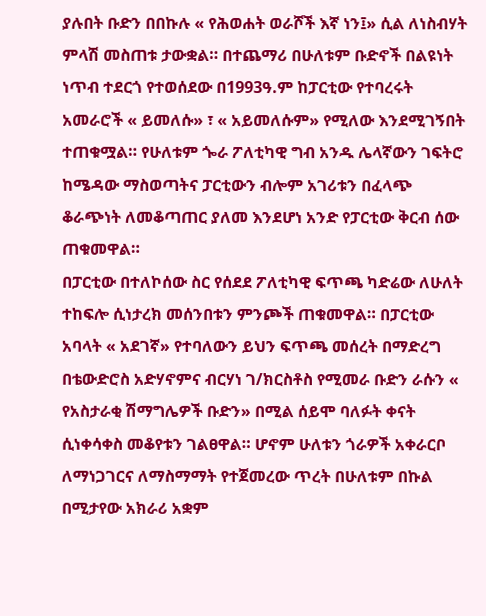ያሉበት ቡድን በበኩሉ « የሕወሐት ወራሾች እኛ ነን፤» ሲል ለነስብሃት ምላሽ መስጠቱ ታውቋል። በተጨማሪ በሁለቱም ቡድኖች በልዩነት ነጥብ ተደርጎ የተወሰደው በ1993ዓ.ም ከፓርቲው የተባረሩት አመራሮች « ይመለሱ» ፣ « አይመለሱም» የሚለው እንደሚገኝበት ተጠቁሟል። የሁለቱም ጐራ ፖለቲካዊ ግብ አንዱ ሌላኛውን ገፍትሮ ከሜዳው ማስወጣትና ፓርቲውን ብሎም አገሪቱን በፈላጭ ቆራጭነት ለመቆጣጠር ያለመ እንደሆነ አንድ የፓርቲው ቅርብ ሰው ጠቁመዋል።
በፓርቲው በተለኮሰው ስር የሰደደ ፖለቲካዊ ፍጥጫ ካድሬው ለሁለት ተከፍሎ ሲነታረክ መሰንበቱን ምንጮች ጠቁመዋል። በፓርቲው አባላት « አደገኛ» የተባለውን ይህን ፍጥጫ መሰረት በማድረግ በቴውድሮስ አድሃኖምና ብርሃነ ገ/ክርስቶስ የሚመራ ቡድን ራሱን « የአስታራቂ ሽማግሌዎች ቡድን» በሚል ሰይሞ ባለፉት ቀናት ሲነቀሳቀስ መቆየቱን ገልፀዋል። ሆኖም ሁለቱን ጎራዎች አቀራርቦ ለማነጋገርና ለማስማማት የተጀመረው ጥረት በሁለቱም በኩል በሚታየው አክራሪ አቋም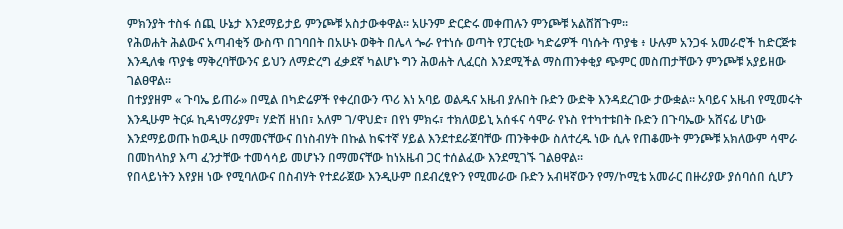ምክንያት ተስፋ ሰጪ ሁኔታ እንደማይታይ ምንጮቹ አስታውቀዋል። አሁንም ድርድሩ መቀጠሉን ምንጮቹ አልሸሸጉም።
የሕወሐት ሕልውና አጣብቂኝ ውስጥ በገባበት በአሁኑ ወቅት በሌላ ጐራ የተነሱ ወጣት የፓርቲው ካድሬዎች ባነሱት ጥያቄ ፥ ሁሉም አንጋፋ አመራሮች ከድርጅቱ እንዲለቁ ጥያቄ ማቅረባቸውንና ይህን ለማድረግ ፈቃደኛ ካልሆኑ ግን ሕወሐት ሊፈርስ እንደሚችል ማስጠንቀቂያ ጭምር መስጠታቸውን ምንጮቹ አያይዘው ገልፀዋል።
በተያያዘም « ጉባኤ ይጠራ» በሚል በካድሬዎች የቀረበውን ጥሪ እነ አባይ ወልዱና አዜብ ያሉበት ቡድን ውድቅ እንዳደረገው ታውቋል። አባይና አዜብ የሚመሩት እንዲሁም ትርፉ ኪዳነማሪያም፣ ሃድሽ ዘነበ፣ አለም ገ/ዋህድ፣ በየነ ምክሩ፣ ተክለወይኒ አሰፋና ሳሞራ የኑስ የተካተቱበት ቡድን በጉባኤው አሸናፊ ሆነው እንደማይወጡ ከወዲሁ በማመናቸውና በነስብሃት በኩል ከፍተኛ ሃይል እንደተደራጀባቸው ጠንቅቀው ስለተረዱ ነው ሲሉ የጠቆሙት ምንጮቹ አክለውም ሳሞራ በመከላከያ እጣ ፈንታቸው ተመሳሳይ መሆኑን በማመናቸው ከነአዜብ ጋር ተሰልፈው እንደሚገኙ ገልፀዋል።
የበላይነትን እየያዘ ነው የሚባለውና በስብሃት የተደራጀው እንዲሁም በደብረፂዮን የሚመራው ቡድን አብዛኛውን የማ/ኮሚቴ አመራር በዙሪያው ያሰባሰበ ሲሆን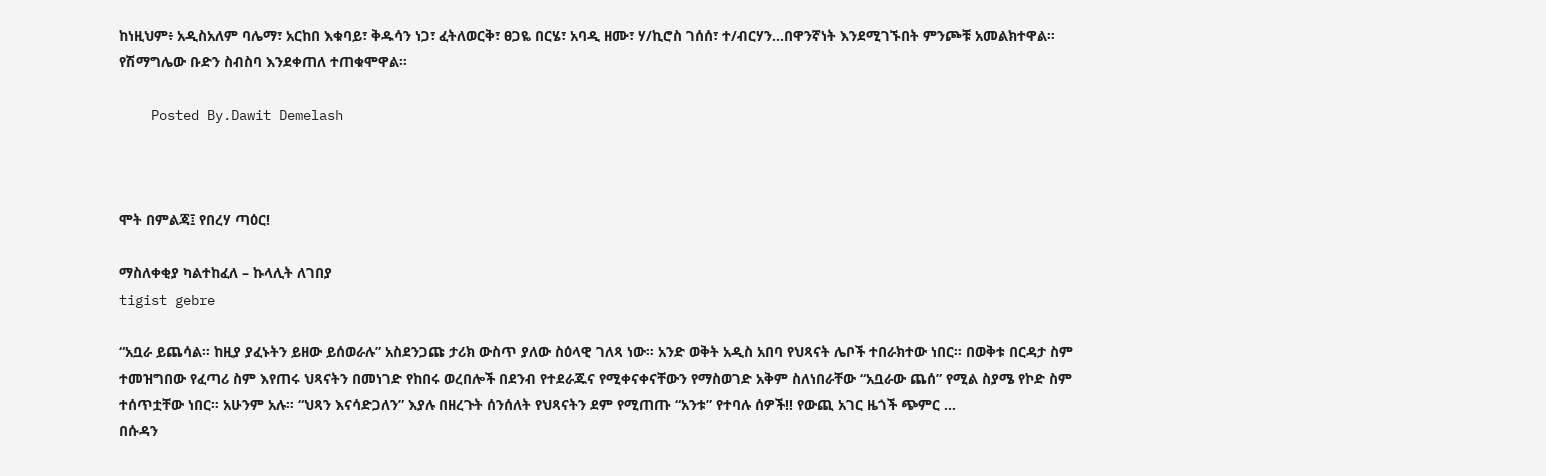ከነዚህም፥ አዲስአለም ባሌማ፣ አርከበ እቁባይ፣ ቅዱሳን ነጋ፣ ፈትለወርቅ፣ ፀጋዬ በርሄ፣ አባዲ ዘሙ፣ ሃ/ኪሮስ ገሰሰ፣ ተ/ብርሃን…በዋንኛነት እንደሚገኙበት ምንጮቹ አመልክተዋል። የሽማግሌው ቡድን ስብስባ እንደቀጠለ ተጠቁሞዋል።

    Posted By.Dawit Demelash



ሞት በምልጃ፤ የበረሃ ጣዕር!

ማስለቀቂያ ካልተከፈለ – ኩላሊት ለገበያ
tigist gebre

“አቧራ ይጨሳል። ከዚያ ያፈኑትን ይዘው ይሰወራሉ” አስደንጋጩ ታሪክ ውስጥ ያለው ስዕላዊ ገለጻ ነው። አንድ ወቅት አዲስ አበባ የህጻናት ሌቦች ተበራክተው ነበር። በወቅቱ በርዳታ ስም ተመዝግበው የፈጣሪ ስም እየጠሩ ህጻናትን በመነገድ የከበሩ ወረበሎች በደንብ የተደራጁና የሚቀናቀናቸውን የማስወገድ አቅም ስለነበራቸው “አቧራው ጨሰ” የሚል ስያሜ የኮድ ስም ተሰጥቷቸው ነበር። አሁንም አሉ። “ህጻን እናሳድጋለን” እያሉ በዘረጉት ሰንሰለት የህጻናትን ደም የሚጠጡ “አንቱ” የተባሉ ሰዎች!! የውጪ አገር ዜጎች ጭምር …
በሱዳን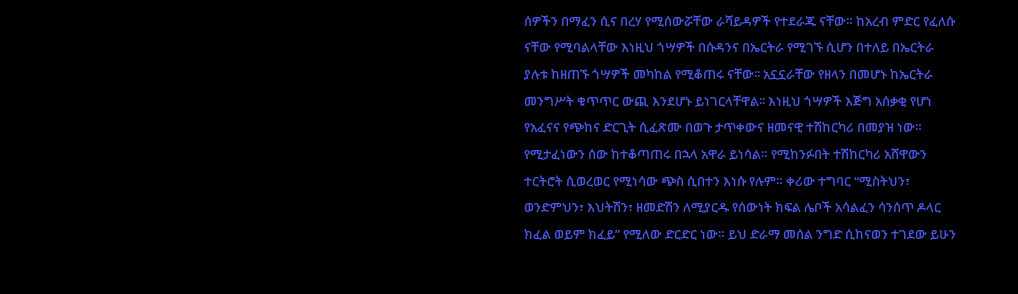ሰዎችን በማፈን ሲና በረሃ የሚሰውሯቸው ራሻይዳዎች የተደራጁ ናቸው። ከአረብ ምድር የፈለሱ ናቸው የሚባልላቸው እነዚህ ጎሣዎች በሱዳንና በኤርትራ የሚገኙ ሲሆን በተለይ በኤርትራ ያሉቱ ከዘጠኙ ጎሣዎች መካከል የሚቆጠሩ ናቸው፡፡ አኗኗራቸው የዘላን በመሆኑ ከኤርትራ መንግሥት ቁጥጥር ውጪ እንደሆኑ ይነገርላቸዋል፡፡ እነዚህ ጎሣዎች እጅግ አሰቃቂ የሆነ የአፈናና የጭከና ድርጊት ሲፈጽሙ በወጉ ታጥቀውና ዘመናዊ ተሽከርካሪ በመያዝ ነው። የሚታፈነውን ሰው ከተቆጣጠሩ በኋላ አዋራ ይነሳል። የሚከንፉበት ተሽከርካሪ አሸዋውን ተርትሮት ሲወረወር የሚነሳው ጭስ ሲበተን እነሱ የሉም። ቀሪው ተግባር “ሚስትህን፣ ወንድምህን፣ እህትሽን፣ ዘመድሽን ለሚያርዱ የሰውነት ክፍል ሌቦች አሳልፈን ሳንሰጥ ዶላር ክፈል ወይም ክፈይ” የሚለው ድርድር ነው። ይህ ድራማ መሰል ንግድ ሲከናወን ተገደው ይሁን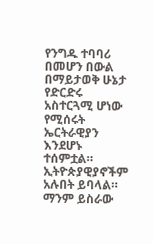የንግዱ ተባባሪ በመሆን በውል በማይታወቅ ሁኔታ የድርድሩ አስተርጓሚ ሆነው የሚሰሩት ኤርትራዊያን እንደሆኑ ተሰምቷል። ኢትዮጵያዊያኖችም አሉበት ይባላል። ማንም ይስራው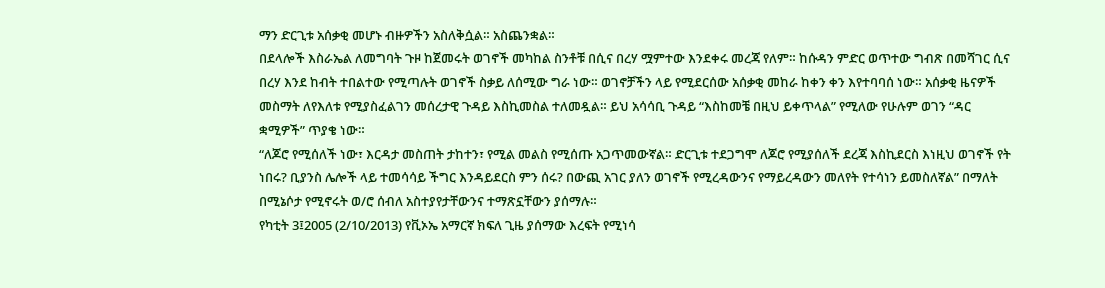ማን ድርጊቱ አሰቃቂ መሆኑ ብዙዎችን አስለቅሷል። አስጨንቋል።
በደላሎች እስራኤል ለመግባት ጉዞ ከጀመሩት ወገኖች መካከል ስንቶቹ በሲና በረሃ ሟምተው እንደቀሩ መረጃ የለም። ከሱዳን ምድር ወጥተው ግብጽ በመሻገር ሲና በረሃ እንደ ከብት ተበልተው የሚጣሉት ወገኖች ስቃይ ለሰሚው ግራ ነው። ወገኖቻችን ላይ የሚደርሰው አሰቃቂ መከራ ከቀን ቀን እየተባባሰ ነው። አሰቃቂ ዜናዎች መስማት ለየእለቱ የሚያስፈልገን መሰረታዊ ጉዳይ እስኪመስል ተለመዷል። ይህ አሳሳቢ ጉዳይ “እስከመቼ በዚህ ይቀጥላል” የሚለው የሁሉም ወገን “ዳር ቋሚዎች” ጥያቄ ነው።
“ለጆሮ የሚሰለች ነው፣ እርዳታ መስጠት ታከተን፣ የሚል መልስ የሚሰጡ አጋጥመውኛል። ድርጊቱ ተደጋግሞ ለጆሮ የሚያሰለች ደረጃ እስኪደርስ እነዚህ ወገኖች የት ነበሩ? ቢያንስ ሌሎች ላይ ተመሳሳይ ችግር እንዳይደርስ ምን ሰሩ? በውጪ አገር ያለን ወገኖች የሚረዳውንና የማይረዳውን መለየት የተሳነን ይመስለኛል” በማለት በሚኔሶታ የሚኖሩት ወ/ሮ ሰብለ አስተያየታቸውንና ተማጽኗቸውን ያሰማሉ።
የካቲት 3፤2005 (2/10/2013) የቪኦኤ አማርኛ ክፍለ ጊዜ ያሰማው እረፍት የሚነሳ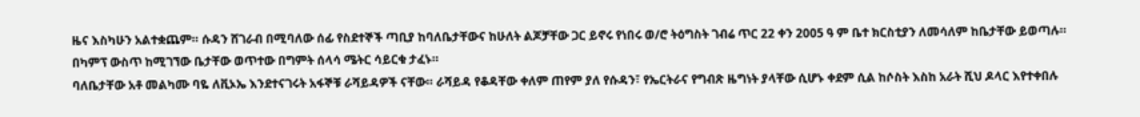ዜና እስካሁን አልተቋጨም። ሱዳን ሸገራብ በሚባለው ሰፊ የስደተኞች ጣቢያ ከባለቤታቸውና ከሁለት ልጆቻቸው ጋር ይኖሩ የነበሩ ወ/ሮ ትዕግስት ገብሬ ጥር 22 ቀን 2005 ዓ ም ቤተ ክርስቲያን ለመሳለም ከቤታቸው ይወጣሉ። በካምፕ ውስጥ ከሚገኘው ቤታቸው ወጥተው በግምት ሰላሳ ሜትር ሳይርቁ ታፈኑ።
ባለቤታቸው አቶ መልካሙ ባዬ ለቪኦኤ እንደተናገሩት አፋኞቹ ራሻይዳዎች ናቸው። ራሻይዳ የቆዳቸው ቀለም ጠየም ያለ የሱዳን፣ የኤርትራና የግብጽ ዜግነት ያላቸው ሲሆኑ ቀደም ሲል ከሶስት እስከ አራት ሺህ ዶላር እየተቀበሉ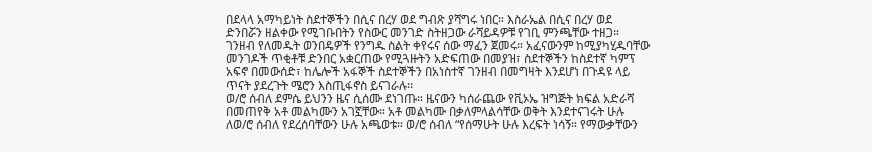በደላላ አማካይነት ስደተኞችን በሲና በረሃ ወደ ግብጽ ያሻግሩ ነበር። እስራኤል በሲና በረሃ ወደ ድንበሯን ዘልቀው የሚገቡበትን የስውር መንገድ ስትዘጋው ራሻይዳዎቹ የገቢ ምንጫቸው ተዘጋ። ገንዘብ የለመዱት ወንበዴዎች የንግዱ ስልት ቀየሩና ሰው ማፈን ጀመሩ። አፈናውንም ከሚያካሂዱባቸው መንገዶች ጥቂቶቹ ድንበር አቋርጠው የሚጓዙትን አድፍጠው በመያዝ፣ ስደተኞችን ከስደተኛ ካምፕ አፍኖ በመውሰድ፣ ከሌሎች አፋኞች ስደተኞችን በአነስተኛ ገንዘብ በመግዛት እንደሆነ በጉዳዩ ላይ ጥናት ያደረጉት ሜሮን እስጢፋኖስ ይናገራሉ፡፡
ወ/ሮ ሰብለ ደምሴ ይህንን ዜና ሲሰሙ ደነገጡ። ዜናውን ካሰራጨው የቪኦኤ ዝግጅት ክፍል አድራሻ በመጠየቅ አቶ መልካሙን አገኟቸው። አቶ መልካሙ በቃለምላልሳቸው ወቅት እንደተናገሩት ሁሉ ለወ/ሮ ሰብለ የደረሰባቸውን ሁሉ አጫወቱ። ወ/ሮ ሰብለ “የሰማሁት ሁሉ እረፍት ነሳኝ። የማውቃቸውን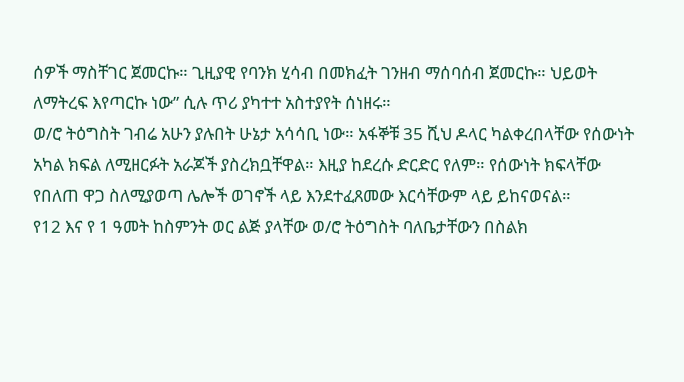ሰዎች ማስቸገር ጀመርኩ። ጊዚያዊ የባንክ ሂሳብ በመክፈት ገንዘብ ማሰባሰብ ጀመርኩ። ህይወት ለማትረፍ እየጣርኩ ነው” ሲሉ ጥሪ ያካተተ አስተያየት ሰነዘሩ።
ወ/ሮ ትዕግስት ገብሬ አሁን ያሉበት ሁኔታ አሳሳቢ ነው። አፋኞቹ 35 ሺህ ዶላር ካልቀረበላቸው የሰውነት አካል ክፍል ለሚዘርፉት አራጆች ያስረክቧቸዋል። እዚያ ከደረሱ ድርድር የለም። የሰውነት ክፍላቸው የበለጠ ዋጋ ስለሚያወጣ ሌሎች ወገኖች ላይ እንደተፈጸመው እርሳቸውም ላይ ይከናወናል።
የ12 እና የ 1 ዓመት ከስምንት ወር ልጅ ያላቸው ወ/ሮ ትዕግስት ባለቤታቸውን በስልክ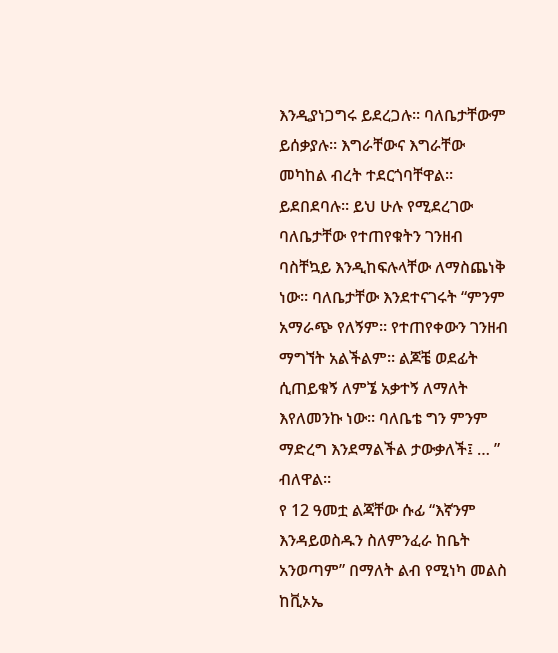እንዲያነጋግሩ ይደረጋሉ። ባለቤታቸውም ይሰቃያሉ። እግራቸውና እግራቸው መካከል ብረት ተደርጎባቸዋል። ይደበደባሉ። ይህ ሁሉ የሚደረገው ባለቤታቸው የተጠየቁትን ገንዘብ ባስቸኳይ እንዲከፍሉላቸው ለማስጨነቅ ነው። ባለቤታቸው እንደተናገሩት “ምንም አማራጭ የለኝም። የተጠየቀውን ገንዘብ ማግኘት አልችልም። ልጆቼ ወደፊት ሲጠይቁኝ ለምኜ አቃተኝ ለማለት እየለመንኩ ነው። ባለቤቴ ግን ምንም ማድረግ እንደማልችል ታውቃለች፤ … ” ብለዋል።
የ 12 ዓመቷ ልጃቸው ሱፊ “እኛንም እንዳይወስዱን ስለምንፈራ ከቤት አንወጣም” በማለት ልብ የሚነካ መልስ ከቪኦኤ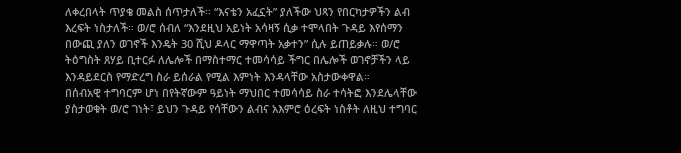ለቀረበላት ጥያቄ መልስ ሰጥታለች፡፡ “እናቴን አፈኗት” ያለችው ህጻን የበርካታዎችን ልብ እረፍት ነስታለች። ወ/ሮ ሰብለ “እንደዚህ አይነት አሳዛኝ ሲቃ ተሞላበት ጉዳይ እየሰማን በውጪ ያለን ወገኖች እንዴት 30 ሺህ ዶላር ማዋጣት አቃተን” ሲሉ ይጠይቃሉ። ወ/ሮ ትዕግስት ጸሃይ ቢተርፉ ለሌሎች በማስተማር ተመሳሳይ ችግር በሌሎች ወገኖቻችን ላይ እንዳይደርስ የማድረግ ስራ ይሰራል የሚል እምነት እንዳላቸው አስታውቀዋል።
በሰብአዊ ተግባርም ሆነ በየትኛውም ዓይነት ማህበር ተመሳሳይ ስራ ተሳትፎ እንደሌላቸው ያስታወቁት ወ/ሮ ገነት፣ ይህን ጉዳይ የሳቸውን ልብና አእምሮ ዕረፍት ነስቶት ለዚህ ተግባር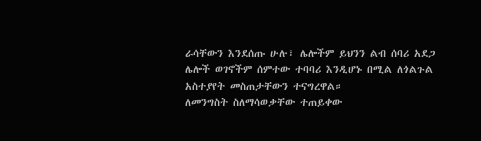ራሳቸውን እንደሰጡ ሁሉ፣ ሌሎችም ይህንን ልብ ሰባሪ አደጋ ሌሎች ወገኖችም ሰምተው ተባባሪ እንዲሆኑ በሚል ለጎልጉል አስተያየት መስጠታቸውን ተናግረዋል።
ለመንግስት ስለማሳወቃቸው ተጠይቀው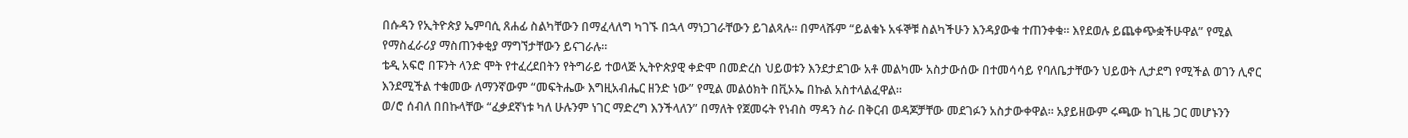በሱዳን የኢትዮጵያ ኤምባሲ ጸሐፊ ስልካቸውን በማፈላለግ ካገኙ በኋላ ማነጋገራቸውን ይገልጻሉ። በምላሹም “ይልቁኑ አፋኞቹ ስልካችሁን እንዳያውቁ ተጠንቀቁ። እየደወሉ ይጨቀጭቋችሁዋል” የሚል የማስፈራሪያ ማስጠንቀቂያ ማግኘታቸውን ይናገራሉ።
ቴዲ አፍሮ በፑንት ላንድ ሞት የተፈረደበትን የትግራይ ተወላጅ ኢትዮጵያዊ ቀድሞ በመድረስ ህይወቱን እንደታደገው አቶ መልካሙ አስታውሰው በተመሳሳይ የባለቤታቸውን ህይወት ሊታደግ የሚችል ወገን ሊኖር እንደሚችል ተቁመው ለማንኛውም “መፍትሔው እግዚአብሔር ዘንድ ነው” የሚል መልዕክት በቪኦኤ በኩል አስተላልፈዋል።
ወ/ሮ ሰብለ በበኩላቸው “ፈቃደኛነቱ ካለ ሁሉንም ነገር ማድረግ እንችላለን” በማለት የጀመሩት የነብስ ማዳን ስራ በቅርብ ወዳጆቻቸው መደገፉን አስታውቀዋል። አያይዘውም ሩጫው ከጊዜ ጋር መሆኑንን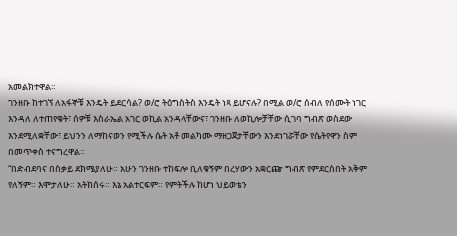አመልክተዋል።
ገንዘቡ ከተገኘ ለአፋኞቹ እንዴት ይደርሳል? ወ/ሮ ትዕግስትስ እንዴት ነጻ ይሆናሉ? በሚል ወ/ሮ ሰብለ የሰሙት ነገር እንዳለ ለተጠየቁት፣ ሰዎቹ እስራኤል አገር ወኪል አንዳላቸውና፣ ገንዘቡ ለወኪሎቻቸው ሲገባ ግብጽ ወስደው እንደሚለቋቸው፣ ይህንን ለማከናወን የሚችሉ ሴት አቶ መልካሙ ማዘጋጀታቸውን እንደነገሯቸው የሴትየዋን ስም በመጥቀስ ተናግረዋል።
“በድብደባና በስቃይ ደክሜያለሁ። አሁን ገንዘቡ ተከፍሎ ቢለቁኝም በረሃውን አቋርጬ ግብጽ የምደርስበት አቅም የለኝም። እሞታለሁ። አትክሰሩ። እኔ አልተርፍም። የምትችሉ ከሆነ ህይወቴን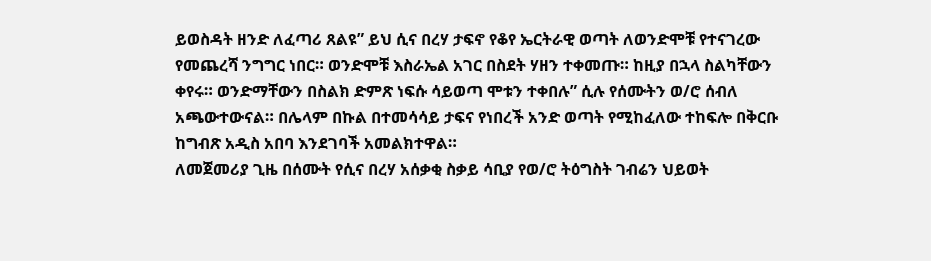ይወስዳት ዘንድ ለፈጣሪ ጸልዩ” ይህ ሲና በረሃ ታፍኖ የቆየ ኤርትራዊ ወጣት ለወንድሞቹ የተናገረው የመጨረሻ ንግግር ነበር። ወንድሞቹ እስራኤል አገር በስደት ሃዘን ተቀመጡ። ከዚያ በኋላ ስልካቸውን ቀየሩ። ወንድማቸውን በስልክ ድምጽ ነፍሱ ሳይወጣ ሞቱን ተቀበሉ” ሲሉ የሰሙትን ወ/ሮ ሰብለ አጫውተውናል። በሌላም በኩል በተመሳሳይ ታፍና የነበረች አንድ ወጣት የሚከፈለው ተከፍሎ በቅርቡ ከግብጽ አዲስ አበባ እንደገባች አመልክተዋል።
ለመጀመሪያ ጊዜ በሰሙት የሲና በረሃ አሰቃቂ ስቃይ ሳቢያ የወ/ሮ ትዕግስት ገብሬን ህይወት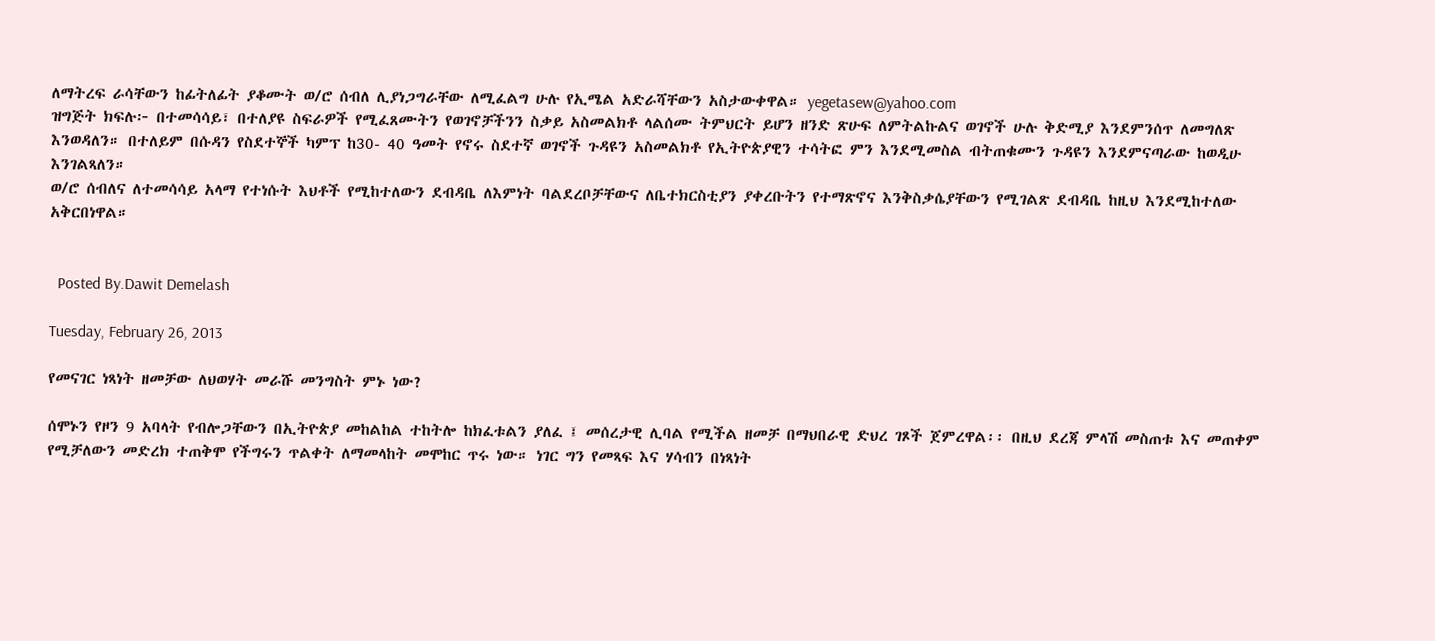ለማትረፍ ራሳቸውን ከፊትለፊት ያቆሙት ወ/ሮ ሰብለ ሊያነጋግራቸው ለሚፈልግ ሁሉ የኢሜል አድራሻቸውን አስታውቀዋል። yegetasew@yahoo.com
ዝግጅት ክፍሉ፦ በተመሳሳይ፣ በተለያዩ ስፍራዎች የሚፈጸሙትን የወገኖቻችንን ስቃይ አስመልክቶ ላልሰሙ ትምህርት ይሆን ዘንድ ጽሁፍ ለምትልኩልና ወገኖች ሁሉ ቅድሚያ እንደምንሰጥ ለመግለጽ እንወዳለን። በተለይም በሱዳን የስደተኞች ካምፕ ከ30- 40 ዓመት የኖሩ ስደተኛ ወገኖች ጉዳዩን አስመልክቶ የኢትዮጵያዊን ተሳትፎ ምን እንደሚመስል ብትጠቁሙን ጉዳዩን እንደምናጣራው ከወዲሁ እንገልጻለን።
ወ/ሮ ሰብለና ለተመሳሳይ አላማ የተነሱት እህቶች የሚከተለውን ደብዳቤ ለእምነት ባልደረቦቻቸውና ለቤተክርስቲያን ያቀረቡትን የተማጽኖና እንቅስቃሴያቸውን የሚገልጽ ደብዳቤ ከዚህ እንደሚከተለው አቅርበነዋል።


  Posted By.Dawit Demelash

Tuesday, February 26, 2013

የመናገር ነጻነት ዘመቻው ለህወሃት መራሹ መንግስት ምኑ ነው?

ሰሞኑን የዞን 9 አባላት የብሎጋቸውን በኢትዮጵያ መከልከል ተከትሎ ከክፈቱልን ያለፈ ፤ መሰረታዊ ሊባል የሚችል ዘመቻ በማህበራዊ ድህረ ገጾች ጀምረዋል፡፡ በዚህ ደረጃ ምላሽ መስጠቱ እና መጠቀም የሚቻለውን መድረክ ተጠቅሞ የችግሩን ጥልቀት ለማመላከት መሞከር ጥሩ ነው። ነገር ግን የመጻፍ እና ሃሳብን በነጻነት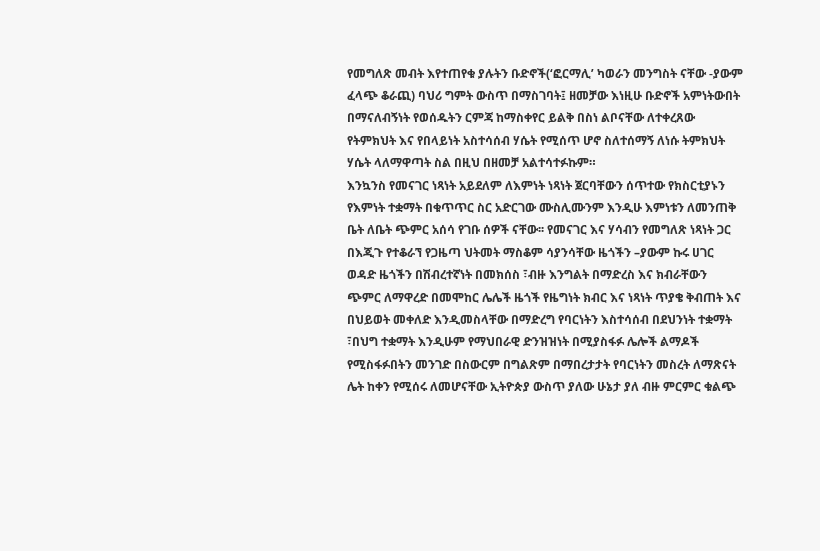የመግለጽ መብት እየተጠየቁ ያሉትን ቡድኖች(‘ፎርማሊ’ ካወራን መንግስት ናቸው -ያውም ፈላጭ ቆራጪ) ባህሪ ግምት ውስጥ በማስገባት፤ ዘመቻው እነዚሁ ቡድኖች አምነትውበት በማናለብኝነት የወሰዱትን ርምጃ ከማስቀየር ይልቅ በስነ ልቦናቸው ለተቀረጸው የትምክህት እና የበላይነት አስተሳሰብ ሃሴት የሚሰጥ ሆኖ ስለተሰማኝ ለነሱ ትምክህት ሃሴት ላለማዋጣት ስል በዚህ በዘመቻ አልተሳተፉኩም።
እንኳንስ የመናገር ነጻነት አይደለም ለእምነት ነጻነት ጀርባቸውን ሰጥተው የክስርቲያኑን የእምነት ተቋማት በቁጥጥር ስር አድርገው ሙስሊሙንም እንዲሁ እምነቱን ለመንጠቅ ቤት ለቤት ጭምር አሰሳ የገቡ ሰዎች ናቸው፡፡ የመናገር እና ሃሳብን የመግለጽ ነጻነት ጋር በእጂጉ የተቆራኘ የጋዜጣ ህትመት ማስቆም ሳያንሳቸው ዜጎችን –ያውም ኩሩ ሀገር ወዳድ ዜጎችን በሽብረተኛነት በመክሰስ ፣ብዙ እንግልት በማድረስ እና ክብራቸውን ጭምር ለማዋረድ በመሞከር ሌሌች ዜጎች የዜግነት ክብር እና ነጻነት ጥያቄ ቅብጠት እና በህይወት መቀለድ እንዲመስላቸው በማድረግ የባርነትን እስተሳሰብ በደህንነት ተቋማት ፣በህግ ተቋማት እንዲሁም የማህበራዊ ድንዝዝነት በሚያስፋፉ ሌሎች ልማዶች የሚስፋፉበትን መንገድ በስውርም በግልጽም በማበረታታት የባርነትን መስረት ለማጽናት ሌት ከቀን የሚሰሩ ለመሆናቸው ኢትዮጵያ ውስጥ ያለው ሁኔታ ያለ ብዙ ምርምር ቁልጭ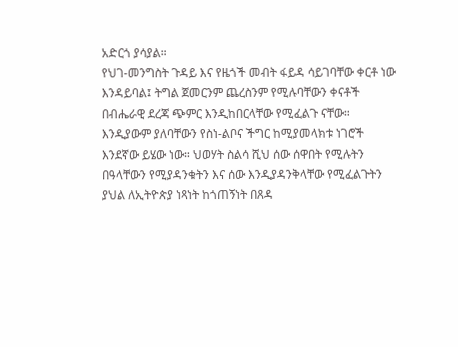አድርጎ ያሳያል።
የህገ-መንግስት ጉዳይ እና የዜጎች መብት ፋይዳ ሳይገባቸው ቀርቶ ነው እንዳይባል፤ ትግል ጀመርንም ጨረስንም የሚሉባቸውን ቀናቶች በብሔራዊ ደረጃ ጭምር እንዲከበርላቸው የሚፈልጉ ናቸው። እንዲያውም ያለባቸውን የስነ-ልቦና ችግር ከሚያመላክቱ ነገሮች እንደኛው ይሄው ነው። ህወሃት ስልሳ ሺህ ሰው ሰዋበት የሚሉትን በዓላቸውን የሚያዳንቁትን እና ሰው እንዲያዳንቅላቸው የሚፈልጉትን ያህል ለኢትዮጵያ ነጻነት ከጎጠኝነት በጸዳ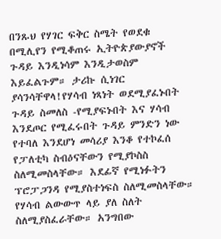በንጹህ የሃገር ፍቅር ስሜት የወደቁ በሚሊየን የሚቆጠሩ ኢትዮጵያውያኖች ጉዳይ እንዲነሳም እንዲታወስም እይፈልጉም። ታሪኩ ሲነገር ያሳንሳቸዋላ!የሃሳብ ነጻነት ወደሚያፈኑበት ጉዳይ ስመለስ -የሚያፍኑበት እና ሃሳብ እንደጦር የሚፈሩበት ጉዳይ ምንድን ነው የተባለ እንደሆነ መሳሪያ እንቆ የተኮፈሰ የፓለቲካ ስብዕናቸውን የሚያኮስስ ስለሚመስላቸው። እደፊኛ የሚነፉትን ፕሮፓጋንዳ የሚያስተነፍስ ስለሚመስላቸው። የሃሳብ ልውውጥ ላይ ያለ ስለት ስለሚያስፈራቸው። አንግበው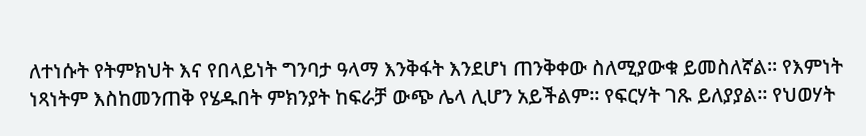ለተነሱት የትምክህት እና የበላይነት ግንባታ ዓላማ እንቅፋት እንደሆነ ጠንቅቀው ስለሚያውቁ ይመስለኛል። የእምነት ነጻነትም እስከመንጠቅ የሄዱበት ምክንያት ከፍራቻ ውጭ ሌላ ሊሆን አይችልም። የፍርሃት ገጹ ይለያያል። የህወሃት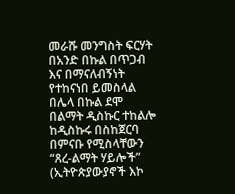መራሹ መንግስት ፍርሃት በአንድ በኩል በጥጋብ እና በማናለብኝነት የተከናነበ ይመስላል በሌላ በኩል ደሞ በልማት ዲስኩር ተከልሎ ከዲስኩሩ በስከጀርባ በምናቡ የሚስላቸውን “ጸረ-ልማት ሃይሎች” (ኢትዮጵያውያኖች እኮ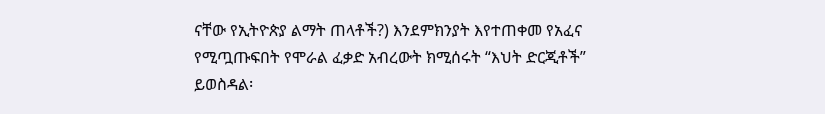ናቸው የኢትዮጵያ ልማት ጠላቶች?) እንደምክንያት እየተጠቀመ የአፈና የሚጧጡፍበት የሞራል ፈቃድ አብረውት ክሚሰሩት “እህት ድርጂቶች” ይወስዳል፡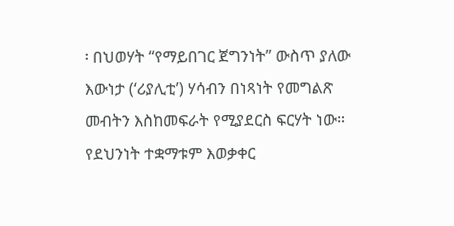፡ በህወሃት “የማይበገር ጀግንነት” ውስጥ ያለው እውነታ (‘ሪያሊቲ’) ሃሳብን በነጻነት የመግልጽ መብትን እስከመፍራት የሚያደርስ ፍርሃት ነው። የደህንነት ተቋማቱም እወቃቀር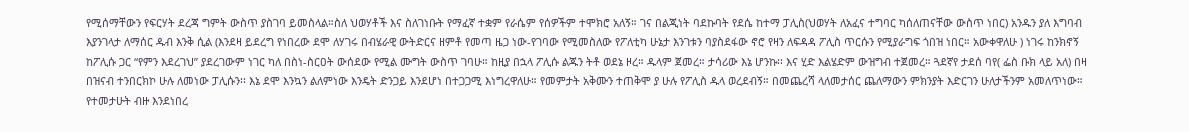የሚሰማቸውን የፍርሃት ደረጃ ግምት ውስጥ ያስገባ ይመስላል።ስለ ህወሃቶች እና ስለገነቡት የማፈኛ ተቋም የራሴም የሰዎችም ተሞክሮ አለኝ። ገና በልጂነት ባደኩባት የደሴ ከተማ ፓሊስ(ህወሃት ለአፈና ተግባር ካሰለጠናቸው ውስጥ ነበር) አንዱን ያለ እግባብ እያንገላታ ለማሰር ዱብ እንቅ ሲል (እንደዛ ይደረግ የነበረው ደሞ ለሃገሩ በብሄራዊ ውትድርና ዘምቶ የመጣ ዜጋ ነው-የገባው የሚመስለው የፖለቲካ ሁኔታ እንገቱን ባያስደፋው ኖሮ የዛን ለፍዳዳ ፖሊስ ጥርሱን የሚያራግፍ ጎበዝ ነበር። አውቀዋለሁ ) ነገሩ ከንክኖኝ ከፖሊሱ ጋር “የምን እደረገህ” ያደረገውም ነገር ካለ በስነ-ስርዐት ውሰደው የሚል ሙግት ውስጥ ገባሁ። ከዚያ በኋላ ፖሊሱ ልጁን ትቶ ወደኔ ዞረ። ዱላም ጀመረ። ታሳሪው እኔ ሆንኩ፡፡ እና ሂድ እልሄድም ውዝግብ ተጀመረ። ጓደኛየ ታደሰ ባየ( ፌስ ቡክ ላይ አለ) በዛ በዝናብ ተንበርክኮ ሁሉ ለመነው ፓሊሱን፡፡ እኔ ደሞ እንኳን ልለምነው እንዴት ድንጋይ እንደሆነ በተጋጋሚ እነግረዋለሁ። የመምታት አቅሙን ተጠቅሞ ያ ሁሉ የፖሊስ ዱላ ወረደብኝ። በመጨረሻ ላለመታሰር ጨለማውን ምክንያት እድርገን ሁለታችንም አመለጥነው። የተመታሁት ብዙ እንደነበረ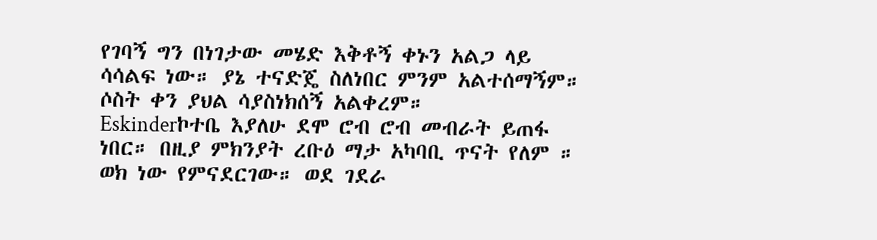የገባኝ ግን በነገታው መሄድ እቅቶኝ ቀኑን አልጋ ላይ ሳሳልፍ ነው። ያኔ ተናድጄ ስለነበር ምንም አልተሰማኝም። ሶስት ቀን ያህል ሳያስነክሰኝ አልቀረም።
Eskinderኮተቤ እያለሁ ደሞ ሮብ ሮብ መብራት ይጠፋ ነበር። በዚያ ምክንያት ረቡዕ ማታ አካባቢ ጥናት የለም ። ወክ ነው የምናደርገው። ወደ ገደራ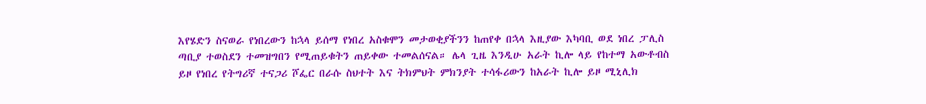እየሄድን ስናወራ የነበረውን ከኋላ ይሰማ የነበረ አስቁሞን መታወቂያችንን ከጠየቀ በኋላ እዚያው እካባቢ ወደ ነበረ ፓሊስ ጣቢያ ተወስደን ተመዝግበን የሚጠይቁትን ጠይቀው ተመልሰናል። ሌላ ጊዜ እንዲሁ አራት ኪሎ ላይ የከተማ አውቶብስ ይዞ የነበረ የትግሪኛ ተናጋሪ ሾፌር በራሱ ስህተት እና ትክምህት ምክንያት ተሳፋሪውን ከአራት ኪሎ ይዞ ሚኒሊክ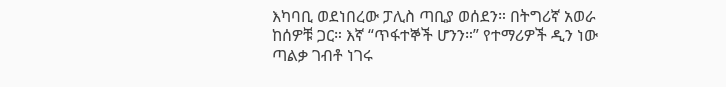እካባቢ ወደነበረው ፓሊስ ጣቢያ ወሰደን። በትግሪኛ አወራ ከሰዎቹ ጋር። እኛ “ጥፋተኞች ሆንን።” የተማሪዎች ዲን ነው ጣልቃ ገብቶ ነገሩ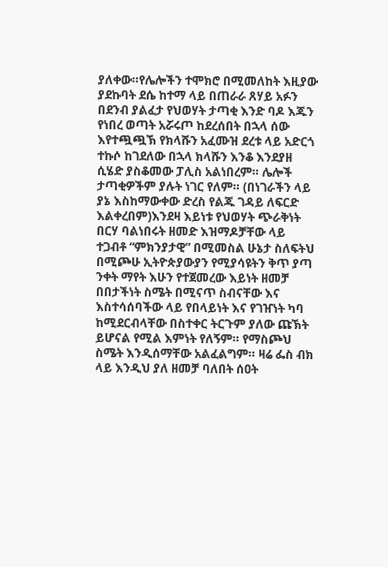ያለቀው።የሌሎችን ተሞክሮ በሚመለከት እዚያው ያደኩባት ደሴ ከተማ ላይ በጠራራ ጸሃይ አፉን በደንብ ያልፈታ የህወሃት ታጣቂ እንድ ባዶ እጁን የነበረ ወጣት አሯሩጦ ከደረሰበት በኋላ ሰው እየተጯጯኽ የክላሹን አፈሙዝ ደረቱ ላይ አድርጎ ተኩሶ ከገደለው በኋላ ክላሹን እንቆ እንደያዘ ሲሄድ ያስቆመው ፓሊስ አልነበረም። ሌሎች ታጣቂዎችም ያሉት ነገር የለም። (በነገራችን ላይ ያኔ እስከማውቀው ድረስ የልጁ ገዳይ ለፍርድ እልቀረበም)እንደዛ እይነቱ የህወሃት ጭራቅነት በርሃ ባልነበሩት ዘመድ እዝማዶቻቸው ላይ ተጋብቶ “ምክንያታዊ” በሚመስል ሁኔታ ስለፍትህ በሚጮሁ ኢትዮጵያውያን የሚያሳዩትን ቅጥ ያጣ ንቀት ማየት እሁን የተጀመረው እይነት ዘመቻ በበታችነት ስሜት በሚናጥ ስብናቸው እና እስተሳሰባችው ላይ የበላይነት እና የገዠነት ካባ ከሚደርብላቸው በስተቀር ትርጉም ያለው ጩኽት ይሆናል የሚል እምነት የለኝም። የማስጮህ ስሜት እንዲሰማቸው አልፈልግም። ዛሬ ፌስ ብክ ላይ እንዲህ ያለ ዘመቻ ባለበት ሰዐት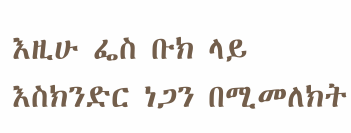እዚሁ ፌስ ቡክ ላይ እስክንድር ነጋን በሚመለክት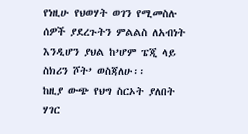የነዚሁ የህወሃት ወገን የሚመስሉ ሰዎች ያደረጉትን ምልልስ ለአብነት እንዲሆን ያህል ከ’ሆም ፔጂ ላይ ስክሪን ሾት’ ወስጃለሁ፡፡
ከዚያ ውጭ የህግ ስርኦት ያለበት ሃገር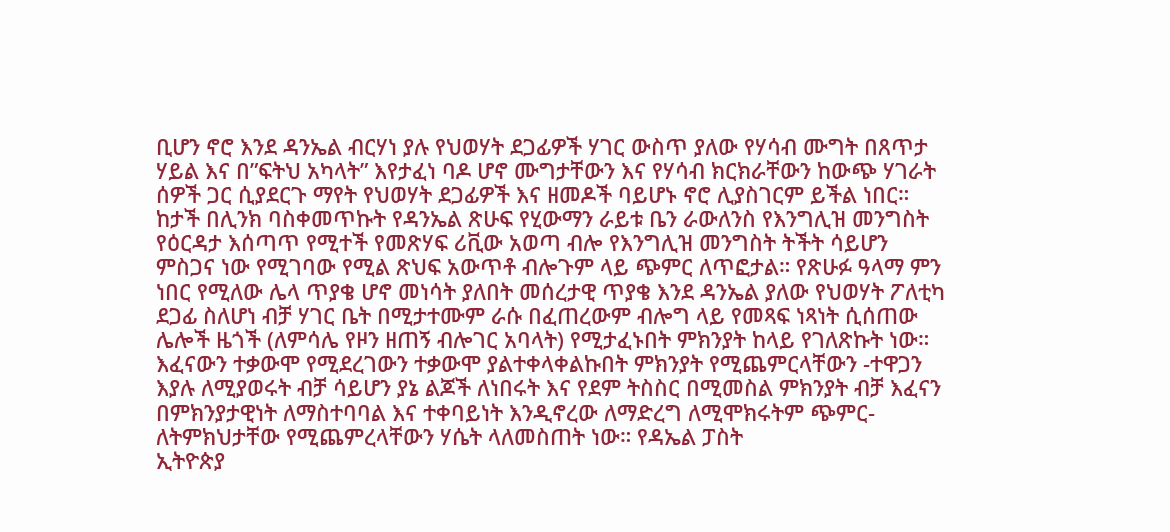ቢሆን ኖሮ እንደ ዳንኤል ብርሃነ ያሉ የህወሃት ደጋፊዎች ሃገር ውስጥ ያለው የሃሳብ ሙግት በጸጥታ ሃይል እና በ”ፍትህ አካላት” እየታፈነ ባዶ ሆኖ ሙግታቸውን እና የሃሳብ ክርክራቸውን ከውጭ ሃገራት ሰዎች ጋር ሲያደርጉ ማየት የህወሃት ደጋፊዎች እና ዘመዶች ባይሆኑ ኖሮ ሊያስገርም ይችል ነበር። ከታች በሊንክ ባስቀመጥኩት የዳንኤል ጽሁፍ የሂውማን ራይቱ ቤን ራውለንስ የእንግሊዝ መንግስት የዕርዳታ እሰጣጥ የሚተች የመጽሃፍ ሪቪው አወጣ ብሎ የእንግሊዝ መንግስት ትችት ሳይሆን ምስጋና ነው የሚገባው የሚል ጽህፍ አውጥቶ ብሎጉም ላይ ጭምር ለጥፎታል። የጽሁፉ ዓላማ ምን ነበር የሚለው ሌላ ጥያቄ ሆኖ መነሳት ያለበት መሰረታዊ ጥያቄ እንደ ዳንኤል ያለው የህወሃት ፖለቲካ ደጋፊ ስለሆነ ብቻ ሃገር ቤት በሚታተሙም ራሱ በፈጠረውም ብሎግ ላይ የመጻፍ ነጻነት ሲሰጠው ሌሎች ዜጎች (ለምሳሌ የዞን ዘጠኝ ብሎገር አባላት) የሚታፈኑበት ምክንያት ከላይ የገለጽኩት ነው። እፈናውን ተቃውሞ የሚደረገውን ተቃውሞ ያልተቀላቀልኩበት ምክንያት የሚጨምርላቸውን -ተዋጋን እያሉ ለሚያወሩት ብቻ ሳይሆን ያኔ ልጆች ለነበሩት እና የደም ትስስር በሚመስል ምክንያት ብቻ እፈናን በምክንያታዊነት ለማስተባባል እና ተቀባይነት እንዲኖረው ለማድረግ ለሚሞክሩትም ጭምር- ለትምክህታቸው የሚጨምረላቸውን ሃሴት ላለመስጠት ነው። የዳኤል ፓስት
ኢትዮጵያ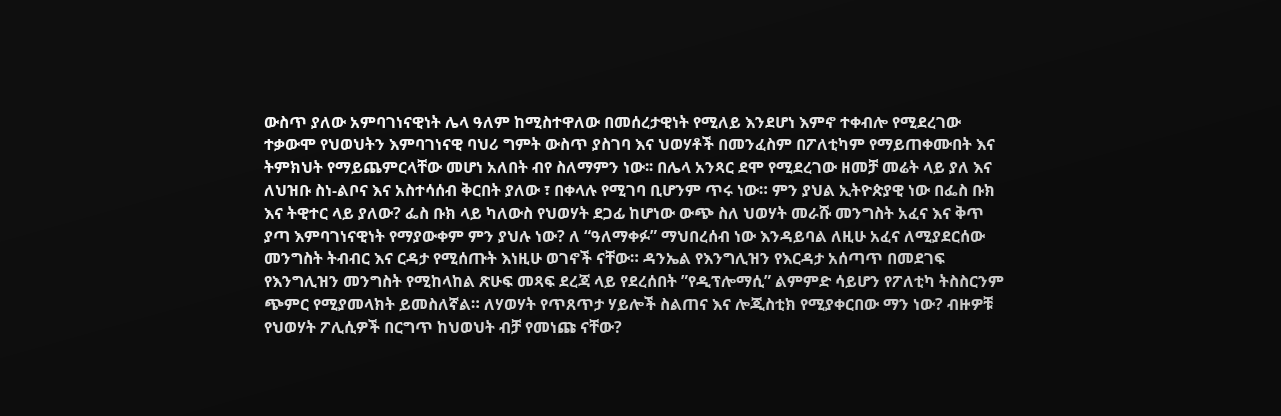ውስጥ ያለው አምባገነናዊነት ሌላ ዓለም ከሚስተዋለው በመሰረታዊነት የሚለይ እንደሆነ እምኖ ተቀብሎ የሚደረገው ተቃውሞ የህወህትን እምባገነናዊ ባህሪ ግምት ውስጥ ያስገባ እና ህወሃቶች በመንፈስም በፖለቲካም የማይጠቀሙበት እና ትምክህት የማይጨምርላቸው መሆነ አለበት ብየ ስለማምን ነው፡፡ በሌላ አንጻር ደሞ የሚደረገው ዘመቻ መሬት ላይ ያለ እና ለህዝቡ ስነ-ልቦና እና አስተሳሰብ ቅርበት ያለው ፣ በቀላሉ የሚገባ ቢሆንም ጥሩ ነው። ምን ያህል ኢትዮጵያዊ ነው በፌስ ቡክ እና ትዊተር ላይ ያለው? ፌስ ቡክ ላይ ካለውስ የህወሃት ደጋፊ ከሆነው ውጭ ስለ ህወሃት መራሹ መንግስት አፈና እና ቅጥ ያጣ እምባገነናዊነት የማያውቀም ምን ያህሉ ነው? ለ “ዓለማቀፉ” ማህበረሰብ ነው እንዳይባል ለዚሁ አፈና ለሚያደርሰው መንግስት ትብብር እና ርዳታ የሚሰጡት እነዚሁ ወገኖች ናቸው። ዳንኤል የእንግሊዝን የእርዳታ አሰጣጥ በመደገፍ የእንግሊዝን መንግስት የሚከላከል ጽሁፍ መጻፍ ደረጃ ላይ የደረሰበት ”የዲፕሎማሲ” ልምምድ ሳይሆን የፖለቲካ ትስስርንም ጭምር የሚያመላክት ይመስለኛል። ለሃወሃት የጥጸጥታ ሃይሎች ስልጠና እና ሎጂስቲክ የሚያቀርበው ማን ነው? ብዙዎቹ የህወሃት ፖሊሲዎች በርግጥ ከህወህት ብቻ የመነጩ ናቸው?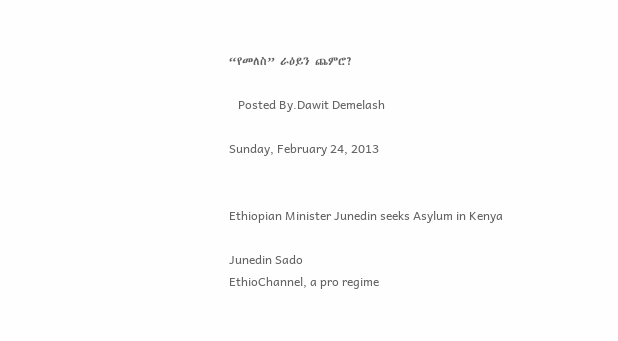“የመለስ” ራዕይን ጨምሮ?

   Posted By.Dawit Demelash

Sunday, February 24, 2013


Ethiopian Minister Junedin seeks Asylum in Kenya

Junedin Sado
EthioChannel, a pro regime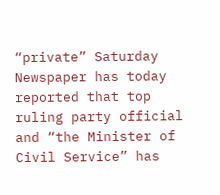“private” Saturday Newspaper has today reported that top ruling party official and “the Minister of Civil Service” has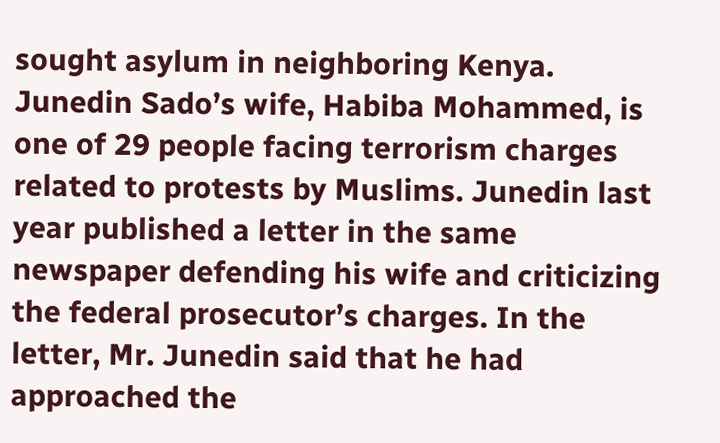sought asylum in neighboring Kenya.
Junedin Sado’s wife, Habiba Mohammed, is one of 29 people facing terrorism charges related to protests by Muslims. Junedin last year published a letter in the same newspaper defending his wife and criticizing the federal prosecutor’s charges. In the letter, Mr. Junedin said that he had approached the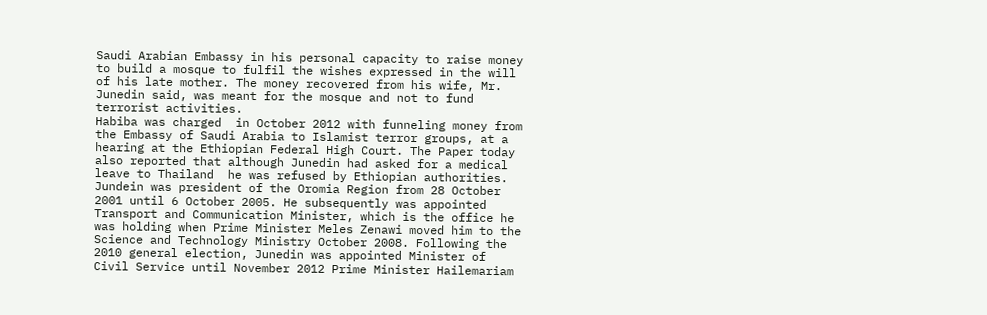Saudi Arabian Embassy in his personal capacity to raise money to build a mosque to fulfil the wishes expressed in the will of his late mother. The money recovered from his wife, Mr. Junedin said, was meant for the mosque and not to fund terrorist activities.
Habiba was charged  in October 2012 with funneling money from the Embassy of Saudi Arabia to Islamist terror groups, at a hearing at the Ethiopian Federal High Court. The Paper today also reported that although Junedin had asked for a medical leave to Thailand  he was refused by Ethiopian authorities.
Jundein was president of the Oromia Region from 28 October 2001 until 6 October 2005. He subsequently was appointed Transport and Communication Minister, which is the office he was holding when Prime Minister Meles Zenawi moved him to the Science and Technology Ministry October 2008. Following the 2010 general election, Junedin was appointed Minister of Civil Service until November 2012 Prime Minister Hailemariam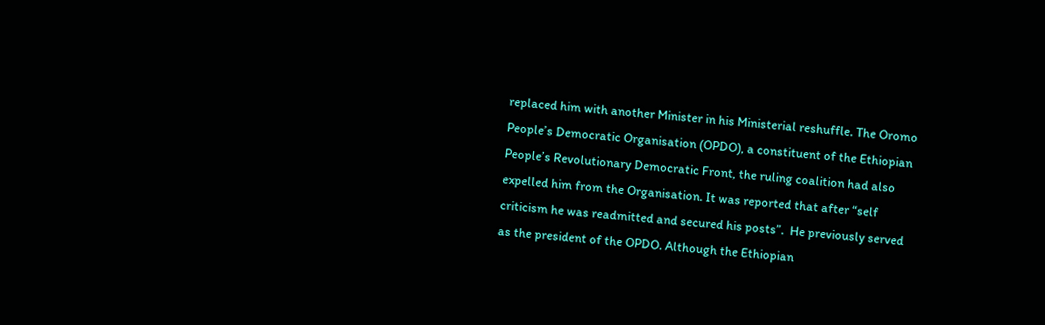replaced him with another Minister in his Ministerial reshuffle. The Oromo People’s Democratic Organisation (OPDO), a constituent of the Ethiopian People’s Revolutionary Democratic Front, the ruling coalition had also expelled him from the Organisation. It was reported that after “self criticism he was readmitted and secured his posts”.  He previously served as the president of the OPDO. Although the Ethiopian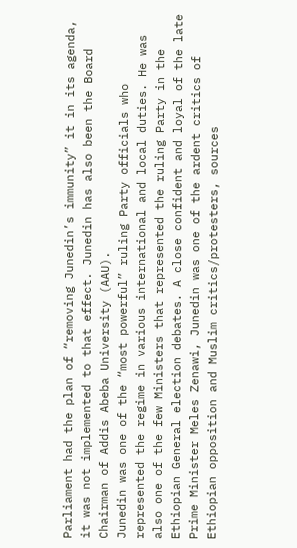Parliament had the plan of “removing Junedin’s immunity” it in its agenda, it was not implemented to that effect. Junedin has also been the Board Chairman of Addis Abeba University (AAU).
Junedin was one of the “most powerful” ruling Party officials who represented the regime in various international and local duties. He was also one of the few Ministers that represented the ruling Party in the Ethiopian General election debates. A close confident and loyal of the late Prime Minister Meles Zenawi, Junedin was one of the ardent critics of Ethiopian opposition and Muslim critics/protesters, sources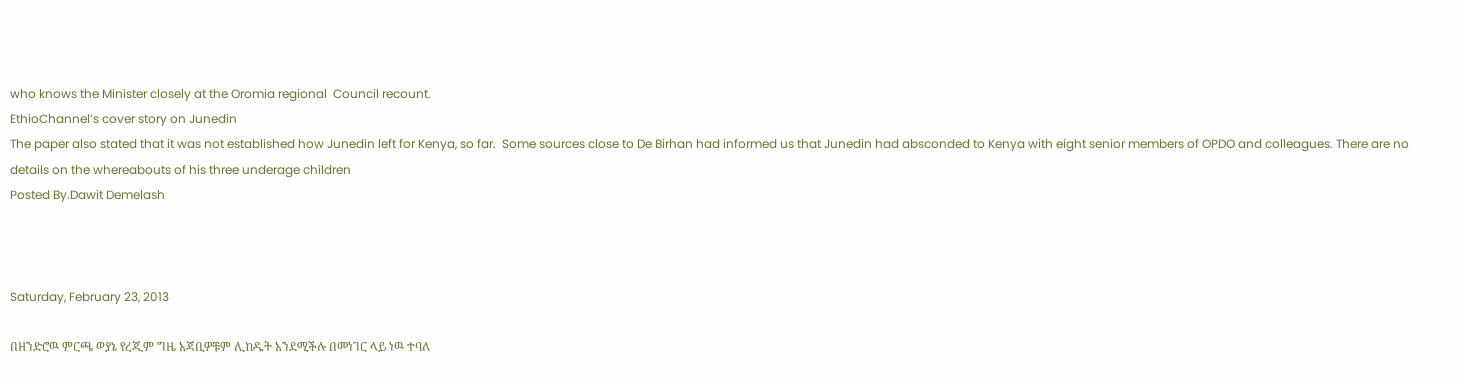who knows the Minister closely at the Oromia regional  Council recount.
EthioChannel’s cover story on Junedin
The paper also stated that it was not established how Junedin left for Kenya, so far.  Some sources close to De Birhan had informed us that Junedin had absconded to Kenya with eight senior members of OPDO and colleagues. There are no details on the whereabouts of his three underage children
Posted By.Dawit Demelash



Saturday, February 23, 2013

በዘንድሮዉ ምርጫ ወያኔ የረጂም ግዜ አጃቢዎቹም ሊከዱት አንደሚችሉ በመነገር ላይ ነዉ ተባለ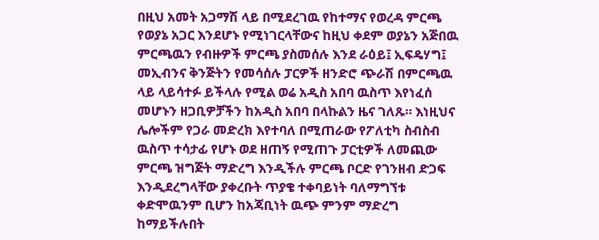በዚህ አመት አጋማሽ ላይ በሚደረገዉ የከተማና የወረዳ ምርጫ የወያኔ አጋር እንደሆኑ የሚነገርላቸውና ከዚህ ቀደም ወያኔን አጅበዉ ምርጫዉን የብዙዎች ምርጫ ያስመሰሉ እንደ ራዕይ፤ ኢፍዴሃግ፤ መኢብንና ቅንጅትን የመሳሰሉ ፓርዎች ዘንድሮ ጭራሽ በምርጫዉ ላይ ላይሳተፉ ይችላሉ የሚል ወሬ አዲስ አበባ ዉስጥ እየነፈሰ መሆኑን ዘጋቢዎቻችን ከአዲስ አበባ በላኩልን ዜና ገለጹ። እነዚህና ሌሎችም የጋራ መድረክ እየተባለ በሚጠራው የፖለቲካ ስብስብ ዉስጥ ተሳታፊ የሆኑ ወደ ዘጠኝ የሚጠጉ ፓርቲዎች ለመጪው ምርጫ ዝግጅት ማድረግ እንዲችሉ ምርጫ ቦርድ የገንዘብ ድጋፍ እንዲደረግላቸው ያቀረቡት ጥያቄ ተቀባይነት ባለማግኘቱ ቀድሞዉንም ቢሆን ከአጃቢነት ዉጭ ምንም ማድረግ ከማይችሉበት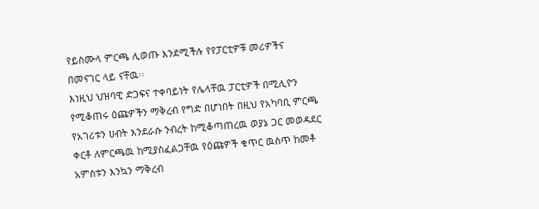የይስሙላ ምርጫ ሊወጡ እንደሚችሉ የየፓርቲዎቹ መሪዎችና በመናገር ላይ ናቸዉ፡፡
እነዚህ ህዝባዊ ድጋፍና ተቀባይነት የሌላቸዉ ፓርቲዎች በሚሊዮን የሚቆጠሩ ዕጩዎችን ማቅረብ የግድ በሆነበት በዚህ የአካባቢ ምርጫ የአገሪቱን ሀብት እንደራሱ ንብረት ከሚቆጣጠረዉ ወያኔ ጋር መወዳደር ቀርቶ ለምርጫዉ ከሚያስፈልጋቸዉ የዕጩዎች ቁጥር ዉስጥ ከመቶ አምስቱን እንኳን ማቅረብ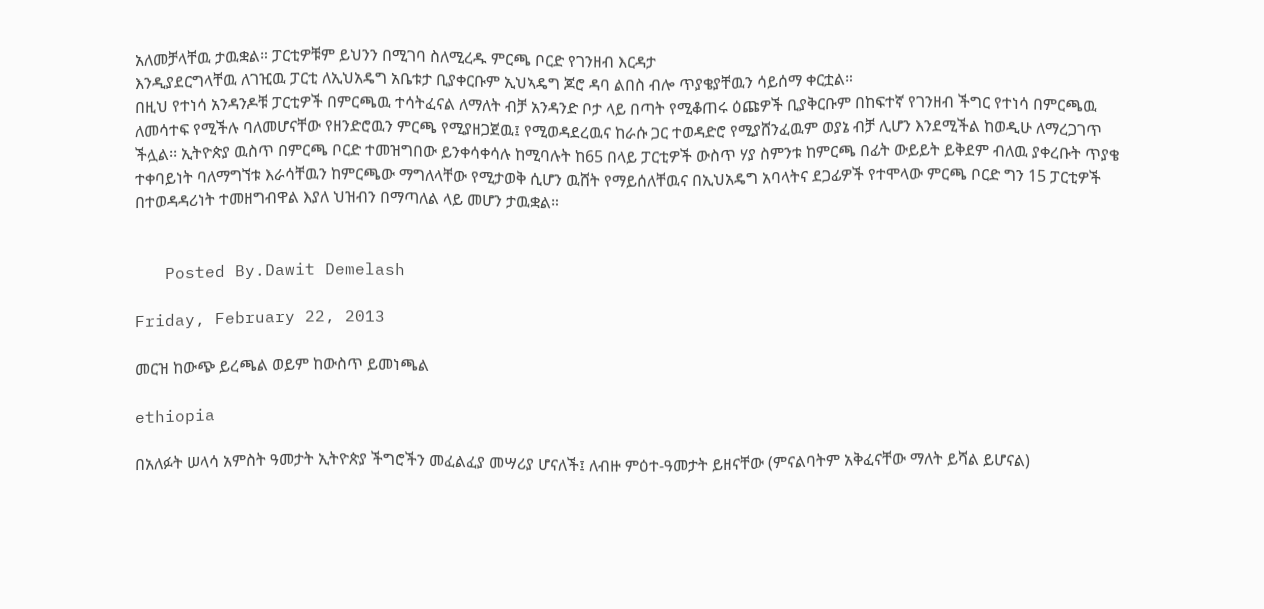አለመቻላቸዉ ታዉቋል። ፓርቲዎቹም ይህንን በሚገባ ስለሚረዱ ምርጫ ቦርድ የገንዘብ እርዳታ
እንዲያደርግላቸዉ ለገዢዉ ፓርቲ ለኢህአዴግ አቤቱታ ቢያቀርቡም ኢህኣዴግ ጆሮ ዳባ ልበስ ብሎ ጥያቄያቸዉን ሳይሰማ ቀርቷል።
በዚህ የተነሳ አንዳንዶቹ ፓርቲዎች በምርጫዉ ተሳትፈናል ለማለት ብቻ አንዳንድ ቦታ ላይ በጣት የሚቆጠሩ ዕጩዎች ቢያቅርቡም በከፍተኛ የገንዘብ ችግር የተነሳ በምርጫዉ ለመሳተፍ የሚችሉ ባለመሆናቸው የዘንድሮዉን ምርጫ የሚያዘጋጀዉ፤ የሚወዳደረዉና ከራሱ ጋር ተወዳድሮ የሚያሸንፈዉም ወያኔ ብቻ ሊሆን እንደሚችል ከወዲሁ ለማረጋገጥ ችሏል፡፡ ኢትዮጵያ ዉስጥ በምርጫ ቦርድ ተመዝግበው ይንቀሳቀሳሉ ከሚባሉት ከ65 በላይ ፓርቲዎች ውስጥ ሃያ ስምንቱ ከምርጫ በፊት ውይይት ይቅደም ብለዉ ያቀረቡት ጥያቄ ተቀባይነት ባለማግኘቱ እራሳቸዉን ከምርጫው ማግለላቸው የሚታወቅ ሲሆን ዉሸት የማይሰለቸዉና በኢህአዴግ አባላትና ደጋፊዎች የተሞላው ምርጫ ቦርድ ግን 15 ፓርቲዎች በተወዳዳሪነት ተመዘግብዋል እያለ ህዝብን በማጣለል ላይ መሆን ታዉቋል።


   Posted By.Dawit Demelash

Friday, February 22, 2013

መርዝ ከውጭ ይረጫል ወይም ከውስጥ ይመነጫል

ethiopia

በአለፉት ሠላሳ አምስት ዓመታት ኢትዮጵያ ችግሮችን መፈልፈያ መሣሪያ ሆናለች፤ ለብዙ ምዕተ-ዓመታት ይዘናቸው (ምናልባትም አቅፈናቸው ማለት ይሻል ይሆናል)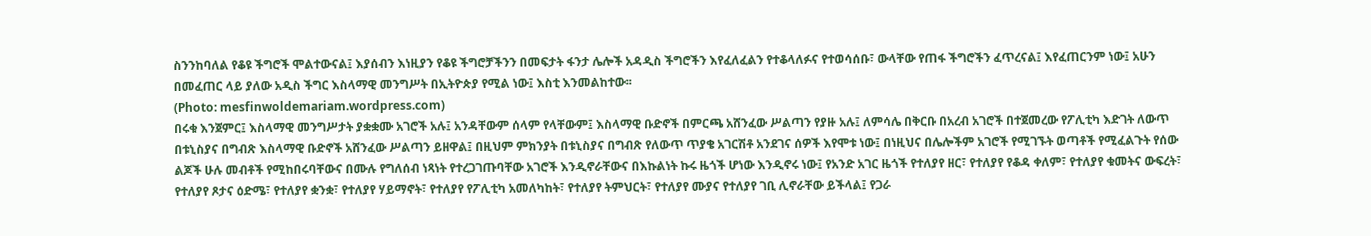ስንንከባለል የቆዩ ችግሮች ሞልተውናል፤ እያሰብን እነዚያን የቆዩ ችግሮቻችንን በመፍታት ፋንታ ሌሎች አዳዲስ ችግሮችን እየፈለፈልን የተቆላለፉና የተወሳሰቡ፣ ውላቸው የጠፋ ችግሮችን ፈጥረናል፤ እየፈጠርንም ነው፤ አሁን በመፈጠር ላይ ያለው አዲስ ችግር እስላማዊ መንግሥት በኢትዮጵያ የሚል ነው፤ እስቲ እንመልከተው፡፡
(Photo: mesfinwoldemariam.wordpress.com)
በሩቁ እንጀምር፤ እስላማዊ መንግሥታት ያቋቋሙ አገሮች አሉ፤ አንዳቸውም ሰላም የላቸውም፤ እስላማዊ ቡድኖች በምርጫ አሸንፈው ሥልጣን የያዙ አሉ፤ ለምሳሌ በቅርቡ በአረብ አገሮች በተጀመረው የፖሊቲካ እድገት ለውጥ በቱኒስያና በግብጽ እስላማዊ ቡድኖች አሸንፈው ሥልጣን ይዘዋል፤ በዚህም ምክንያት በቱኒስያና በግብጽ የለውጥ ጥያቄ አገርሽቶ አንደገና ሰዎች እየሞቱ ነው፤ በነዚህና በሌሎችም አገሮች የሚገኙት ወጣቶች የሚፈልጉት የሰው ልጆች ሁሉ መብቶች የሚከበሩባቸውና በሙሉ የግለሰብ ነጻነት የተረጋገጡባቸው አገሮች እንዲኖራቸውና በእኩልነት ኩሩ ዜጎች ሆነው እንዲኖሩ ነው፤ የአንድ አገር ዜጎች የተለያየ ዘር፣ የተለያየ የቆዳ ቀለም፣ የተለያየ ቁመትና ውፍረት፣ የተለያየ ጾታና ዕድሜ፣ የተለያየ ቋንቋ፣ የተለያየ ሃይማኖት፣ የተለያየ የፖሊቲካ አመለካከት፣ የተለያየ ትምህርት፣ የተለያየ ሙያና የተለያየ ገቢ ሊኖራቸው ይችላል፤ የጋራ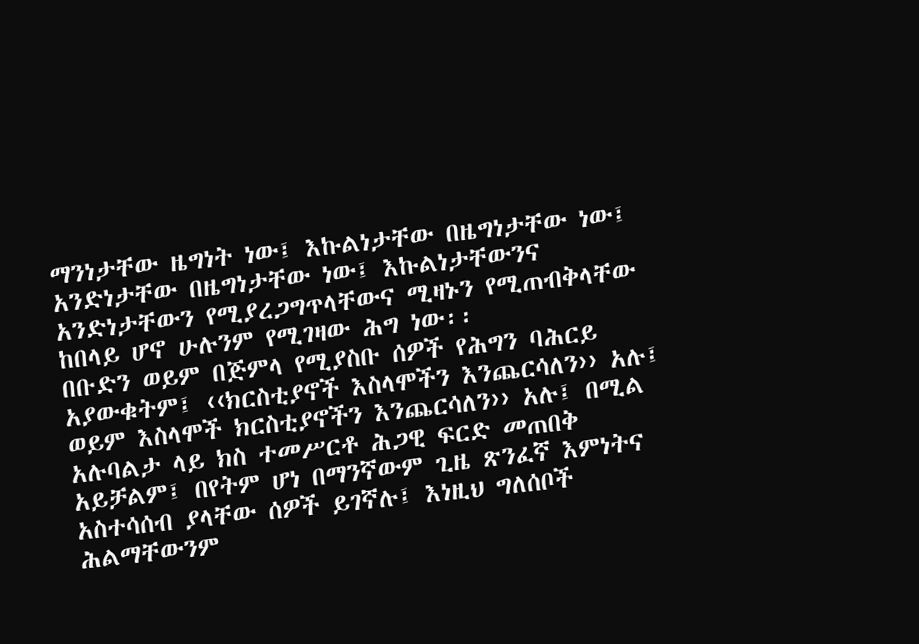ማንነታቸው ዜግነት ነው፤ እኩልነታቸው በዜግነታቸው ነው፤ አንድነታቸው በዜግነታቸው ነው፤ እኩልነታቸውንና አንድነታቸውን የሚያረጋግጥላቸውና ሚዛኑን የሚጠብቅላቸው ከበላይ ሆኖ ሁሉንም የሚገዛው ሕግ ነው፡፡
በቡድን ወይም በጅምላ የሚያስቡ ሰዎች የሕግን ባሕርይ አያውቁትም፤ ‹‹ክርስቲያኖች እስላሞችን እንጨርሳለን›› አሉ፤ ወይም እስላሞች ክርስቲያኖችን እንጨርሳለን›› አሉ፤ በሚል አሉባልታ ላይ ክስ ተመሥርቶ ሕጋዊ ፍርድ መጠበቅ አይቻልም፤ በየትም ሆነ በማንኛውም ጊዜ ጽንፈኛ እምነትና አስተሳሰብ ያላቸው ሰዎች ይገኛሉ፤ እነዚህ ግለሰቦች ሕልማቸውንም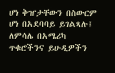ሆነ ቅዠታቸውን በስውርም ሆነ በአደባባይ ይገልጻሉ፤ ለምሳሌ በአሜሪካ ጥቁሮችንና ይሁዲዎችን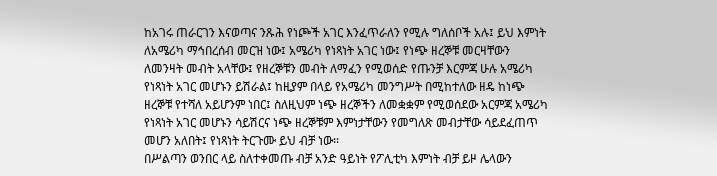ከአገሩ ጠራርገን እናወጣና ንጹሕ የነጮች አገር እንፈጥራለን የሚሉ ግለሰቦች አሉ፤ ይህ እምነት ለአሜሪካ ማኅበረሰብ መርዝ ነው፤ አሜሪካ የነጻነት አገር ነው፤ የነጭ ዘረኞቹ መርዛቸውን ለመንዛት መብት አላቸው፤ የዘረኞቹን መብት ለማፈን የሚወሰድ የጡንቻ እርምጃ ሁሉ አሜሪካ የነጻነት አገር መሆኑን ይሽራል፤ ከዚያም በላይ የአሜሪካ መንግሥት በሚከተለው ዘዴ ከነጭ ዘረኞቹ የተሻለ አይሆንም ነበር፤ ስለዚህም ነጭ ዘረኞችን ለመቋቋም የሚወሰደው አርምጃ አሜሪካ የነጻነት አገር መሆኑን ሳይሽርና ነጭ ዘረኞቹም እምነታቸውን የመግለጽ መብታቸው ሳይደፈጠጥ መሆን አለበት፤ የነጻነት ትርጉሙ ይህ ብቻ ነው፡፡
በሥልጣን ወንበር ላይ ስለተቀመጡ ብቻ አንድ ዓይነት የፖሊቲካ እምነት ብቻ ይዞ ሌላውን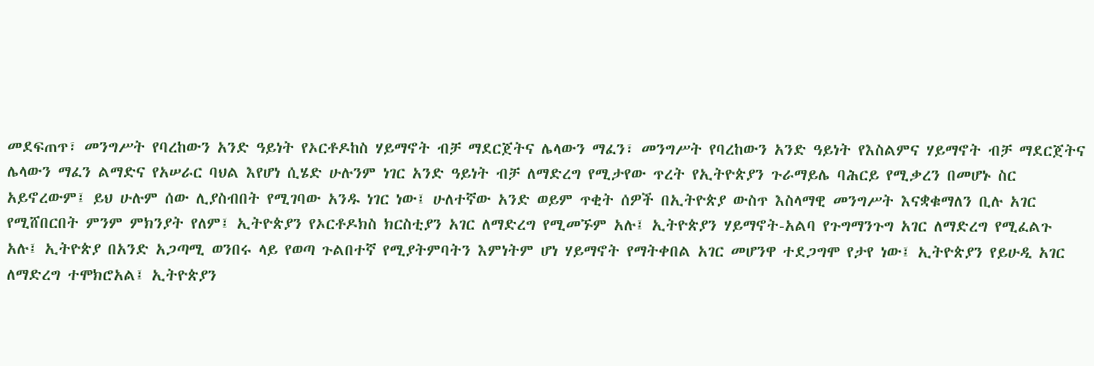መደፍጠጥ፣ መንግሥት የባረከውን አንድ ዓይነት የኦርቶዶከስ ሃይማኖት ብቻ ማደርጀትና ሌላውን ማፈን፣ መንግሥት የባረከውን አንድ ዓይነት የእስልምና ሃይማኖት ብቻ ማደርጀትና ሌላውን ማፈን ልማድና የአሠራር ባህል እየሆነ ሲሄድ ሁሉንም ነገር አንድ ዓይነት ብቻ ለማድረግ የሚታየው ጥረት የኢትዮጵያን ጉራማይሌ ባሕርይ የሚቃረን በመሆኑ ስር አይኖረውም፤ ይህ ሁሉም ሰው ሊያስብበት የሚገባው አንዱ ነገር ነው፤ ሁለተኛው አንድ ወይም ጥቂት ሰዎች በኢትዮጵያ ውስጥ እስላማዊ መንግሥት እናቋቁማለን ቢሉ አገር የሚሸበርበት ምንም ምክንያት የለም፤ ኢትዮጵያን የኦርቶዶክስ ክርስቲያን አገር ለማድረግ የሚመኙም አሉ፤ ኢትዮጵያን ሃይማኖት-አልባ የጉግማንጉግ አገር ለማድረግ የሚፈልጉ አሉ፤ ኢትዮጵያ በአንድ አጋጣሚ ወንበሩ ላይ የወጣ ጉልበተኛ የሚያትምባትን እምነትም ሆነ ሃይማኖት የማትቀበል አገር መሆንዋ ተደጋግሞ የታየ ነው፤ ኢትዮጵያን የይሁዲ አገር ለማድረግ ተሞክሮአል፤ ኢትዮጵያን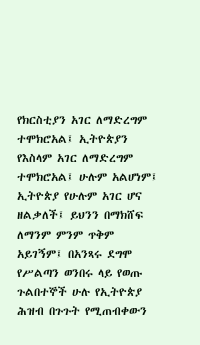የክርስቲያን አገር ለማድረግም ተሞክሮአል፤ ኢትዮጵያን የእስላም አገር ለማድረግም ተሞክሮአል፤ ሁሉም አልሆነም፤ ኢትዮጵያ የሁሉም አገር ሆና ዘልቃለች፤ ይህንን በማክሸፍ ለማንም ምንም ጥቅም አይገኝም፤ በአንጻሩ ደግሞ የሥልጣን ወንበሩ ላይ የወጡ ጉልበተኞች ሁሉ የኢትዮጵያ ሕዝብ በጉጉት የሚጠብቀውን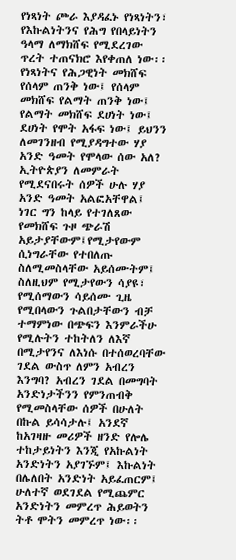የነጻነት ጮራ እያዳፈኑ የነጻነትን፣ የእኩልነትንና የሕግ የበላይነትን ዓላማ ለማክሸፍ የሚደረገው ጥረት ተጠናክሮ እየቀጠለ ነው፡፡
የነጻነትና የሕጋዊነት መክሸፍ የሰላም ጠንቅ ነው፤ የሰላም መክሸፍ የልማት ጠንቅ ነው፤ የልማት መክሸፍ ደሀነት ነው፤ ደሀነት የሞት አፋፍ ነው፤ ይህንን ለመገንዘብ የሚያዳግተው ሃያ አንድ ዓመት የሞላው ሰው አለ? ኢትዮጵያን ለመምራት የሚደናበሩት ሰዎች ሁሉ ሃያ አንድ ዓመት አልፎአቸዋል፤ ነገር ግን ከላይ የተገለጸው የመክሸፍ ጉዞ ጭራሽ አይታያቸውም፤የሚታየውም ሲነግራቸው የተበለጡ ስለሚመስላቸው አይሰሙትም፤ ስለዚህም የሚታየውን ሳያዩ፣ የሚሰማውን ሳይሰሙ ጊዜ የሚበላውን ጉልበታቸውን ብቻ ተማምነው በጭፍን እንምራችሁ የሚሉትን ተከትለን ለእኛ በሚታየንና ለእነሱ በተሰወረባቸው ገደል ውስጥ ለምን አብረን እንግባ? አብረን ገደል በመግባት አንድነታችንን የምንጠብቅ የሚመስላቸው ሰዎች በሁለት በኩል ይሳሳታሉ፤ አንደኛ ከአገዛዙ መሪዎች ዘንድ የሎሌ ተከታይነትን እንጂ የአኩልነት አንድነትን አያገኙም፤ እኩልነት በሌለበት አንድነት አይፈጠርም፤ ሁለተኛ ወደገደል የሚጨምር አንድነትን መምረጥ ሕይወትን ትቶ ሞትን መምረጥ ነው፡፡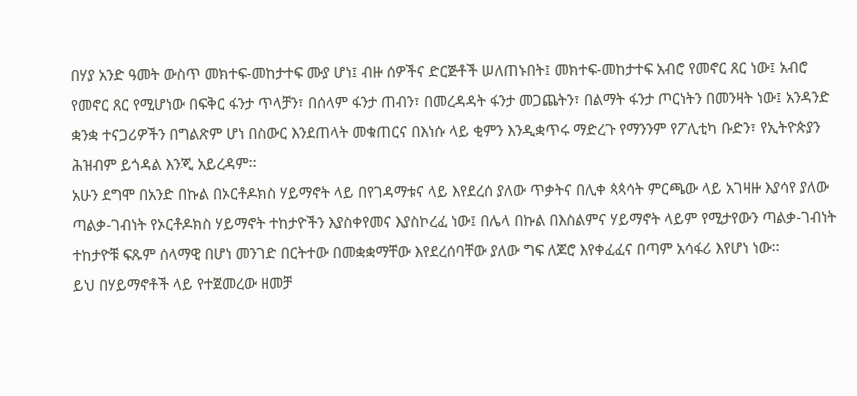በሃያ አንድ ዓመት ውስጥ መክተፍ-መከታተፍ ሙያ ሆነ፤ ብዙ ሰዎችና ድርጅቶች ሠለጠኑበት፤ መክተፍ-መከታተፍ አብሮ የመኖር ጸር ነው፤ አብሮ የመኖር ጸር የሚሆነው በፍቅር ፋንታ ጥላቻን፣ በሰላም ፋንታ ጠብን፣ በመረዳዳት ፋንታ መጋጨትን፣ በልማት ፋንታ ጦርነትን በመንዛት ነው፤ አንዳንድ ቋንቋ ተናጋሪዎችን በግልጽም ሆነ በስውር እንደጠላት መቁጠርና በእነሱ ላይ ቂምን እንዲቋጥሩ ማድረጉ የማንንም የፖሊቲካ ቡድን፣ የኢትዮጵያን ሕዝብም ይጎዳል እንጂ አይረዳም፡፡
አሁን ደግሞ በአንድ በኩል በኦርቶዶክስ ሃይማኖት ላይ በየገዳማቱና ላይ እየደረሰ ያለው ጥቃትና በሊቀ ጳጳሳት ምርጫው ላይ አገዛዙ እያሳየ ያለው ጣልቃ-ገብነት የኦርቶዶክስ ሃይማኖት ተከታዮችን እያስቀየመና እያስኮረፈ ነው፤ በሌላ በኩል በእስልምና ሃይማኖት ላይም የሚታየውን ጣልቃ-ገብነት ተከታዮቹ ፍጹም ሰላማዊ በሆነ መንገድ በርትተው በመቋቋማቸው እየደረሰባቸው ያለው ግፍ ለጆሮ እየቀፈፈና በጣም አሳፋሪ እየሆነ ነው፡፡
ይህ በሃይማኖቶች ላይ የተጀመረው ዘመቻ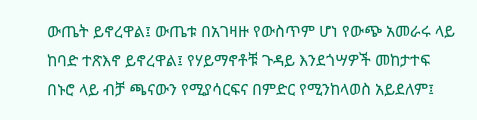ውጤት ይኖረዋል፤ ውጤቱ በአገዛዙ የውስጥም ሆነ የውጭ አመራሩ ላይ ከባድ ተጽእኖ ይኖረዋል፤ የሃይማኖቶቹ ጉዳይ እንደጎሣዎች መከታተፍ በኑሮ ላይ ብቻ ጫናውን የሚያሳርፍና በምድር የሚንከላወስ አይደለም፤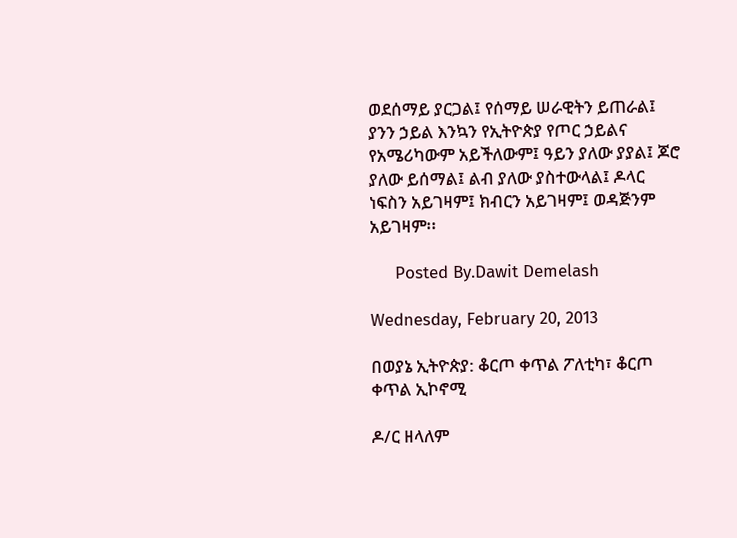ወደሰማይ ያርጋል፤ የሰማይ ሠራዊትን ይጠራል፤ ያንን ኃይል እንኳን የኢትዮጵያ የጦር ኃይልና የአሜሪካውም አይችለውም፤ ዓይን ያለው ያያል፤ ጆሮ ያለው ይሰማል፤ ልብ ያለው ያስተውላል፤ ዶላር ነፍስን አይገዛም፤ ክብርን አይገዛም፤ ወዳጅንም አይገዛም፡፡

     Posted By.Dawit Demelash

Wednesday, February 20, 2013

በወያኔ ኢትዮጵያ: ቆርጦ ቀጥል ፖለቲካ፣ ቆርጦ ቀጥል ኢኮኖሚ

ዶ/ር ዘላለም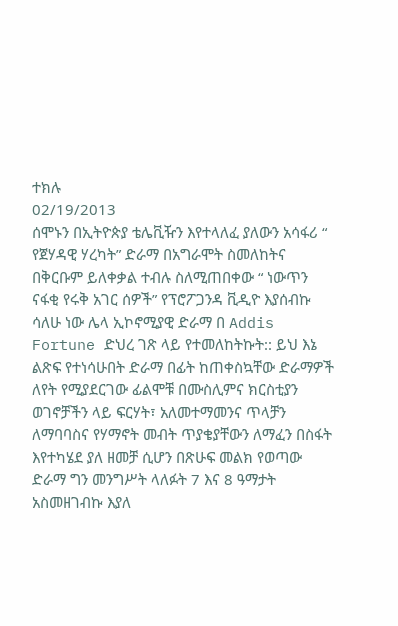ተክሉ
02/19/2013
ሰሞኑን በኢትዮጵያ ቴሌቪዥን እየተላለፈ ያለውን አሳፋሪ “ የጀሃዳዊ ሃረካት” ድራማ በአግራሞት ስመለከትና በቅርቡም ይለቀቃል ተብሉ ስለሚጠበቀው “ ነውጥን ናፋቂ የሩቅ አገር ሰዎች” የፕሮፖጋንዳ ቪዲዮ እያሰብኩ ሳለሁ ነው ሌላ ኢኮኖሚያዊ ድራማ በ Addis Fortune ድህረ ገጽ ላይ የተመለከትኩት:: ይህ እኔ ልጽፍ የተነሳሁበት ድራማ በፊት ከጠቀስኳቸው ድራማዎች ለየት የሚያደርገው ፊልሞቹ በሙስሊምና ክርስቲያን ወገኖቻችን ላይ ፍርሃት፣ አለመተማመንና ጥላቻን ለማባባስና የሃማኖት መብት ጥያቄያቸውን ለማፈን በስፋት እየተካሄደ ያለ ዘመቻ ሲሆን በጽሁፍ መልክ የወጣው ድራማ ግን መንግሥት ላለፉት 7 እና 8 ዓማታት አስመዘገብኩ እያለ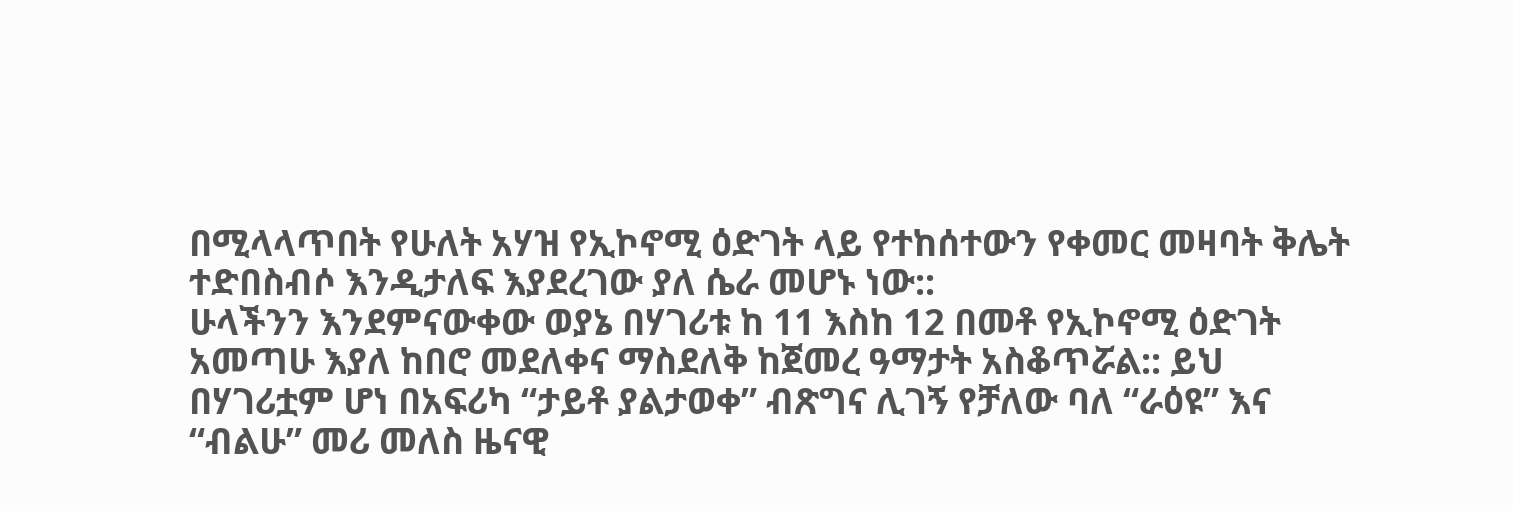በሚላላጥበት የሁለት አሃዝ የኢኮኖሚ ዕድገት ላይ የተከሰተውን የቀመር መዛባት ቅሌት ተድበስብሶ እንዲታለፍ እያደረገው ያለ ሴራ መሆኑ ነው::
ሁላችንን እንደምናውቀው ወያኔ በሃገሪቱ ከ 11 እስከ 12 በመቶ የኢኮኖሚ ዕድገት አመጣሁ እያለ ከበሮ መደለቀና ማስደለቅ ከጀመረ ዓማታት አስቆጥሯል:: ይህ በሃገሪቷም ሆነ በአፍሪካ “ታይቶ ያልታወቀ” ብጽግና ሊገኝ የቻለው ባለ “ራዕዩ” እና “ብልሁ” መሪ መለስ ዜናዊ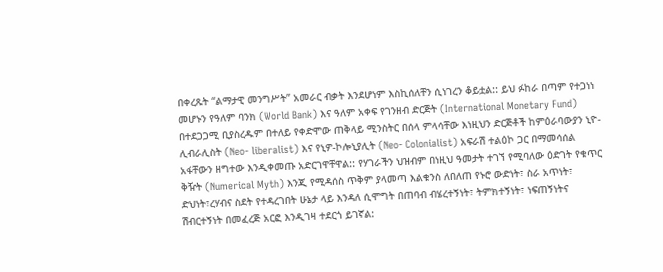በቀረጹት “ልማታዊ መንግሥት” አመራር ብቃት እንደሆነም እስኪሰለቸን ሲነገረን ቆይቷል:: ይህ ፉከራ በጣም የተጋነነ መሆኑን የዓለም ባንክ (World Bank) እና ዓለም አቀፍ የገንዘብ ድርጅት (International Monetary Fund) በተደጋጋሚ ቢያስረዱም በተለይ የቀድሞው ጠቅላይ ሚንስትር በሰላ ምላሳቸው እነዚህን ድርጅቶች ከምዕራባውያን ኒዮ-ሊብራሊስት (Neo- liberalist) እና የኒዎ-ኮሎኒያሊት (Neo- Colonialist) አፍራሽ ተልዕኮ ጋር በማመሳሰል አፋቸውን ዘግተው እንዲቀመጡ አድርገዋቸዋል:: የሃገራችን ህዝብም በነዚህ ዓመታት ተገኘ የሚባለው ዕድገት የቁጥር ቅዥት (Numerical Myth) እንጂ የሚዳሰስ ጥቅም ያላመጣ እልቁንስ ለበለጠ የኑሮ ውድነት፣ ስራ አጥነት፣ ድህነት፣ረሃብና ስደት የተዳረገበት ሁኔታ ላይ እንዳለ ሲሞግት በጠባብ ብሄረተኝነት፣ ትምክተኝነት፣ ነፍጠኝነትና ሽብርተኝነት በመፈረጅ አርፎ እንዲገዛ ተደርጎ ይገኛል: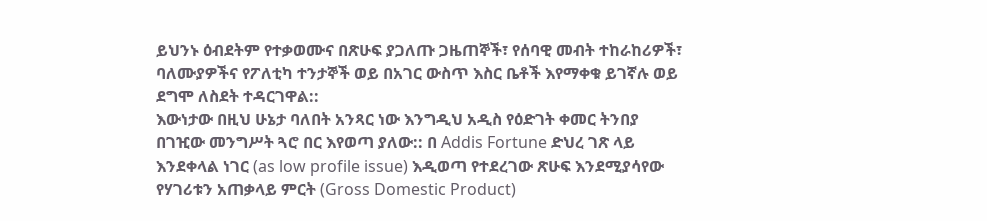ይህንኑ ዕብደትም የተቃወሙና በጽሁፍ ያጋለጡ ጋዜጠኞች፣ የሰባዊ መብት ተከራከሪዎች፣ ባለሙያዎችና የፖለቲካ ተንታኞች ወይ በአገር ውስጥ እስር ቤቶች እየማቀቁ ይገኛሉ ወይ ደግሞ ለስደት ተዳርገዋል::
እውነታው በዚህ ሁኔታ ባለበት አንጻር ነው እንግዲህ አዲስ የዕድገት ቀመር ትንበያ በገዢው መንግሥት ጓሮ በር እየወጣ ያለው:: በ Addis Fortune ድህረ ገጽ ላይ እንደቀላል ነገር (as low profile issue) እዲወጣ የተደረገው ጽሁፍ እንደሚያሳየው የሃገሪቱን አጠቃላይ ምርት (Gross Domestic Product)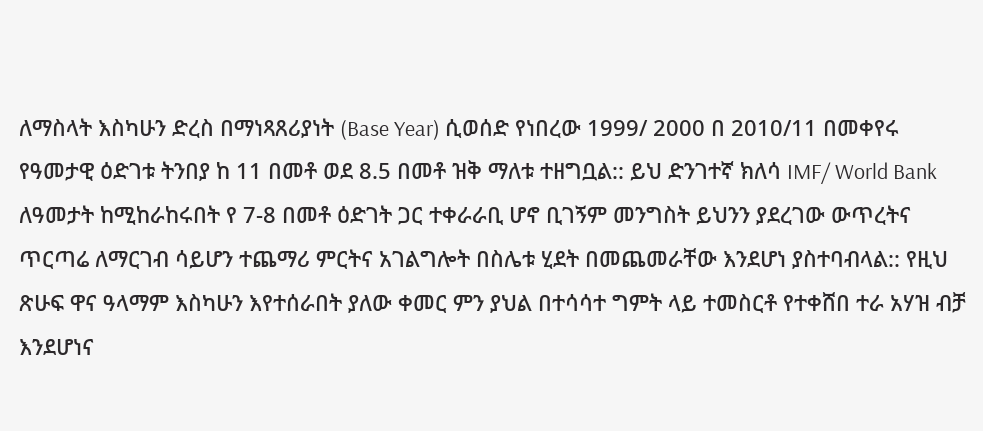ለማስላት እስካሁን ድረስ በማነጻጸሪያነት (Base Year) ሲወሰድ የነበረው 1999/ 2000 በ 2010/11 በመቀየሩ የዓመታዊ ዕድገቱ ትንበያ ከ 11 በመቶ ወደ 8.5 በመቶ ዝቅ ማለቱ ተዘግቧል:: ይህ ድንገተኛ ክለሳ IMF/ World Bank ለዓመታት ከሚከራከሩበት የ 7-8 በመቶ ዕድገት ጋር ተቀራራቢ ሆኖ ቢገኝም መንግስት ይህንን ያደረገው ውጥረትና ጥርጣሬ ለማርገብ ሳይሆን ተጨማሪ ምርትና አገልግሎት በስሌቱ ሂደት በመጨመራቸው እንደሆነ ያስተባብላል:: የዚህ ጽሁፍ ዋና ዓላማም እስካሁን እየተሰራበት ያለው ቀመር ምን ያህል በተሳሳተ ግምት ላይ ተመስርቶ የተቀሸበ ተራ አሃዝ ብቻ እንደሆነና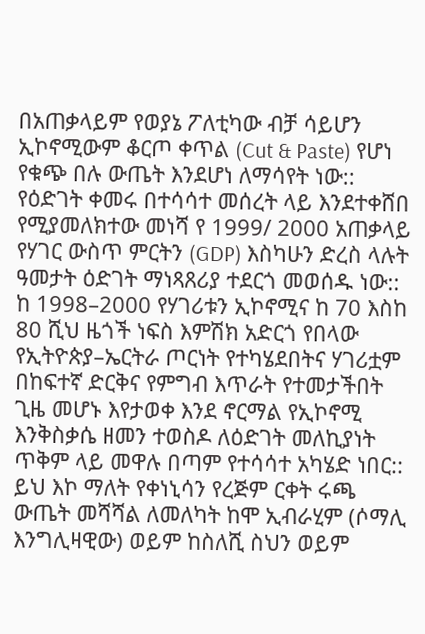በአጠቃላይም የወያኔ ፖለቲካው ብቻ ሳይሆን ኢኮኖሚውም ቆርጦ ቀጥል (Cut & Paste) የሆነ የቁጭ በሉ ውጤት እንደሆነ ለማሳየት ነው::
የዕድገት ቀመሩ በተሳሳተ መሰረት ላይ እንደተቀሸበ የሚያመለክተው መነሻ የ 1999/ 2000 አጠቃላይ የሃገር ውስጥ ምርትን (GDP) እስካሁን ድረስ ላሉት ዓመታት ዕድገት ማነጻጸሪያ ተደርጎ መወሰዱ ነው:: ከ 1998–2000 የሃገሪቱን ኢኮኖሚና ከ 70 እስከ 80 ሺህ ዜጎች ነፍስ እምሽክ አድርጎ የበላው የኢትዮጵያ–ኤርትራ ጦርነት የተካሄደበትና ሃገሪቷም በከፍተኛ ድርቅና የምግብ እጥራት የተመታችበት ጊዜ መሆኑ እየታወቀ እንደ ኖርማል የኢኮኖሚ እንቅስቃሴ ዘመን ተወስዶ ለዕድገት መለኪያነት ጥቅም ላይ መዋሉ በጣም የተሳሳተ አካሄድ ነበር:: ይህ እኮ ማለት የቀነኒሳን የረጅም ርቀት ሩጫ ውጤት መሻሻል ለመለካት ከሞ ኢብራሂም (ሶማሊ እንግሊዛዊው) ወይም ከስለሺ ስህን ወይም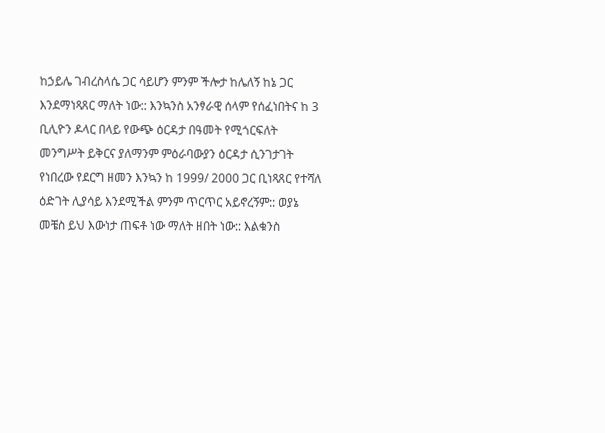ከኃይሌ ገብረስላሴ ጋር ሳይሆን ምንም ችሎታ ከሌለኝ ከኔ ጋር እንደማነጻጸር ማለት ነው:: እንኳንስ አንፃራዊ ሰላም የሰፈነበትና ከ 3 ቢሊዮን ዶላር በላይ የውጭ ዕርዳታ በዓመት የሚጎርፍለት መንግሥት ይቅርና ያለማንም ምዕራባውያን ዕርዳታ ሲንገታገት የነበረው የደርግ ዘመን እንኳን ከ 1999/ 2000 ጋር ቢነጻጸር የተሻለ ዕድገት ሊያሳይ እንደሚችል ምንም ጥርጥር አይኖረኝም:: ወያኔ መቼስ ይህ እውነታ ጠፍቶ ነው ማለት ዘበት ነው:: እልቁንስ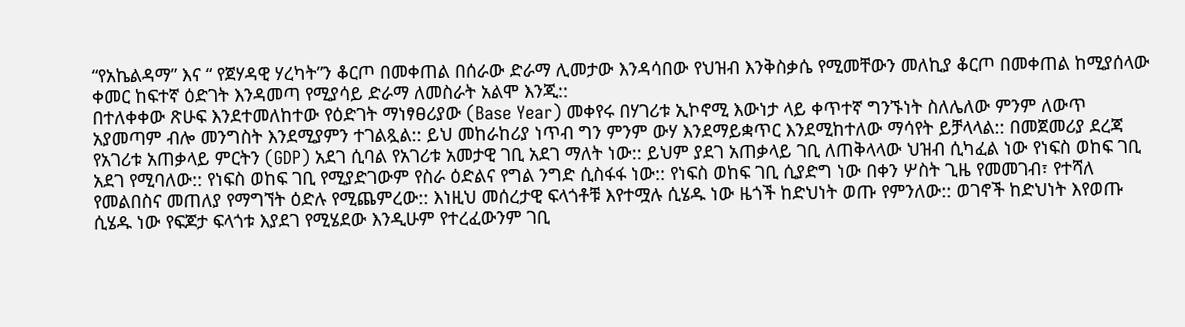“የአኬልዳማ” እና “ የጀሃዳዊ ሃረካት”ን ቆርጦ በመቀጠል በሰራው ድራማ ሊመታው እንዳሳበው የህዝብ እንቅስቃሴ የሚመቸውን መለኪያ ቆርጦ በመቀጠል ከሚያሰላው ቀመር ከፍተኛ ዕድገት እንዳመጣ የሚያሳይ ድራማ ለመስራት አልሞ እንጂ::
በተለቀቀው ጽሁፍ እንደተመለከተው የዕድገት ማነፃፀሪያው (Base Year) መቀየሩ በሃገሪቱ ኢኮኖሚ እውነታ ላይ ቀጥተኛ ግንኙነት ስለሌለው ምንም ለውጥ አያመጣም ብሎ መንግስት እንደሚያምን ተገልጿል:: ይህ መከራከሪያ ነጥብ ግን ምንም ውሃ እንደማይቋጥር እንደሚከተለው ማሳየት ይቻላላል:: በመጀመሪያ ደረጃ የአገሪቱ አጠቃላይ ምርትን (GDP) አደገ ሲባል የአገሪቱ አመታዊ ገቢ አደገ ማለት ነው:: ይህም ያደገ አጠቃላይ ገቢ ለጠቅላላው ህዝብ ሲካፈል ነው የነፍስ ወከፍ ገቢ አደገ የሚባለው:: የነፍስ ወከፍ ገቢ የሚያድገውም የስራ ዕድልና የግል ንግድ ሲስፋፋ ነው:: የነፍስ ወከፍ ገቢ ሲያድግ ነው በቀን ሦስት ጊዜ የመመገብ፣ የተሻለ የመልበስና መጠለያ የማግኘት ዕድሉ የሚጨምረው:: እነዚህ መሰረታዊ ፍላጎቶቹ እየተሟሉ ሲሄዱ ነው ዜጎች ከድህነት ወጡ የምንለው:: ወገኖች ከድህነት እየወጡ ሲሄዱ ነው የፍጆታ ፍላጎቱ እያደገ የሚሄደው እንዲሁም የተረፈውንም ገቢ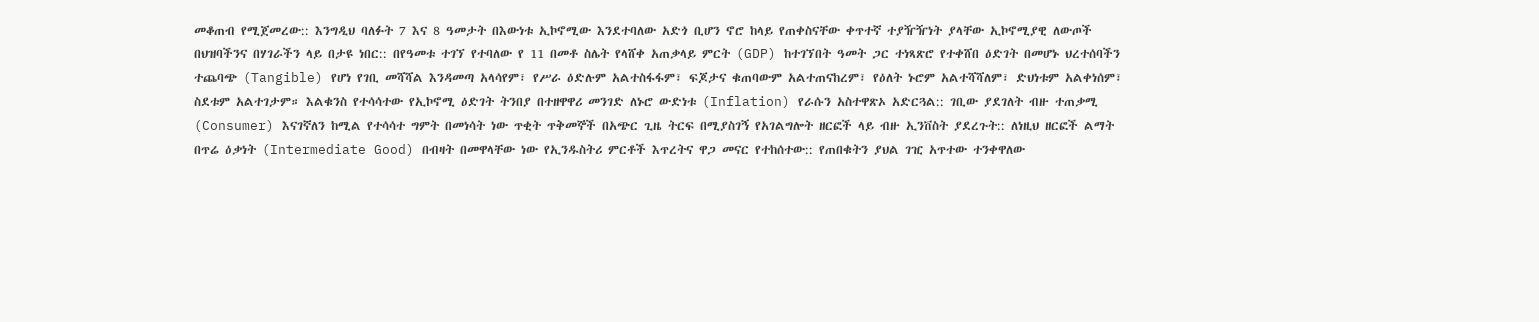መቆጠብ የሚጀመረው:: እንግዲህ ባለፉት 7 እና 8 ዓመታት በእውነቱ ኢኮኖሚው እንደተባለው አድጎ ቢሆን ኖሮ ከላይ የጠቀስናቸው ቀጥተኛ ተያዥዥነት ያላቸው ኢኮኖሚያዊ ለውጦች በህዝባችንና በሃገራችን ላይ በታዩ ነበር:: በየዓመቱ ተገኘ የተባለው የ 11 በመቶ ስሌት የላሸቀ አጠቃላይ ምርት (GDP) ከተገኘበት ዓመት ጋር ተነጻጽሮ የተቀሸበ ዕድገት በመሆኑ ህረተሰባችን ተጨባጭ (Tangible) የሆነ የገቢ መሻሻል እንዳመጣ አላሳየም፣ የሥራ ዕድሉም አልተስፋፋም፣ ፍጆታና ቁጠባውም አልተጠናከረም፣ የዕለት ኑሮም አልተሻሻለም፣ ድህነቱም አልቀነሰም፣ ስደቱም አልተገታም። እልቁንስ የተሳሳተው የኢኮኖሚ ዕድገት ትንበያ በተዘዋዋሪ መንገድ ለኑሮ ውድነቱ (Inflation) የራሱን አስተዋጽኦ አድርጓል:: ገቢው ያደገለት ብዙ ተጠቃሚ (Consumer) እናገኛለን ከሚል የተሳሳተ ግምት በመነሳት ነው ጥቂት ጥቅመኞች በአጭር ጊዜ ትርፍ በሚያስገኝ የአገልግሎት ዘርፎች ላይ ብዙ ኢንቨስት ያደረጉት:: ለነዚህ ዘርፎች ልማት በጥሬ ዕቃነት (Intermediate Good) በብዛት በመዋላቸው ነው የኢንዱስትሪ ምርቶች እጥረትና ዋጋ መናር የተከሰተው:: የጠበቁትን ያህል ገዢ አጥተው ተንቀዋለው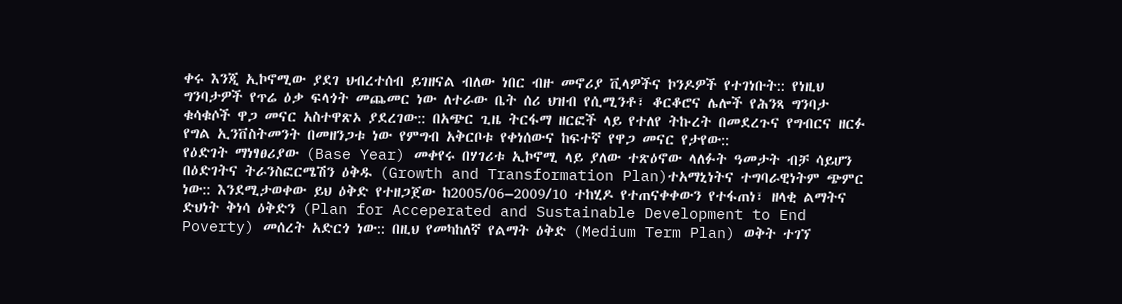ቀሩ እንጂ ኢኮኖሚው ያደገ ህብረተሰብ ይገዘናል ብለው ነበር ብዙ መኖሪያ ቪላዎችና ኮንዶዎች የተገነቡት:: የነዚህ ግንባታዎች የጥሬ ዕቃ ፍላጎት መጨመር ነው ለተራው ቤት ሰሪ ህዝብ የሲሚንቶ፣ ቆርቆሮና ሌሎች የሕንጻ ግንባታ ቁሳቁሶች ዋጋ መናር አስተዋጽኦ ያደረገው:: በአጭር ጊዜ ትርፋማ ዘርፎች ላይ የተለየ ትኩረት በመደረጉና የግብርና ዘርፉ የግል ኢንቨስትመንት በመዘንጋቱ ነው የምግብ አቅርቦቱ የቀነሰውና ከፍተኛ የዋጋ መናር የታየው::
የዕድገት ማነፃፀሪያው (Base Year) መቀየሩ በሃገሪቱ ኢኮኖሚ ላይ ያለው ተጽዕኖው ላለፉት ዓመታት ብቻ ሳይሆን በዕድገትና ትራንስፎርሜሽን ዕቅዱ (Growth and Transformation Plan)ተአማኒነትና ተግባራዊነትም ጭምር ነው:: እንደሚታወቀው ይህ ዕቅድ የተዘጋጀው ከ2005/06–2009/10 ተከሂዶ የተጠናቀቀውን የተፋጠነ፣ ዘላቂ ልማትና ድህነት ቅነሳ ዕቅድን (Plan for Acceperated and Sustainable Development to End Poverty) መሰረት አድርጎ ነው:: በዚህ የመካከለኛ የልማት ዕቅድ (Medium Term Plan) ወቅት ተገኘ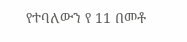የተባለውን የ 11 በመቶ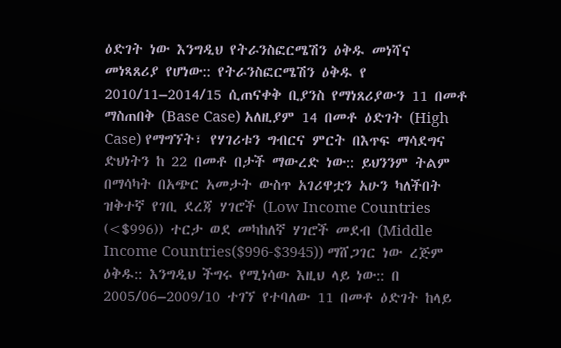ዕድገት ነው እንግዲህ የትራንስፎርሜሽን ዕቅዱ መነሻና መነጻጸሪያ የሆነው:: የትራንስፎርሜሽን ዕቅዱ የ 2010/11–2014/15 ሲጠናቀቅ ቢያንስ የማነጸሪያውን 11 በመቶ ማስጠበቅ (Base Case) አለዚያም 14 በመቶ ዕድገት (High Case) የማግኘት፣ የሃገሪቱን ግብርና ምርት በእጥፍ ማሳደግና ድህነትን ከ 22 በመቶ በታች ማውረድ ነው:: ይህንንም ትልም በማሳካት በአጭር አመታት ውስጥ አገሪዋቷን አሁን ካለችበት ዝቅተኛ የገቢ ደረጃ ሃገሮች (Low Income Countries (<$996)) ተርታ ወደ መካከለኛ ሃገሮች መደብ (Middle Income Countries($996-$3945)) ማሸጋገር ነው ረጅም ዕቅዱ:: እንግዲህ ችግሩ የሚነሳው እዚህ ላይ ነው:: በ 2005/06–2009/10 ተገኘ የተባለው 11 በመቶ ዕድገት ከላይ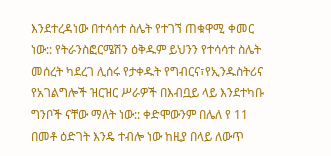እንደተረዳነው በተሳሳተ ስሌት የተገኘ ጠቁዋሚ ቀመር ነው:: የትራንስፎርሜሽን ዕቅዱም ይህንን የተሳሳተ ስሌት መሰረት ካደረገ ሊሰሩ የታቀዱት የግብርና፣የኢንዱስትሪና የአገልግሎች ዝርዝር ሥራዎች በእብቧይ ላይ እንደተካቡ ግንቦች ናቸው ማለት ነው:: ቀድሞውንም በሌለ የ 11 በመቶ ዕድገት እንዴ ተብሎ ነው ከዚያ በላይ ለውጥ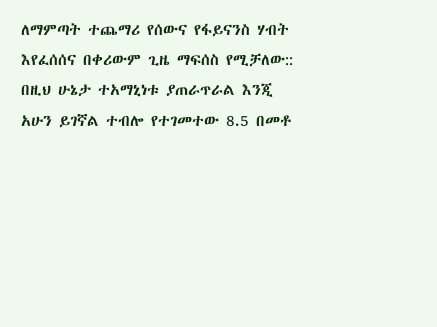ለማምጣት ተጨማሪ የሰውና የፋይናንስ ሃብት እየፈሰሰና በቀሪውም ጊዜ ማፍሰስ የሚቻለው:: በዚህ ሁኔታ ተአማኒነቱ ያጠራጥራል እንጂ አሁን ይገኛል ተብሎ የተገመተው 8.5 በመቶ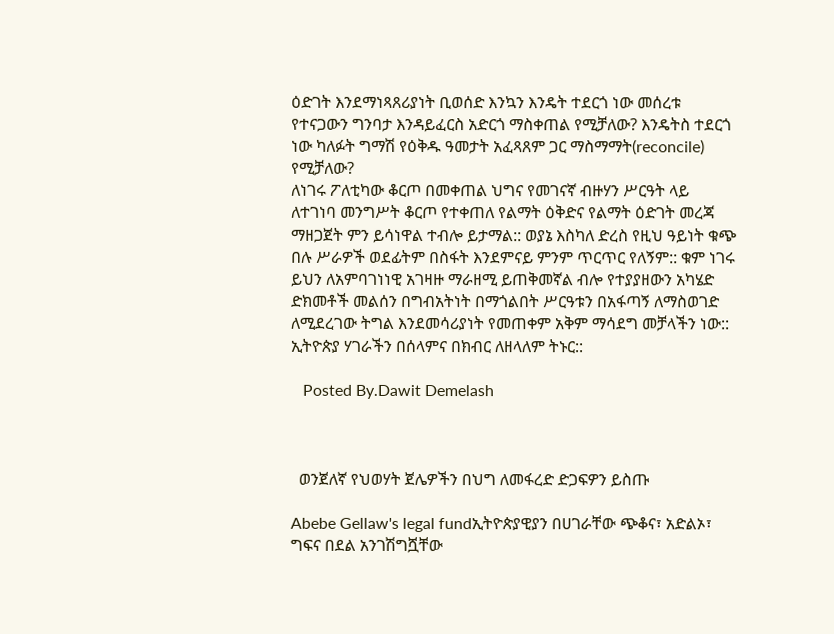ዕድገት እንደማነጻጸሪያነት ቢወሰድ እንኳን እንዴት ተደርጎ ነው መሰረቱ የተናጋውን ግንባታ እንዳይፈርስ አድርጎ ማስቀጠል የሚቻለው? እንዴትስ ተደርጎ ነው ካለፉት ግማሽ የዕቅዱ ዓመታት አፈጻጸም ጋር ማስማማት(reconcile) የሚቻለው?
ለነገሩ ፖለቲካው ቆርጦ በመቀጠል ህግና የመገናኛ ብዙሃን ሥርዓት ላይ ለተገነባ መንግሥት ቆርጦ የተቀጠለ የልማት ዕቅድና የልማት ዕድገት መረጃ ማዘጋጀት ምን ይሳነዋል ተብሎ ይታማል:: ወያኔ እስካለ ድረስ የዚህ ዓይነት ቁጭ በሉ ሥራዎች ወደፊትም በስፋት እንደምናይ ምንም ጥርጥር የለኝም:: ቁም ነገሩ ይህን ለአምባገነነዊ አገዛዙ ማራዘሚ ይጠቅመኛል ብሎ የተያያዘውን አካሄድ ድክመቶች መልሰን በግብአትነት በማጎልበት ሥርዓቱን በአፋጣኝ ለማስወገድ ለሚደረገው ትግል እንደመሳሪያነት የመጠቀም አቅም ማሳደግ መቻላችን ነው::
ኢትዮጵያ ሃገራችን በሰላምና በክብር ለዘላለም ትኑር::

   Posted By.Dawit Demelash



  ወንጀለኛ የህወሃት ጀሌዎችን በህግ ለመፋረድ ድጋፍዎን ይስጡ

Abebe Gellaw's legal fundኢትዮጵያዊያን በሀገራቸው ጭቆና፣ አድልኦ፣ ግፍና በደል አንገሽግሿቸው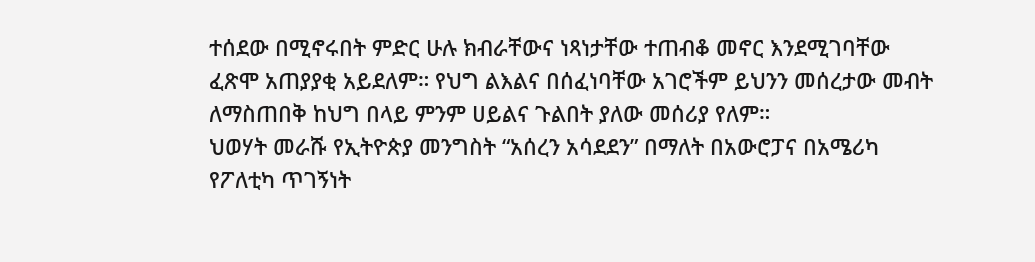ተሰደው በሚኖሩበት ምድር ሁሉ ክብራቸውና ነጻነታቸው ተጠብቆ መኖር እንደሚገባቸው ፈጽሞ አጠያያቂ አይደለም። የህግ ልእልና በሰፈነባቸው አገሮችም ይህንን መሰረታው መብት ለማስጠበቅ ከህግ በላይ ምንም ሀይልና ጉልበት ያለው መሰሪያ የለም።
ህወሃት መራሹ የኢትዮጵያ መንግስት “አሰረን አሳደደን” በማለት በአውሮፓና በአሜሪካ የፖለቲካ ጥገኝነት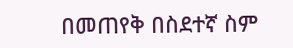በመጠየቅ በስደተኛ ስም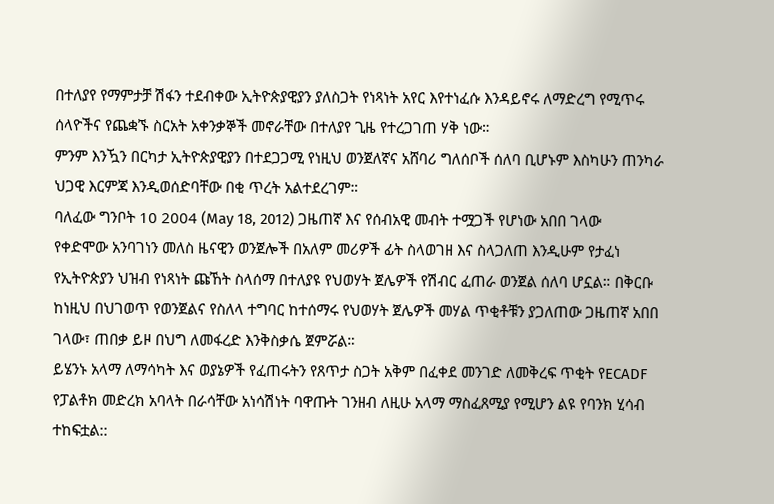በተለያየ የማምታቻ ሽፋን ተደብቀው ኢትዮጵያዊያን ያለስጋት የነጻነት አየር እየተነፈሱ እንዳይኖሩ ለማድረግ የሚጥሩ ሰላዮችና የጨቋኙ ስርአት አቀንቃኞች መኖራቸው በተለያየ ጊዜ የተረጋገጠ ሃቅ ነው።
ምንም እንዃን በርካታ ኢትዮጵያዊያን በተደጋጋሚ የነዚህ ወንጀለኛና አሸባሪ ግለሰቦች ሰለባ ቢሆኑም እስካሁን ጠንካራ ህጋዊ እርምጃ እንዲወሰድባቸው በቂ ጥረት አልተደረገም።
ባለፈው ግንቦት 10 2004 (May 18, 2012) ጋዜጠኛ እና የሰብአዊ መብት ተሟጋች የሆነው አበበ ገላው የቀድሞው አንባገነን መለስ ዜናዊን ወንጀሎች በአለም መሪዎች ፊት ስላወገዘ እና ስላጋለጠ እንዲሁም የታፈነ የኢትዮጵያን ህዝብ የነጻነት ጩኸት ስላሰማ በተለያዩ የህወሃት ጀሌዎች የሽብር ፈጠራ ወንጀል ሰለባ ሆኗል። በቅርቡ ከነዚህ በህገወጥ የወንጀልና የስለላ ተግባር ከተሰማሩ የህወሃት ጀሌዎች መሃል ጥቂቶቹን ያጋለጠው ጋዜጠኛ አበበ ገላው፣ ጠበቃ ይዞ በህግ ለመፋረድ እንቅስቃሴ ጀምሯል።
ይሄንኑ አላማ ለማሳካት እና ወያኔዎች የፈጠሩትን የጸጥታ ስጋት አቅም በፈቀደ መንገድ ለመቅረፍ ጥቂት የECADF የፓልቶክ መድረክ አባላት በራሳቸው አነሳሽነት ባዋጡት ገንዘብ ለዚሁ አላማ ማስፈጸሚያ የሚሆን ልዩ የባንክ ሂሳብ ተከፍቷል::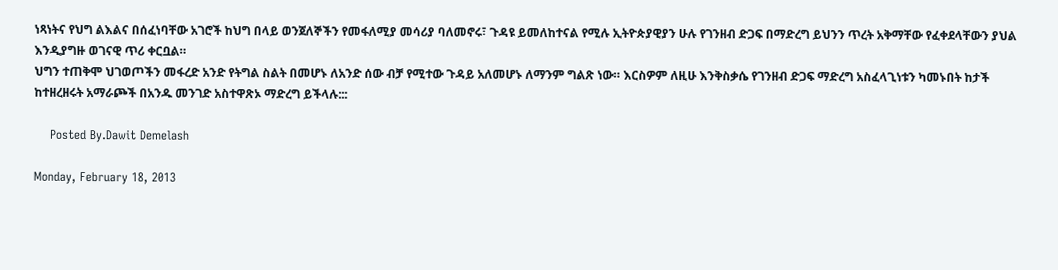ነጻነትና የህግ ልእልና በሰፈነባቸው አገሮች ከህግ በላይ ወንጀለኞችን የመፋለሚያ መሳሪያ ባለመኖሩ፣ ጉዳዩ ይመለከተናል የሚሉ ኢትዮጵያዊያን ሁሉ የገንዘብ ድጋፍ በማድረግ ይህንን ጥረት አቅማቸው የፈቀደላቸውን ያህል እንዲያግዙ ወገናዊ ጥሪ ቀርቧል።
ህግን ተጠቅሞ ህገወጦችን መፋረድ አንድ የትግል ስልት በመሆኑ ለአንድ ሰው ብቻ የሚተው ጉዳይ አለመሆኑ ለማንም ግልጽ ነው። እርስዎም ለዚሁ እንቅስቃሴ የገንዘብ ድጋፍ ማድረግ አስፈላጊነቱን ካመኑበት ከታች ከተዘረዘሩት አማራጮች በአንዱ መንገድ አስተዋጽኦ ማድረግ ይችላሉ:::

    Posted By.Dawit Demelash

Monday, February 18, 2013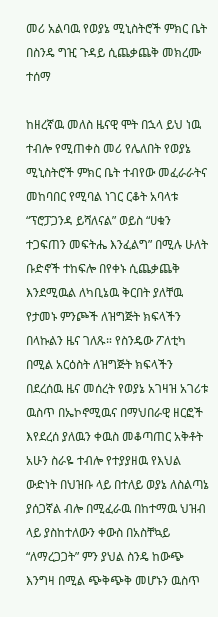መሪ አልባዉ የወያኔ ሚኒስትሮች ምክር ቤት በስንዴ ግዢ ጉዳይ ሲጨቃጨቅ መክረሙ ተሰማ

ከዘረኛዉ መለስ ዜናዊ ሞት በኋላ ይህ ነዉ ተብሎ የሚጠቀስ መሪ የሌለበት የወያኔ ሚኒስትሮች ምክር ቤት ተብየው መፈራራትና መከባበር የሚባል ነገር ርቆት አባላቱ “ፕሮፓጋንዳ ይሻለናል” ወይስ “ሀቁን ተጋፍጠን መፍትሔ እንፈልግ” በሚሉ ሁለት ቡድኖች ተከፍሎ በየቀኑ ሲጨቃጨቅ እንደሚዉል ለካቢኔዉ ቅርበት ያለቸዉ የታመኑ ምንጮች ለዝግጅት ክፍላችን በላኩልን ዜና ገለጹ። የስንዴው ፖለቲካ በሚል አርዕስት ለዝግጅት ክፍላችን በደረሰዉ ዜና መሰረት የወያኔ አገዛዝ አገሪቱ ዉስጥ በኤኮኖሚዉና በማህበራዊ ዘርፎች እየደረሰ ያለዉን ቀዉስ መቆጣጠር አቅቶት አሁን ስራዬ ተብሎ የተያያዘዉ የእህል ውድነት በህዝቡ ላይ በተለይ ወያኔ ለስልጣኔ ያሰጋኛል ብሎ በሚፈራዉ በከተማዉ ህዝብ ላይ ያስከተለውን ቀውስ በአስቸኳይ “ለማረጋጋት” ምን ያህል ስንዴ ከውጭ እንግዛ በሚል ጭቅጭቅ መሆኑን ዉስጥ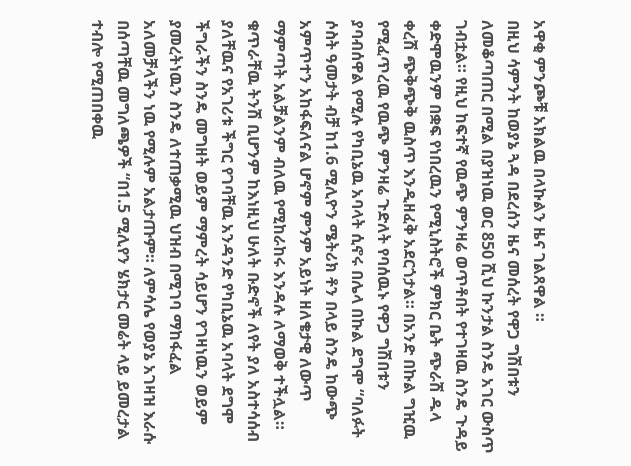አዋቂ ምንጮቹ አክልዉ በላኩልን ዜና ገልጸዋል ።
በዚህ ሳምንት ከወያኔ ጓዳ በደረሰን ዜና መሰረት የዋጋ ግሽበቱን ለመቆጣጠር በሚል በያዝነዉ ወር 850 ሺህ ኩንታል ስንዴ አገር ውስጥ ገብቷል። የዚህ ከፍተኛ የዉጭ ምንዛሬ ወጥቶበት የተገዛዉ ስንዴ ጉዳይ ቀድሞዉንም በቋፍ የነበረዉን የሚኒስትሮች ምክር ቤት ጭራሽ ዱላ ቀረሽ ጭቅጭቅ ዉስጥ እንዲዘፈቅ አደርጎታል። በአንድ በኩል ግዢዉ የሚፈጥረዉ የዉጭ ምንዛሬ ጉድለት የባሰዉኑ የዋጋ ግሽበቱን ያባብሰዋል የሚሉ የካቢኔዉ አባላት ሲኖሩ በሌላ በኩል ደግሞ “ባለፉት ሶስት ዓመታት ብቻ ከ1.6 ሚሊዮን ሜትሪክ ቶን በላይ ስንዴ ከውጭ አምጥተን አከፋፍለናል ሆኖም ምንም አይነት ዘለቄታዊ ለውጥ ማምጣት አልቻልንም ብለዉ የሚከራከሩ እንዳሉ ለማወቅ ተችሏል።
ቁጥራቸዉ ትንሽ ቢሆንም ከእነዚህ ሁለት ቡድኖች ለየት ያለ አስተሳሰብ ያለቸዉና የአገሪቱ ችግር የገባቸዉ አንዳንድ የካቢኔዉ አባላት ደግሞ ችግራችን ስንዴ መግዘት ወይም ማምረት ሳይሆን የገዛነዉን ወይም ያመረትነዉን ስንዴ ለተጠቃሚዉ ህዝብ በሚገባ ማከፋፈል አለመቻላችን ነዉ የሚሉም አልታጡም። ለምሳሌ የወያኔ አገዛዝ እራሱ በሰጣቸዉ መግለጫዎች “በ1.5 ሚሊየን ሄክታር መሬት ላይ ይመረታል ተብሎ የሚጠበቀዉ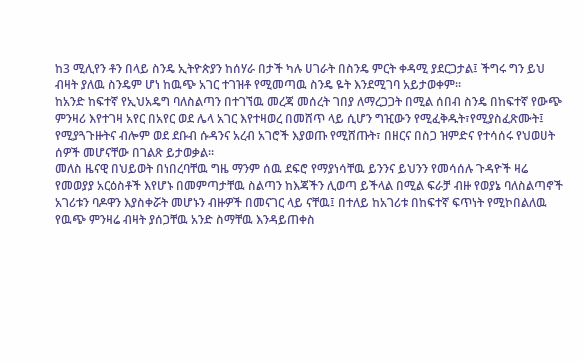ከ3 ሚሊየን ቶን በላይ ስንዴ ኢትዮጵያን ከሰሃራ በታች ካሉ ሀገራት በስንዴ ምርት ቀዳሚ ያደርጋታል፤ ችግሩ ግን ይህ ብዛት ያለዉ ስንዴም ሆነ ከዉጭ አገር ተገዝቶ የሚመጣዉ ስንዴ ዬት እንደሚገባ አይታወቀም።
ከአንድ ከፍተኛ የኢህአዴግ ባለስልጣን በተገኘዉ መረጃ መሰረት ገበያ ለማረጋጋት በሚል ሰበብ ስንዴ በከፍተኛ የውጭ ምንዛሪ እየተገዛ አየር በአየር ወደ ሌላ አገር እየተዛወረ በመሸጥ ላይ ሲሆን ግዢውን የሚፈቅዱት፣የሚያስፈጽሙት፤ የሚያጓጉዙትና ብሎም ወደ ደቡብ ሱዳንና አረብ አገሮች እያወጡ የሚሸጡት፣ በዘርና በስጋ ዝምድና የተሳሰሩ የህወሀት ሰዎች መሆናቸው በገልጽ ይታወቃል።
መለስ ዜናዊ በህይወት በነበረባቸዉ ግዜ ማንም ሰዉ ደፍሮ የማያነሳቸዉ ይንንና ይህንን የመሳሰሉ ጉዳዮች ዛሬ የመወያያ አርዕስቶች እየሆኑ በመምጣታቸዉ ስልጣን ከእጃችን ሊወጣ ይችላል በሚል ፍራቻ ብዙ የወያኔ ባለስልጣኖች አገሪቱን ባዶዋን እያስቀሯት መሆኑን ብዙዎች በመናገር ላይ ናቸዉ፤ በተለይ ከአገሪቱ በከፍተኛ ፍጥነት የሚኮበልለዉ የዉጭ ምንዛሬ ብዛት ያሰጋቸዉ አንድ ስማቸዉ እንዳይጠቀስ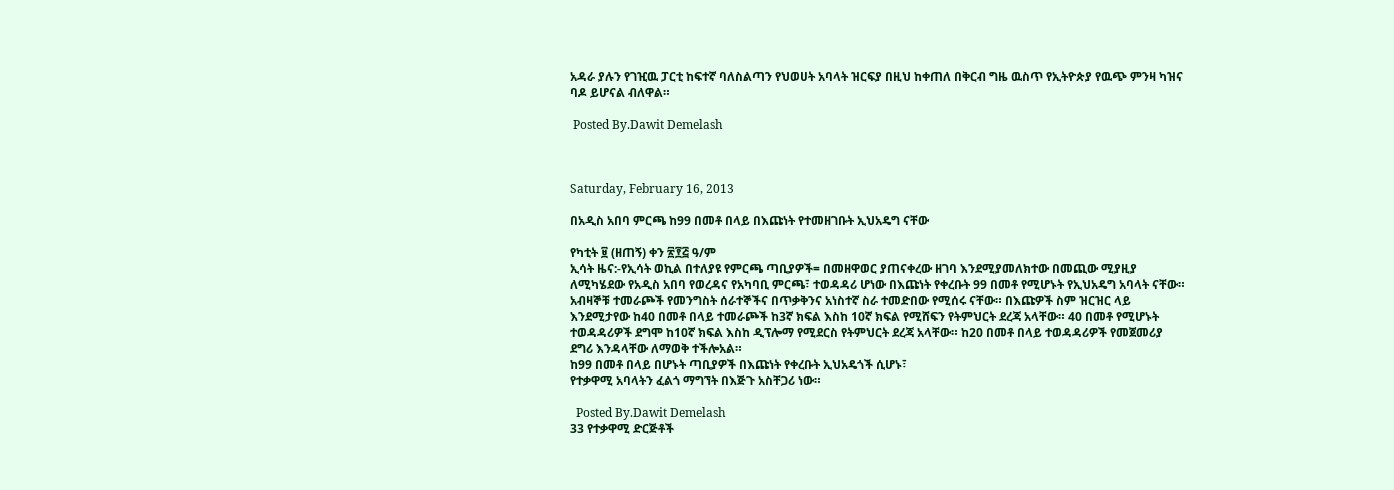አዳራ ያሉን የገዢዉ ፓርቲ ከፍተኛ ባለስልጣን የህወሀት አባላት ዝርፍያ በዚህ ከቀጠለ በቅርብ ግዜ ዉስጥ የኢትዮጵያ የዉጭ ምንዛ ካዝና ባዶ ይሆናል ብለዋል።

 Posted By.Dawit Demelash



Saturday, February 16, 2013

በአዲስ አበባ ምርጫ ከ99 በመቶ በላይ በእጩነት የተመዘገቡት ኢህአዴግ ናቸው

የካቲት ፱ (ዘጠኝ) ቀን ፳፻፭ ዓ/ም
ኢሳት ዜና:-የኢሳት ወኪል በተለያዩ የምርጫ ጣቢያዎች= በመዘዋወር ያጠናቀረው ዘገባ እንደሚያመለክተው በመጪው ሚያዚያ ለሚካሄደው የአዲስ አበባ የወረዳና የአካባቢ ምርጫ፣ ተወዳዳሪ ሆነው በእጩነት የቀረቡት 99 በመቶ የሚሆኑት የኢህአዴግ አባላት ናቸው።
አብዛኞቹ ተመራጮች የመንግስት ሰራተኞችና በጥቃቅንና አነስተኛ ስራ ተመድበው የሚሰሩ ናቸው። በእጩዎች ስም ዝርዝር ላይ እንደሚታየው ከ40 በመቶ በላይ ተመራጮች ከ3ኛ ክፍል እስከ 10ኛ ክፍል የሚሸፍን የትምህርት ደረጃ አላቸው። 40 በመቶ የሚሆኑት ተወዳዳሪዎች ደግሞ ከ10ኛ ክፍል እስከ ዲፕሎማ የሚደርስ የትምህርት ደረጃ አላቸው። ከ20 በመቶ በላይ ተወዳዳሪዎች የመጀመሪያ ደግሪ እንዳላቸው ለማወቅ ተችሎአል።
ከ99 በመቶ በላይ በሆኑት ጣቢያዎች በእጩነት የቀረቡት ኢህአዴጎች ሲሆኑ፣
የተቃዋሚ አባላትን ፈልጎ ማግኘት በእጅጉ አስቸጋሪ ነው።

  Posted By.Dawit Demelash
33 የተቃዋሚ ድርጅቶች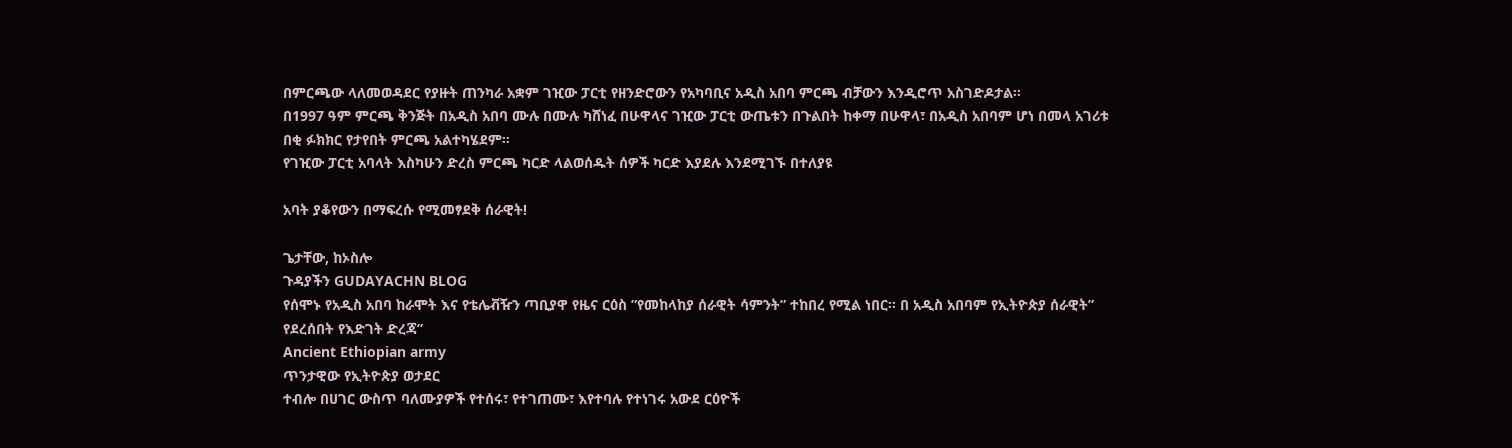በምርጫው ላለመወዳደር የያዙት ጠንካራ አቋም ገዢው ፓርቲ የዘንድሮውን የአካባቢና አዲስ አበባ ምርጫ ብቻውን እንዲሮጥ አስገድዶታል።
በ1997 ዓም ምርጫ ቅንጅት በአዲስ አበባ ሙሉ በሙሉ ካሸነፈ በሁዋላና ገዢው ፓርቲ ውጤቱን በጉልበት ከቀማ በሁዋላ፣ በአዲስ አበባም ሆነ በመላ አገሪቱ በቂ ፉክክር የታየበት ምርጫ አልተካሄደም።
የገዢው ፓርቲ አባላት እስካሁን ድረስ ምርጫ ካርድ ላልወሰዱት ሰዎች ካርድ እያደሉ እንደሚገኙ በተለያዩ

አባት ያቆየውን በማፍረሱ የሚመፃደቅ ሰራዊት!

ጌታቸው, ከኦስሎ
ጉዳያችን GUDAYACHN BLOG
የሰሞኑ የአዲስ አበባ ከራሞት እና የቴሌቭዥን ጣቢያዋ የዜና ርዕስ ”የመከላከያ ሰራዊት ሳምንት” ተከበረ የሚል ነበር። በ አዲስ አበባም የኢትዮጵያ ሰራዊት” የደረሰበት የእድገት ድረጃ”
Ancient Ethiopian army
ጥንታዊው የኢትዮጵያ ወታደር
ተብሎ በሀገር ውስጥ ባለሙያዎች የተሰሩ፣ የተገጠሙ፣ እየተባሉ የተነገሩ አውደ ርዕዮች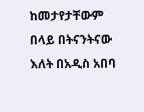ከመታየታቸውም በላይ በትናንትናው እለት በአዲስ አበባ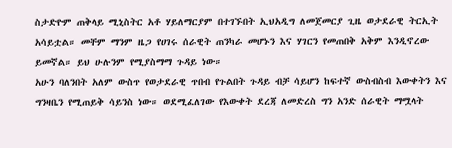ስታድዮም ጠቅላይ ሚኒስትር አቶ ሃይለማርያም በተገኙበት ኢህአዲግ ለመጀመርያ ጊዜ ወታደራዊ ትርኢት አሳይቷል። መቸም ማንም ዜጋ የሀገሩ ሰራዊት ጠንካራ መሆኑን እና ሃገርን የመጠበቅ አቅም እንዲኖረው ይመኛል። ይህ ሁሉንም የሚያስማማ ጉዳይ ነው።
አሁን ባለንበት አለም ውስጥ የወታደራዊ ጥበብ የጉልበት ጉዳይ ብቻ ሳይሆን ከፍተኛ ውስብስብ እውቀትን እና ግንዛቤን የሚጠይቅ ሳይንስ ነው። ወደሚፈለገው የእውቀት ደረጃ ለመድረስ ግን አንድ ሰራዊት ማሟላት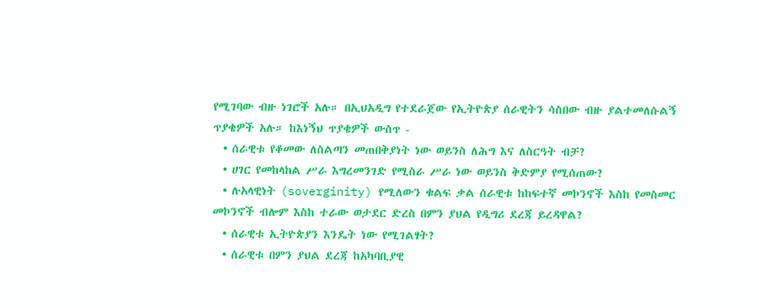የሚገባው ብዙ ነገሮች አሉ። በኢህአዲግ የተደራጀው የኢትዮጵያ ሰራዊትን ሳስበው ብዙ ያልተመለሱልኝ ጥያቄዎች አሉ። ከእነኝህ ጥያቄዎች ውስጥ -
  • ሰራዊቱ የቆመው ለስልጣን መጠበቅያነት ነው ወይንስ ለሕግ እና ለስርዓት ብቻ?
  • ሀገር የመከላከል ሥራ እግረመንገድ የሚስራ ሥራ ነው ወይንስ ቅድምያ የሚሰጠው?
  • ሉአላዊነት (soverginity) የሚለውን ቁልፍ ቃል ሰራዊቱ ከከፍተኛ መኮንኖች እስከ የመስመር መኮንኖች ብሎም እስከ ተራው ወታደር ድረስ በምን ያህል የዲግሪ ደረጃ ይረዳዋል?
  • ሰራዊቱ ኢትዮጵያን እንዴት ነው የሚገልፃት?
  • ሰራዊቱ በምን ያህል ደረጃ ከአካባቢያዊ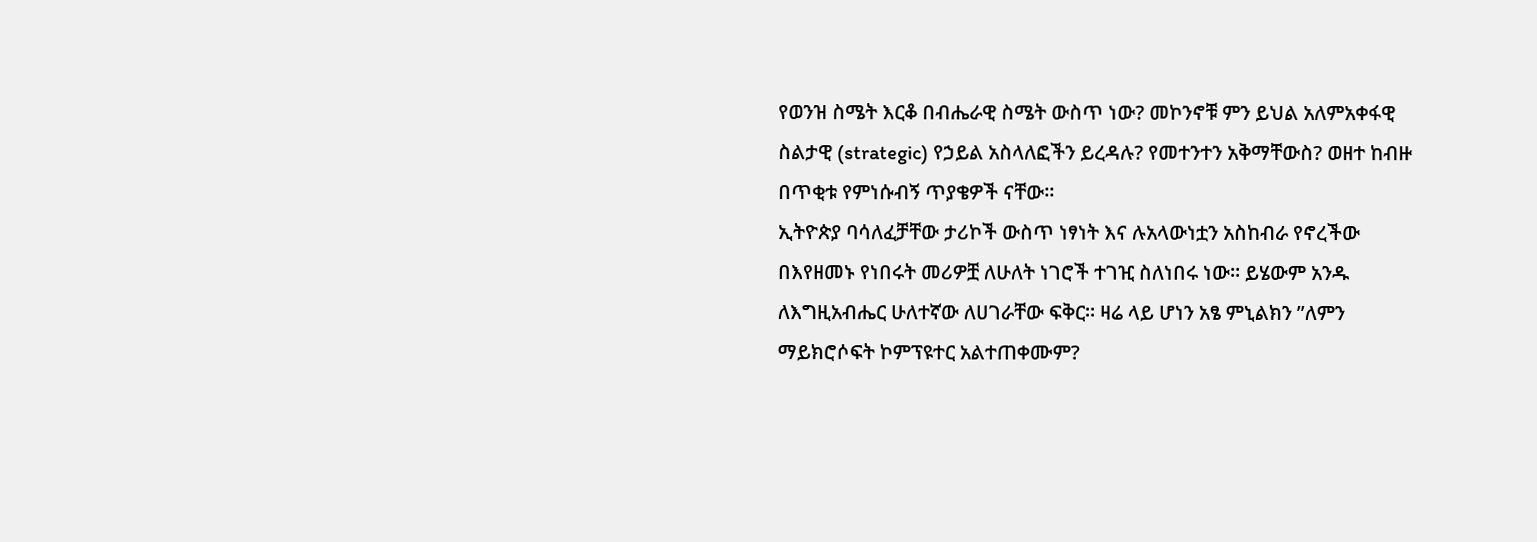የወንዝ ስሜት እርቆ በብሔራዊ ስሜት ውስጥ ነው? መኮንኖቹ ምን ይህል አለምአቀፋዊ ስልታዊ (strategic) የኃይል አስላለፎችን ይረዳሉ? የመተንተን አቅማቸውስ? ወዘተ ከብዙ በጥቂቱ የምነሱብኝ ጥያቄዎች ናቸው።
ኢትዮጵያ ባሳለፈቻቸው ታሪኮች ውስጥ ነፃነት እና ሉአላውነቷን አስከብራ የኖረችው በእየዘመኑ የነበሩት መሪዎቿ ለሁለት ነገሮች ተገዢ ስለነበሩ ነው። ይሄውም አንዱ ለእግዚአብሔር ሁለተኛው ለሀገራቸው ፍቅር። ዛሬ ላይ ሆነን አፄ ምኒልክን ”ለምን ማይክሮሶፍት ኮምፕዩተር አልተጠቀሙም?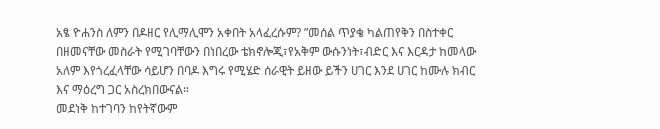አፄ ዮሐንስ ለምን በዶዘር የሊማሊሞን አቀበት አላፈረሱም? ”መሰል ጥያቄ ካልጠየቅን በስተቀር በዘመናቸው መስራት የሚገባቸውን በነበረው ቴክኖሎጂ፣የአቅም ውሱንነት፣ብድር እና እርዳታ ከመላው አለም እየጎረፈላቸው ሳይሆን በባዶ እግሩ የሚሄድ ሰራዊት ይዘው ይችን ሀገር እንደ ሀገር ከሙሉ ክብር እና ማዕረግ ጋር አስረክበውናል።
መደነቅ ከተገባን ከየትኛውም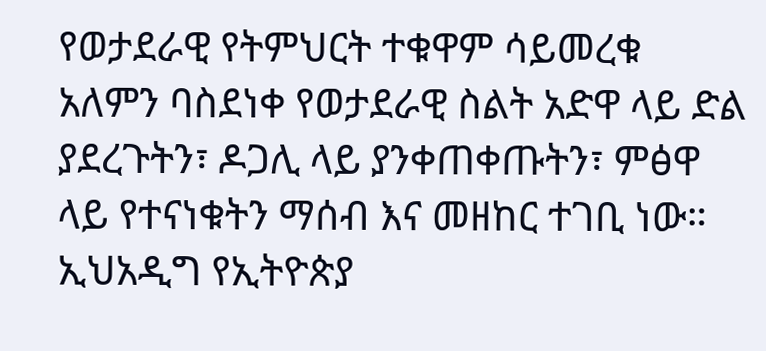የወታደራዊ የትምህርት ተቁዋም ሳይመረቁ አለምን ባስደነቀ የወታደራዊ ስልት አድዋ ላይ ድል ያደረጉትን፣ ዶጋሊ ላይ ያንቀጠቀጡትን፣ ምፅዋ ላይ የተናነቁትን ማሰብ እና መዘከር ተገቢ ነው። ኢህአዲግ የኢትዮጵያ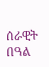ሰራዊት በዓል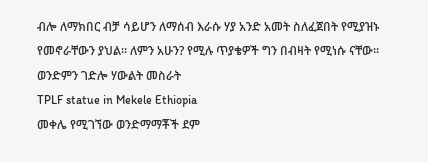ብሎ ለማክበር ብቻ ሳይሆን ለማሰብ እራሱ ሃያ አንድ አመት ስለፈጀበት የሚያዝኑ የመኖራቸውን ያህል። ለምን አሁን? የሚሉ ጥያቄዎች ግን በብዛት የሚነሱ ናቸው።
ወንድምን ገድሎ ሃውልት መስራት
TPLF statue in Mekele Ethiopia
መቀሌ የሚገኘው ወንድማማቾች ደም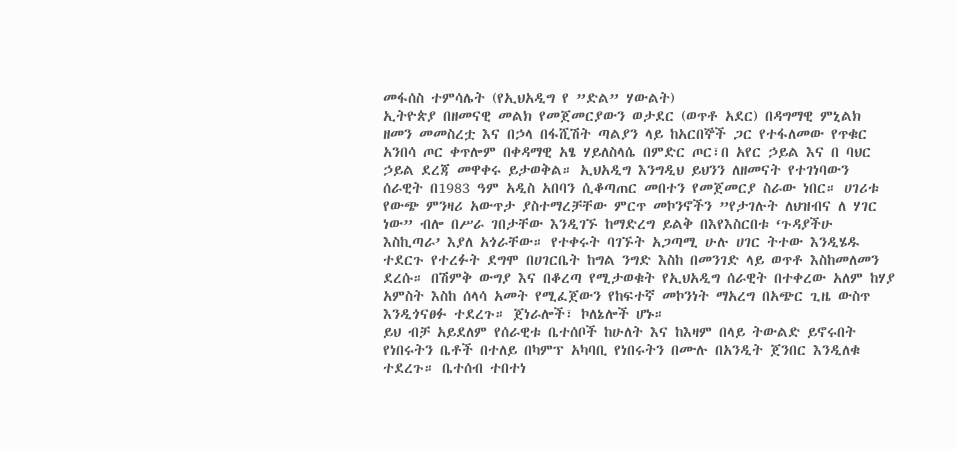መፋሰስ ተምሳሌት (የኢህአዲግ የ ”ድል” ሃውልት)
ኢትዮጵያ በዘመናዊ መልክ የመጀመርያውን ወታደር (ወጥቶ አደር) በዳግማዊ ምኒልክ ዘመን መመስረቷ እና በኃላ በፋሺሽት ጣልያን ላይ ከአርበኞች ጋር የተፋለመው የጥቁር አንበሳ ጦር ቀጥሎም በቀዳማዊ አፄ ሃይለስላሴ በምድር ጦር፣በ አየር ኃይል እና በ ባህር ኃይል ደረጃ መዋቀሩ ይታወቅል። ኢህአዲግ እንግዲህ ይህንን ለዘመናት የተገነባውን ሰራዊት በ1983 ዓም አዲስ አበባን ሲቆጣጠር መበተን የመጀመርያ ስራው ነበር። ሀገሪቱ የውጭ ምንዛሪ አውጥታ ያስተማረቻቸው ምርጥ መኮንኖችን ”የታገሉት ለህዝብና ለ ሃገር ነው” ብሎ በሥራ ገበታቸው እንዲገኙ ከማድረግ ይልቅ በእየእስርበቱ ‘ጉዳያችሁ እስኪጣራ’ እያለ አጎራቸው። የተቀሩት ባገኙት አጋጣሚ ሁሉ ሀገር ትተው እንዲሄዱ ተደርጉ የተረፉት ደግሞ በሀገርቤት ከግል ንግድ እስከ በመንገድ ላይ ወጥቶ እስከመለመን ደረሱ። በሽምቅ ውግያ እና በቆረጣ የሚታወቁት የኢህአዲግ ሰራዊት በተቀረው አለም ከሃያ አምስት እስከ ሰላሳ አመት የሚፈጀውን የከፍተኛ መኮንነት ማአረግ በአጭር ጊዜ ውስጥ እንዲጎናፀፉ ተደረጉ። ጀነራሎች፣ ኮለኔሎች ሆኑ።
ይህ ብቻ አይደለም የሰራዊቱ ቤተሰቦች ከሁለት እና ከእዛም በላይ ትውልድ ይኖሩበት የነበሩትን ቤቶች በተለይ በካምፕ አካባቢ የነበሩትን በሙሉ በአንዲት ጀንበር እንዲለቁ ተደረጉ። ቤተሰብ ተበተነ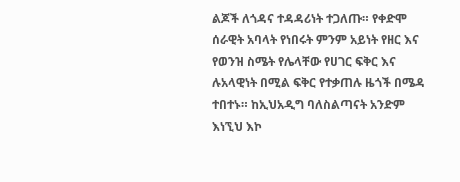ልጆች ለጎዳና ተዳዳሪነት ተጋለጡ። የቀድሞ ሰራዊት አባላት የነበሩት ምንም አይነት የዘር እና የወንዝ ስሜት የሌላቸው የሀገር ፍቅር እና ሉአላዊነት በሚል ፍቅር የተቃጠሉ ዜጎች በሜዳ ተበተኑ። ከኢህአዲግ ባለስልጣናት አንድም እነኚህ እኮ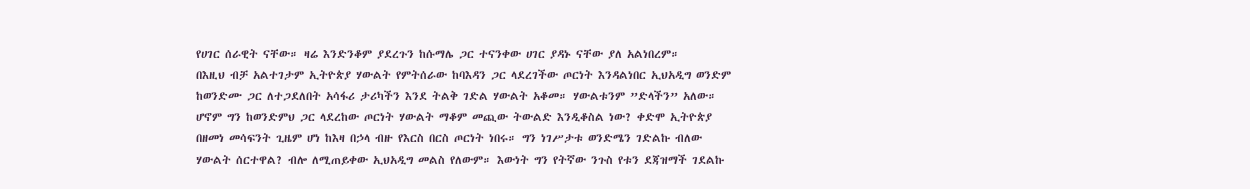የሀገር ሰራዊት ናቸው። ዛሬ እንድንቆም ያደረጉን ከሱማሌ ጋር ተናንቀው ሀገር ያዳኑ ናቸው ያለ አልነበረም።
በእዚህ ብቻ አልተገታም ኢትዮጵያ ሃውልት የምትሰራው ከባእዳን ጋር ላደረገችው ጦርነት እንዳልነበር ኢህአዲግ ወንድም ከወንድሙ ጋር ለተጋደለበት አሳፋሪ ታሪካችን እንደ ትልቅ ገድል ሃውልት አቆመ። ሃውልቱንም ”ድላችን” አለው። ሆኖም ግን ከወንድምህ ጋር ላደረከው ጦርነት ሃውልት ማቆም መጪው ትውልድ እንዲቆስል ነው? ቀድሞ ኢትዮጵያ በዘመነ መሳፍንት ጊዜም ሆነ ከእዛ በኃላ ብዙ የእርስ በርስ ጦርነት ነበሩ። ግን ነገሥታቱ ወንድሜን ገድልኩ ብለው ሃውልት ሰርተዋል? ብሎ ለሚጠይቀው ኢህአዲግ መልስ የለውም። እውነት ግን የትኛው ንጉስ የቱን ደጃዝማች ገደልኩ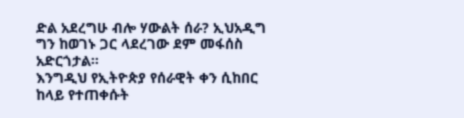ድል አደረግሁ ብሎ ሃውልት ሰራ? ኢህአዲግ ግን ከወገኑ ጋር ላደረገው ደም መፋሰስ አድርጎታል።
እንግዲህ የኢትዮጵያ የሰራዊት ቀን ሲከበር ከላይ የተጠቀሱት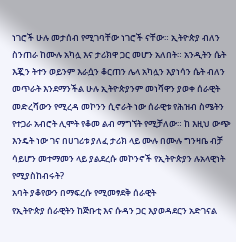ነገሮች ሁሉ መታሰብ የሚገባቸው ነገሮች ናቸው። ኢትዮጵያ ብለን ስንጠራ ከሙሉ አካሏ እና ታሪክዋ ጋር መሆን አለበት። አንዲትን ሴት እጇን ትተን ወይንም እራሷን ቆርጠን ሌላ አካሏን እያነሳን ሴት ብለን መጥራት እንደማንችል ሁሉ ኢትዮጵያንም መነሻዋን ያወቀ ሰራዊት መድረሻውን የሚረዳ መኮንን ሲኖራት ነው ሰራዊቱ የሕዝብ ስሜትን የተጋራ አብሮት ሊሞት የቆመ ልብ ማግኘት የሚቻለው። ከ እዚህ ውጭ እንዴት ነው ገና በሀገሪቱ ያለፈ ታሪክ ላይ ሙሉ በሙሉ ግንዛቤ ብቻ ሳይሆን መተማመን ላይ ያልደረሱ መኮንኖች የኢትዮጵያን ሉአላዊነት የሚያስከብሩት?
አባት ያቆየውን በማፍረሱ የሚመፃደቅ ሰራዊት
የኢትዮጵያ ሰራዊትን ከጅቡቲ እና ሱዳን ጋር እያወዳደርን አድገናል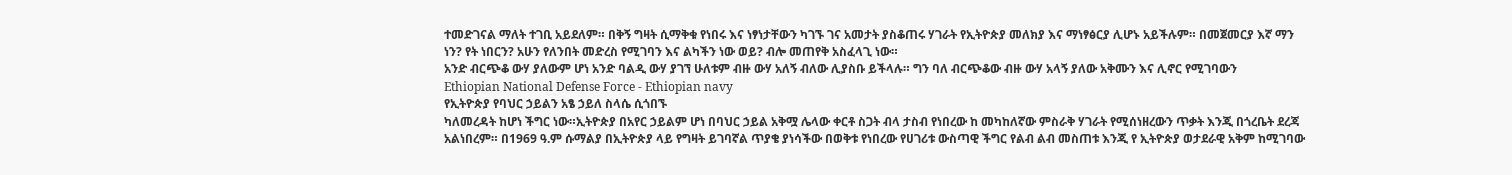ተመድገናል ማለት ተገቢ አይደለም። በቅኝ ግዛት ሲማቅቁ የነበሩ እና ነፃነታቸውን ካገኙ ገና አመታት ያስቆጠሩ ሃገራት የኢትዮጵያ መለክያ እና ማነፃፅርያ ሊሆኑ አይችሉም። በመጀመርያ እኛ ማን ነን? የት ነበርን? አሁን የለንበት መድረስ የሚገባን እና ልካችን ነው ወይ? ብሎ መጠየቅ አስፈላጊ ነው።
አንድ ብርጭቆ ውሃ ያለውም ሆነ አንድ ባልዲ ውሃ ያገኘ ሁለቱም ብዙ ውሃ አለኝ ብለው ሊያስቡ ይችላሉ። ግን ባለ ብርጭቆው ብዙ ውሃ አላኝ ያለው አቅሙን እና ሊኖር የሚገባውን
Ethiopian National Defense Force - Ethiopian navy
የኢትዮጵያ የባህር ኃይልን አፄ ኃይለ ስላሴ ሲጎበኙ
ካለመረዳት ከሆነ ችግር ነው።ኢትዮጵያ በአየር ኃይልም ሆነ በባህር ኃይል አቅሟ ሌላው ቀርቶ ስጋት ብላ ታስብ የነበረው ከ መካከለኛው ምስራቅ ሃገራት የሚሰነዘረውን ጥቃት እንጂ በጎረቤት ደረጃ አልነበረም። በ1969 ዓ.ም ሱማልያ በኢትዮጵያ ላይ የግዛት ይገባኛል ጥያቄ ያነሳችው በወቅቱ የነበረው የሀገሪቱ ውስጣዊ ችግር የልብ ልብ መስጠቱ እንጂ የ ኢትዮጵያ ወታደራዊ አቅም ከሚገባው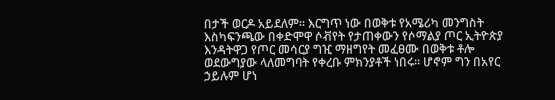በታች ወርዶ አይደለም። እርግጥ ነው በወቅቱ የአሜሪካ መንግስት እስካፍንጫው በቀድሞዋ ሶቭየት የታጠቀውን የሶማልያ ጦር ኢትዮጵያ እንዳትዋጋ የጦር መሳርያ ግዢ ማዘግየት መፈፀሙ በወቅቱ ቶሎ ወደውግያው ላለመግባት የቀረቡ ምክንያቶች ነበሩ። ሆኖም ግን በአየር ኃይሉም ሆነ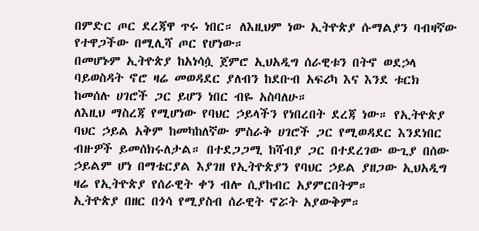በምድር ጦር ደረጃዋ ጥሩ ነበር። ለእዚህም ነው ኢትዮጵያ ሱማልያን ባብዛኛው የተዋጋችው በሚሊሻ ጦር የሆነው።
በመሆኑም ኢትዮጵያ ከአነሳሷ ጀምሮ ኢህአዲግ ሰራዊቱን በትኖ ወደኃላ ባይወስዳት ኖሮ ዛሬ መወዳደር ያለብን ከደቡብ አፍሪካ እና እንደ ቱርክ ከመሰሉ ሀገሮች ጋር ይሆን ነበር ብዬ አስባለሁ።
ለእዚህ ማስረጃ የሚሆነው የባህር ኃይላችን የነበረበት ደረጃ ነው። የኢትዮጵያ ባህር ኃይል አቅም ከመካከለኛው ምስራቅ ሀገሮች ጋር የሚወዳደር እንደነበር ብዙዎች ይመሰክሩለታል። በተደጋጋሚ ከሻብያ ጋር በተደረገው ውጊያ በሰው ኃይልም ሆነ በማቴርያል እያገዘ የኢትዮጵያን የባህር ኃይል ያዘጋው ኢህአዲግ ዛሬ የኢትዮጵያ የሰራዊት ቀን ብሎ ሲያከብር አያምርበትም።
ኢትዮጵያ በዘር በጎሳ የሚያስብ ሰራዊት ኖሯት አያውቅም።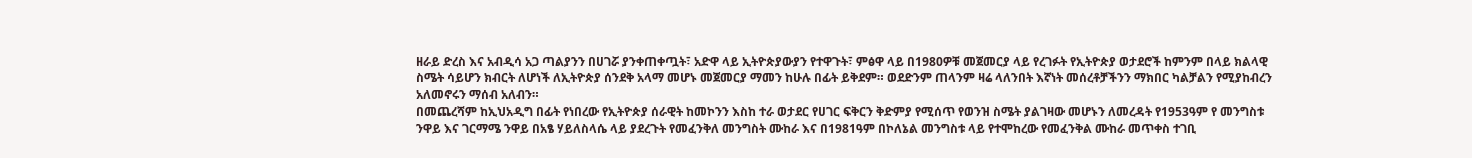ዘራይ ድረስ እና አብዲሳ አጋ ጣልያንን በሀገሯ ያንቀጠቀጧት፣ አድዋ ላይ ኢትዮጵያውያን የተዋጉት፣ ምፅዋ ላይ በ1980ዎቹ መጀመርያ ላይ የረገፉት የኢትዮጵያ ወታደሮች ከምንም በላይ ክልላዊ ስሜት ሳይሆን ክብርት ለሆነች ለኢትዮጵያ ሰንደቅ አላማ መሆኑ መጀመርያ ማመን ከሁሉ በፊት ይቅደም። ወደድንም ጠላንም ዛሬ ላለንበት እኛነት መሰረቶቻችንን ማክበር ካልቻልን የሚያከብረን አለመኖሩን ማሰብ አለብን።
በመጨረሻም ከኢህአዲግ በፊት የነበረው የኢትዮጵያ ሰራዊት ከመኮንን እስከ ተራ ወታደር የሀገር ፍቅርን ቅድምያ የሚሰጥ የወንዝ ስሜት ያልገዛው መሆኑን ለመረዳት የ1953ዓም የ መንግስቱ ንዋይ እና ገርማሜ ንዋይ በአፄ ሃይለስላሴ ላይ ያደረጉት የመፈንቅለ መንግስት ሙከራ እና በ1981ዓም በኮለኔል መንግስቱ ላይ የተሞከረው የመፈንቅል ሙከራ መጥቀስ ተገቢ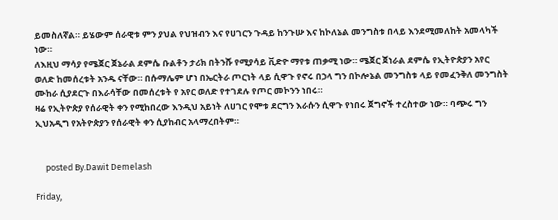ይመስለኛል። ይሄውም ሰራዊቱ ምን ያህል የህዝብን እና የሀገርን ጉዳይ ከንጉሡ እና ከኮለኔል መንግስቱ በላይ እንደሚመለከት አመላካች ነው።
ለእዚህ ማሳያ የሜጀር ጀኔራል ደምሴ ቡልቶን ታሪክ በትንሹ የሚያሳይ ቪድዮ ማየቱ ጠቃሚ ነው። ሜጀር ጀነራል ደምሴ የኢትዮጵያን አየር ወለድ ከመሰረቱት አንዱ ናቸው። በሱማሌም ሆነ በኤርትራ ጦርነት ላይ ሲዋጉ የኖሩ በኃላ ግን በኮሎኔል መንግስቱ ላይ የመፈንቅለ መንግስት ሙከራ ሲያደርጉ በእራሳቸው በመሰረቱት የ አየር ወለድ የተገደሉ የጦር መኮንን ነበሩ።
ዛሬ የኢትዮጵያ የሰራዊት ቀን የሚከበረው እንዲህ አይነት ለሀገር የሞቱ ደርግን እራሱን ሲዋጉ የነበሩ ጀግኖች ተረስተው ነው። ባጭሩ ግን ኢህአዲግ የአትዮጵያን የሰራዊት ቀን ሲያከብር አላማረበትም።


     posted By.Dawit Demelash

Friday,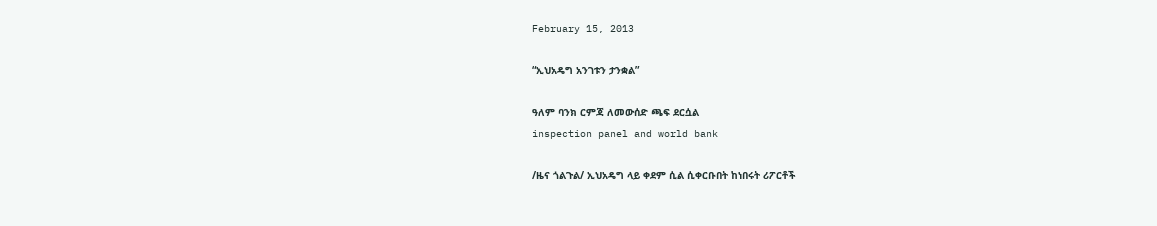February 15, 2013

“ኢህአዴግ አንገቱን ታንቋል”

ዓለም ባንክ ርምጃ ለመውሰድ ጫፍ ደርሷል
inspection panel and world bank

/ዜና ጎልጉል/ ኢህአዴግ ላይ ቀደም ሲል ሲቀርቡበት ከነበሩት ሪፖርቶች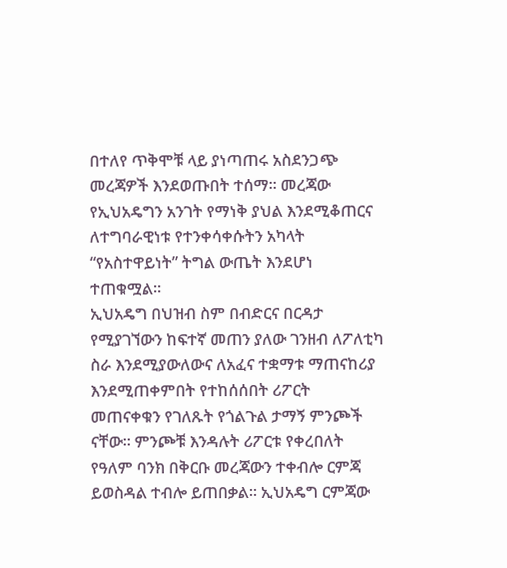በተለየ ጥቅሞቹ ላይ ያነጣጠሩ አስደንጋጭ መረጃዎች እንደወጡበት ተሰማ። መረጃው የኢህአዴግን አንገት የማነቅ ያህል እንደሚቆጠርና ለተግባራዊነቱ የተንቀሳቀሱትን አካላት “የአስተዋይነት” ትግል ውጤት እንደሆነ ተጠቁሟል።
ኢህአዴግ በህዝብ ስም በብድርና በርዳታ የሚያገኘውን ከፍተኛ መጠን ያለው ገንዘብ ለፖለቲካ ስራ እንደሚያውለውና ለአፈና ተቋማቱ ማጠናከሪያ እንደሚጠቀምበት የተከሰሰበት ሪፖርት መጠናቀቁን የገለጹት የጎልጉል ታማኝ ምንጮች ናቸው። ምንጮቹ እንዳሉት ሪፖርቱ የቀረበለት የዓለም ባንክ በቅርቡ መረጃውን ተቀብሎ ርምጃ ይወስዳል ተብሎ ይጠበቃል። ኢህአዴግ ርምጃው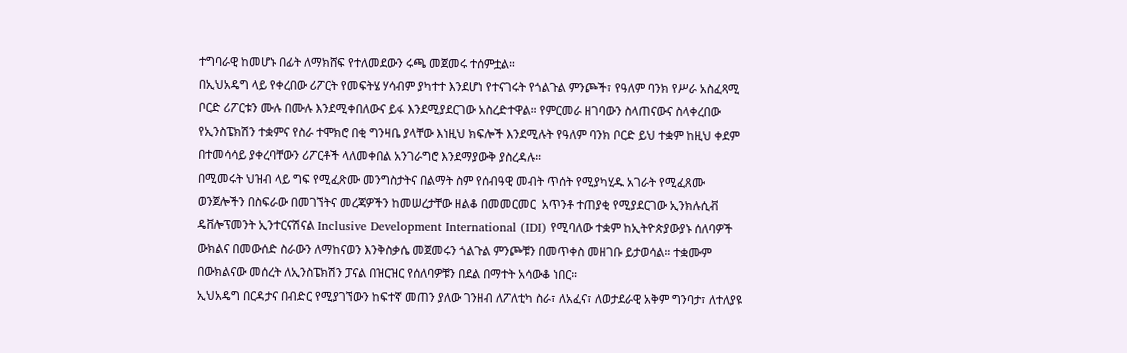ተግባራዊ ከመሆኑ በፊት ለማክሸፍ የተለመደውን ሩጫ መጀመሩ ተሰምቷል።
በኢህአዴግ ላይ የቀረበው ሪፖርት የመፍትሄ ሃሳብም ያካተተ እንደሆነ የተናገሩት የጎልጉል ምንጮች፣ የዓለም ባንክ የሥራ አስፈጻሚ ቦርድ ሪፖርቱን ሙሉ በሙሉ እንደሚቀበለውና ይፋ እንደሚያደርገው አስረድተዋል። የምርመራ ዘገባውን ስላጠናውና ስላቀረበው የኢንስፔክሽን ተቋምና የስራ ተሞክሮ በቂ ግንዛቤ ያላቸው እነዚህ ክፍሎች እንደሚሉት የዓለም ባንክ ቦርድ ይህ ተቋም ከዚህ ቀደም በተመሳሳይ ያቀረባቸውን ሪፖርቶች ላለመቀበል አንገራግሮ እንደማያውቅ ያስረዳሉ።
በሚመሩት ህዝብ ላይ ግፍ የሚፈጽሙ መንግስታትና በልማት ስም የሰብዓዊ መብት ጥሰት የሚያካሂዱ አገራት የሚፈጸሙ ወንጀሎችን በስፍራው በመገኘትና መረጃዎችን ከመሠረታቸው ዘልቆ በመመርመር  አጥንቶ ተጠያቂ የሚያደርገው ኢንክሉሲቭ ዴቨሎፕመንት ኢንተርናሽናል Inclusive Development International (IDI) የሚባለው ተቋም ከኢትዮጵያውያኑ ሰለባዎች ውክልና በመውሰድ ስራውን ለማከናወን እንቅስቃሴ መጀመሩን ጎልጉል ምንጮቹን በመጥቀስ መዘገቡ ይታወሳል። ተቋሙም በውክልናው መሰረት ለኢንስፔክሽን ፓናል በዝርዝር የሰለባዎቹን በደል በማተት አሳውቆ ነበር።
ኢህአዴግ በርዳታና በብድር የሚያገኘውን ከፍተኛ መጠን ያለው ገንዘብ ለፖለቲካ ስራ፣ ለአፈና፣ ለወታደራዊ አቅም ግንባታ፣ ለተለያዩ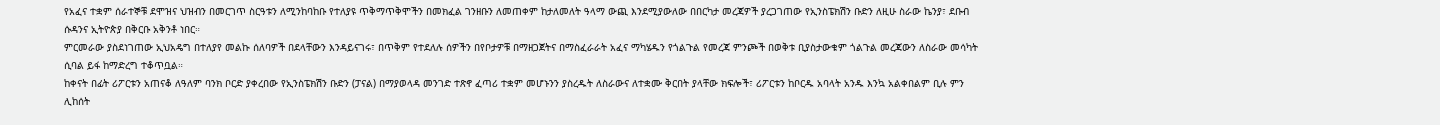የአፈና ተቋም ሰራተኞቹ ደሞዝና ህዝብን በመርገጥ ስርዓቱን ለሚንከባከቡ የተለያዩ ጥቅማጥቅሞችን በመክፈል ገንዘቡን ለመጠቀም ከታለመለት ዓላማ ውጪ እንደሚያውለው በበርካታ መረጃዎች ያረጋገጠው የኢንስፔክሽን ቡድን ለዚሁ ስራው ኬንያ፣ ደቡብ ሱዳንና ኢትዮጵያ በቅርቡ አቅንቶ ነበር።
ምርመራው ያስደነገጠው ኢህአዴግ በተለያየ መልኩ ሰለባዎች በደላቸውን እንዳይናገሩ፣ በጥቅም የተደለሉ ሰዎችን በየቦታዎቹ በማዘጋጀትና በማስፈራራት አፈና ማካሄዱን የጎልጉል የመረጃ ምንጮች በወቅቱ ቢያስታውቁም ጎልጉል መረጃውን ለስራው መሳካት ሲባል ይፋ ከማድረግ ተቆጥቧል።
ከቀናት በፊት ሪፖርቱን አጠናቆ ለዓለም ባንክ ቦርድ ያቀረበው የኢንስፔክሽን ቡድን (ፓናል) በማያወላዳ መንገድ ተጽኖ ፈጣሪ ተቋም መሆኑንን ያስረዱት ለስራውና ለተቋሙ ቅርበት ያላቸው ክፍሎች፣ ሪፖርቱን ከቦርዱ አባላት አንዱ እንኳ አልቀበልም ቢሉ ምን ሊከሰት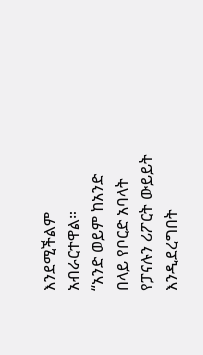እንደሚችልም አብራርተዋል።
“አንድ ወይም ከአንድ በላይ የቦርድ አባላት የፓናሉን ሪፖርት ውይይት እንዲደረግበት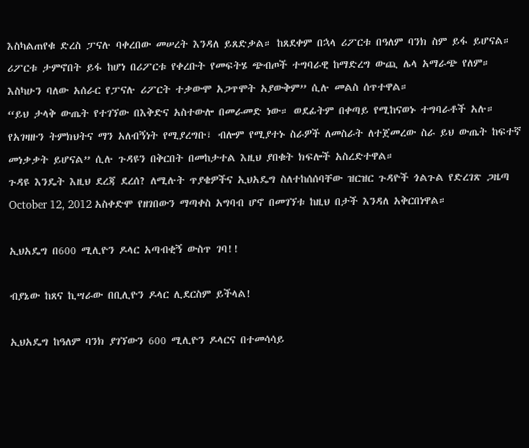እስካልጠየቁ ድረስ ፓናሉ ባቀረበው መሠረት እንዳለ ይጸድቃል። ከጸደቀም በኋላ ሪፖርቱ በዓለም ባንክ ስም ይፋ ይሆናል። ሪፖርቱ ታምኖበት ይፋ ከሆነ በሪፖርቱ የቀረቡት የመፍትሄ ጭብጦች ተግባራዊ ከማድረግ ውጪ ሌላ አማራጭ የለም። እስካሁን ባለው አሰራር የፓናሉ ሪፖርት ተቃውሞ አጋጥሞት አያውቅም” ሲሉ መልስ ሰጥተዋል።
“ይህ ታላቅ ውጤት የተገኘው በእቅድና አስተውሎ በመራመድ ነው። ወደፊትም በቀጣይ የሚከናወኑ ተግባራቶች አሉ። የአገዛዙን ትምክህትና ማን አለብኝነት የሚያረግቡ፣ ብሎም የሚያተኑ ስራዎች ለመስራት ለተጀመረው ስራ ይህ ውጤት ከፍተኛ መነቃቃት ይሆናል” ሲሉ ጉዳዩን በቅርበት በመከታተል እዚህ ያበቁት ክፍሎች አስረድተዋል።
ጉዳዩ እንዴት እዚህ ደረጃ ደረሰ? ለሚሉት ጥያቄዎችና ኢህአዴግ ስለተከሰሰባቸው ዝርዝር ጉዳዮች ጎልጉል የድረገጽ ጋዜጣ October 12, 2012 አስቀድሞ የዘገበውን ማጣቀስ አግባብ ሆኖ በመገኘቱ ከዚህ በታች እንዳለ አቅርበነዋል።

ኢህአዴግ በ600 ሚሊዮን ዶላር አጣብቂኝ ውስጥ ገባ!!

ብያኔው ከጸና ኪሣራው በቢሊዮን ዶላር ሊደርስም ይችላል!

ኢህአዴግ ከዓለም ባንክ ያገኘውን 600 ሚሊዮን ዶላርና በተመሳሳይ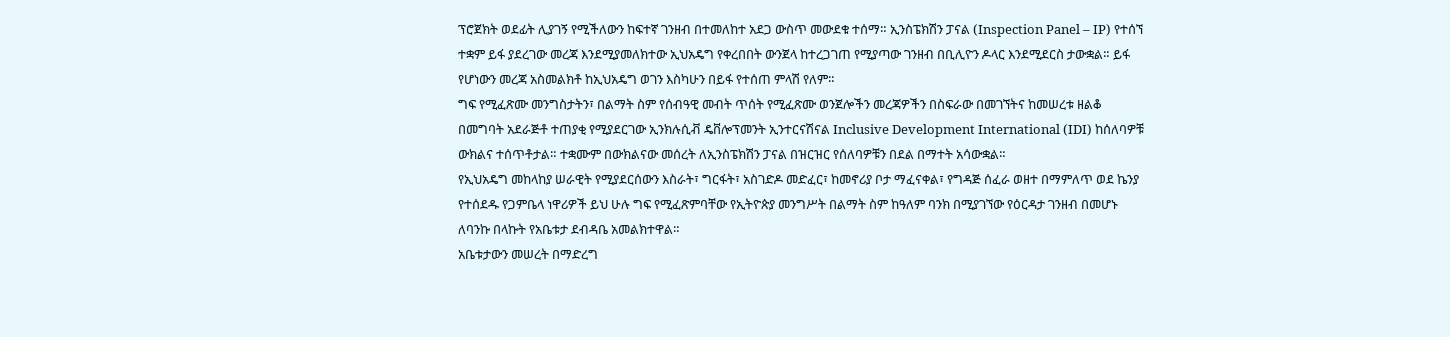ፕሮጀክት ወደፊት ሊያገኝ የሚችለውን ከፍተኛ ገንዘብ በተመለከተ አደጋ ውስጥ መውደቁ ተሰማ። ኢንስፔክሽን ፓናል (Inspection Panel – IP) የተሰኘ ተቋም ይፋ ያደረገው መረጃ እንደሚያመለክተው ኢህአዴግ የቀረበበት ውንጀላ ከተረጋገጠ የሚያጣው ገንዘብ በቢሊዮን ዶላር እንደሚደርስ ታውቋል። ይፋ የሆነውን መረጃ አስመልክቶ ከኢህአዴግ ወገን እስካሁን በይፋ የተሰጠ ምላሽ የለም።
ግፍ የሚፈጽሙ መንግስታትን፣ በልማት ስም የሰብዓዊ መብት ጥሰት የሚፈጽሙ ወንጀሎችን መረጃዎችን በስፍራው በመገኘትና ከመሠረቱ ዘልቆ በመግባት አደራጅቶ ተጠያቂ የሚያደርገው ኢንክሉሲቭ ዴቨሎፕመንት ኢንተርናሽናል Inclusive Development International (IDI) ከሰለባዎቹ ውክልና ተሰጥቶታል። ተቋሙም በውክልናው መሰረት ለኢንስፔክሽን ፓናል በዝርዝር የሰለባዎቹን በደል በማተት አሳውቋል።
የኢህአዴግ መከላከያ ሠራዊት የሚያደርሰውን እስራት፣ ግርፋት፣ አስገድዶ መድፈር፣ ከመኖሪያ ቦታ ማፈናቀል፣ የግዳጅ ሰፈራ ወዘተ በማምለጥ ወደ ኬንያ የተሰደዱ የጋምቤላ ነዋሪዎች ይህ ሁሉ ግፍ የሚፈጽምባቸው የኢትዮጵያ መንግሥት በልማት ስም ከዓለም ባንክ በሚያገኘው የዕርዳታ ገንዘብ በመሆኑ ለባንኩ በላኩት የአቤቱታ ደብዳቤ አመልክተዋል።
አቤቱታውን መሠረት በማድረግ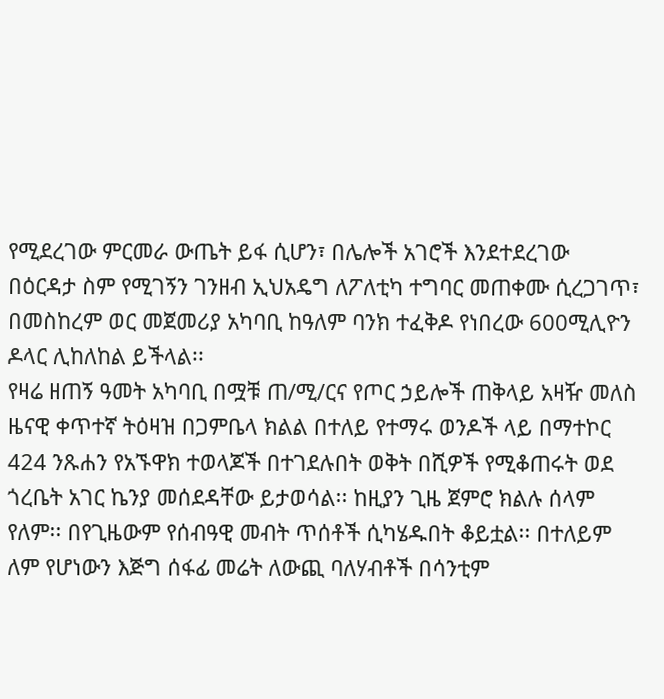የሚደረገው ምርመራ ውጤት ይፋ ሲሆን፣ በሌሎች አገሮች እንደተደረገው በዕርዳታ ስም የሚገኝን ገንዘብ ኢህአዴግ ለፖለቲካ ተግባር መጠቀሙ ሲረጋገጥ፣ በመስከረም ወር መጀመሪያ አካባቢ ከዓለም ባንክ ተፈቅዶ የነበረው 600ሚሊዮን ዶላር ሊከለከል ይችላል፡፡
የዛሬ ዘጠኝ ዓመት አካባቢ በሟቹ ጠ/ሚ/ርና የጦር ኃይሎች ጠቅላይ አዛዥ መለስ ዜናዊ ቀጥተኛ ትዕዛዝ በጋምቤላ ክልል በተለይ የተማሩ ወንዶች ላይ በማተኮር 424 ንጹሐን የአኙዋክ ተወላጆች በተገደሉበት ወቅት በሺዎች የሚቆጠሩት ወደ ጎረቤት አገር ኬንያ መሰደዳቸው ይታወሳል፡፡ ከዚያን ጊዜ ጀምሮ ክልሉ ሰላም የለም፡፡ በየጊዜውም የሰብዓዊ መብት ጥሰቶች ሲካሄዱበት ቆይቷል፡፡ በተለይም ለም የሆነውን እጅግ ሰፋፊ መሬት ለውጪ ባለሃብቶች በሳንቲም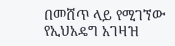በመሸጥ ላይ የሚገኘው የኢህአዴግ አገዛዝ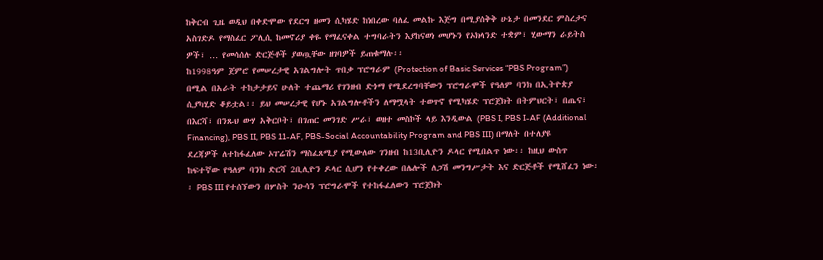ከቅርብ ጊዜ ወዲህ በቀድሞው የደርግ ዘመን ሲካሄድ ከነበረው ባለፈ መልኩ እጅግ በሚያሰቅቅ ሁኔታ በመንደር ምስረታና አስገድዶ የማስፈር ፖሊሲ ከመኖሪያ ቀዬ የማፈናቀል ተግባራትን እያከናወነ መሆኑን የኦክላንድ ተቋም፣ ሂውማን ራይትስ ዎች፣ … የመሳሰሉ ድርጅቶች ያወጧቸው ዘገባዎች ይጠቁማሉ፡፡
ከ1998ዓም ጀምሮ የመሠረታዊ አገልግሎት ጥበቃ ፕሮግራም (Protection of Basic Services “PBS Program”) በሚል በአራት ተከታታይና ሁለት ተጨማሪ የገንዘብ ድጎማ የሚደረግባቸውን ፕሮግራሞች የዓለም ባንክ በኢትዮጵያ ሲያካሂድ ቆይቷል፡፡ ይህ መሠረታዊ የሆኑ አገልግሎቶችን ለማሟላት ተወጥኖ የሚካሄድ ፕሮጀክት በትምህርት፣ በጤና፣ በእርሻ፣ በንጹህ ውሃ አቅርቦት፣ በገጠር መንገድ ሥራ፣ ወዘተ መስኮች ላይ እንዲውል (PBS I, PBS I-AF (Additional Financing), PBS II, PBS 11-AF, PBS-Social Accountability Program and PBS III) በማለት በተለያዩ ደረጃዎች ለተከፋፈለው ኦፐሬሽን ማስፈጸሚያ የሚውለው ገንዘብ ከ13ቢሊዮን ዶላር የሚበልጥ ነው፡፡ ከዚህ ውስጥ ከፍተኛው የዓለም ባንክ ድርሻ 2ቢሊዮን ዶላር ሲሆን የተቀረው በሌሎች ለጋሽ መንግሥታት እና ድርጅቶች የሚሸፈን ነው፡፡ PBS III የተሰኘውን በሦስት ንዑሳን ፕሮግራሞች የተከፋፈለውን ፕሮጀክት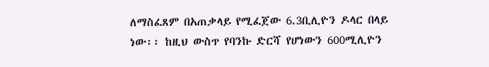ለማስፈጸም በአጠቃላይ የሚፈጀው 6.3ቢሊዮን ዶላር በላይ ነው፡፡ ከዚህ ውስጥ የባንኩ ድርሻ የሆነውን 600ሚሊዮን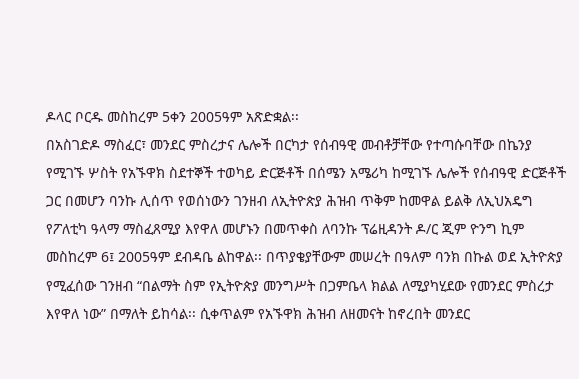ዶላር ቦርዱ መስከረም 5ቀን 2005ዓም አጽድቋል፡፡
በአስገድዶ ማስፈር፣ መንደር ምስረታና ሌሎች በርካታ የሰብዓዊ መብቶቻቸው የተጣሱባቸው በኬንያ የሚገኙ ሦስት የአኙዋክ ስደተኞች ተወካይ ድርጅቶች በሰሜን አሜሪካ ከሚገኙ ሌሎች የሰብዓዊ ድርጅቶች ጋር በመሆን ባንኩ ሊሰጥ የወሰነውን ገንዘብ ለኢትዮጵያ ሕዝብ ጥቅም ከመዋል ይልቅ ለኢህአዴግ የፖለቲካ ዓላማ ማስፈጸሚያ እየዋለ መሆኑን በመጥቀስ ለባንኩ ፕሬዚዳንት ዶ/ር ጂም ዮንግ ኪም መስከረም 6፤ 2005ዓም ደብዳቤ ልከዋል፡፡ በጥያቄያቸውም መሠረት በዓለም ባንክ በኩል ወደ ኢትዮጵያ የሚፈሰው ገንዘብ “በልማት ስም የኢትዮጵያ መንግሥት በጋምቤላ ክልል ለሚያካሂደው የመንደር ምስረታ እየዋለ ነው” በማለት ይከሳል፡፡ ሲቀጥልም የአኙዋክ ሕዝብ ለዘመናት ከኖረበት መንደር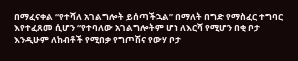በማፈናቀል “የተሻለ አገልግሎት ይሰጣችኋል” በማለት በግድ የማስፈር ተግባር እየተፈጸመ ሲሆን “የተባለው አገልግሎትም ሆነ ለእርሻ የሚሆን በቂ ቦታ እንዲሁም ለከብቶች የሚበቃ የግጦሽና የውሃ ቦታ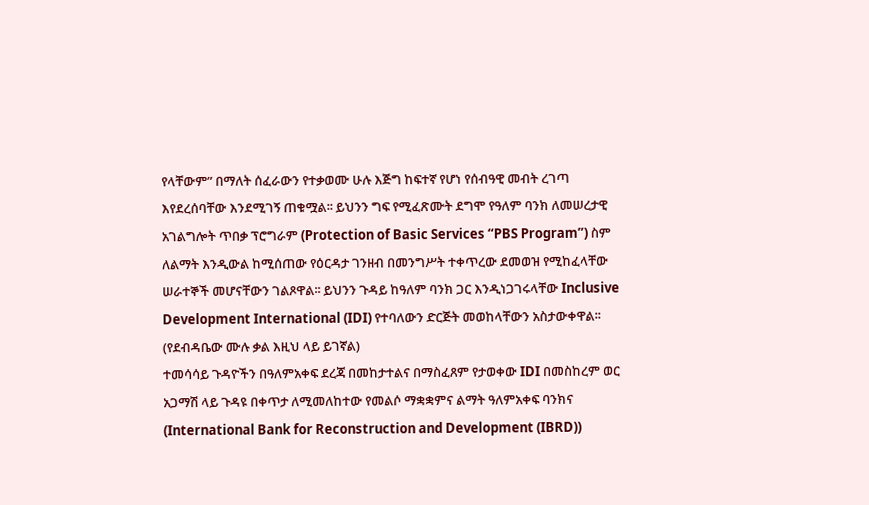የላቸውም” በማለት ሰፈራውን የተቃወሙ ሁሉ እጅግ ከፍተኛ የሆነ የሰብዓዊ መብት ረገጣ እየደረሰባቸው እንደሚገኝ ጠቁሟል፡፡ ይህንን ግፍ የሚፈጽሙት ደግሞ የዓለም ባንክ ለመሠረታዊ አገልግሎት ጥበቃ ፕሮግራም (Protection of Basic Services “PBS Program”) ስም ለልማት እንዲውል ከሚሰጠው የዕርዳታ ገንዘብ በመንግሥት ተቀጥረው ደመወዝ የሚከፈላቸው ሠራተኞች መሆናቸውን ገልጾዋል፡፡ ይህንን ጉዳይ ከዓለም ባንክ ጋር እንዲነጋገሩላቸው Inclusive Development International (IDI) የተባለውን ድርጅት መወከላቸውን አስታውቀዋል፡፡ (የደብዳቤው ሙሉ ቃል እዚህ ላይ ይገኛል)
ተመሳሳይ ጉዳዮችን በዓለምአቀፍ ደረጃ በመከታተልና በማስፈጸም የታወቀው IDI በመስከረም ወር አጋማሽ ላይ ጉዳዩ በቀጥታ ለሚመለከተው የመልሶ ማቋቋምና ልማት ዓለምአቀፍ ባንክና (International Bank for Reconstruction and Development (IBRD))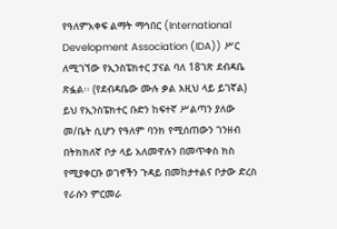የዓለምአቀፍ ልማት ማኅበር (International Development Association (IDA)) ሥር ለሚገኘው የኢንስፔክተር ፓናል ባለ 18ገጽ ደብዳቤ ጽፏል፡፡ (የደብዳቤው ሙሉ ቃል እዚህ ላይ ይገኛል) ይህ የኢንስፔክተር ቡድን ከፍተኛ ሥልጣን ያለው መ/ቤት ሲሆን የዓለም ባንክ የሚሰጠውን ገንዘብ በትክክለኛ ቦታ ላይ አለመዋሉን በመጥቀስ ክስ የሚያቀርቡ ወገኖችን ጉዳይ በመከታተልና ቦታው ድረስ የራሱን ምርመራ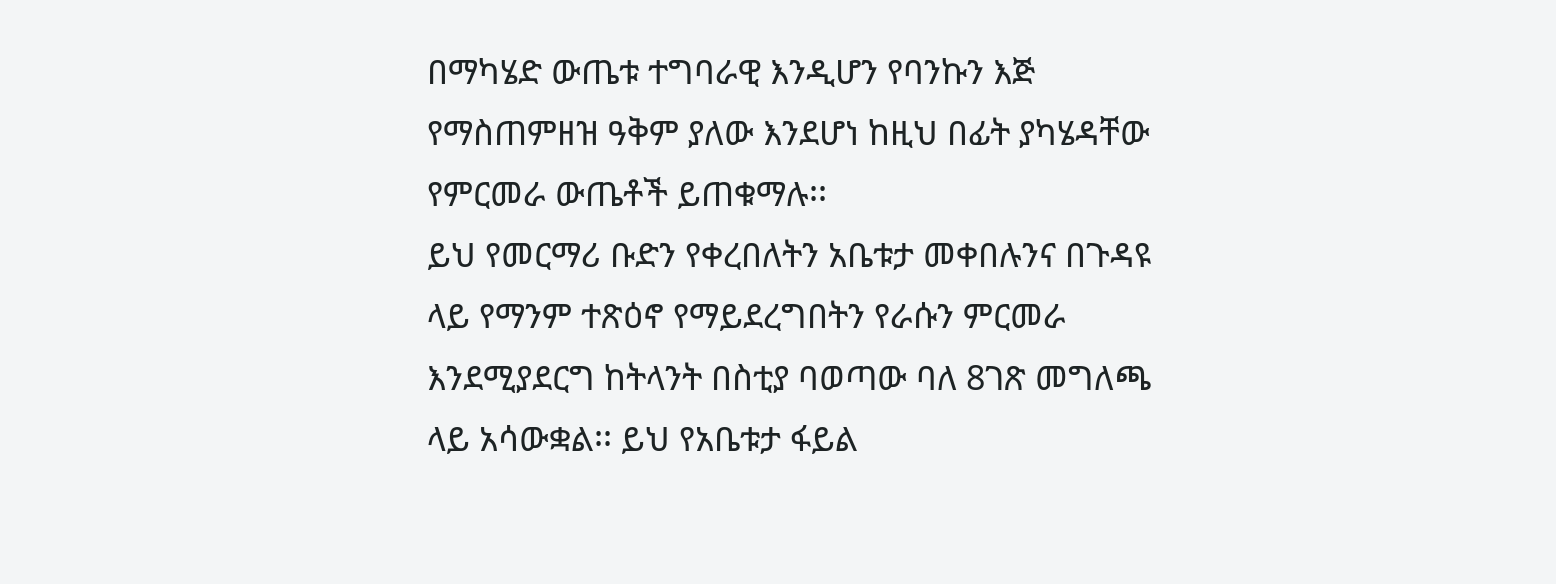በማካሄድ ውጤቱ ተግባራዊ እንዲሆን የባንኩን እጅ የማስጠምዘዝ ዓቅም ያለው እንደሆነ ከዚህ በፊት ያካሄዳቸው የምርመራ ውጤቶች ይጠቁማሉ፡፡
ይህ የመርማሪ ቡድን የቀረበለትን አቤቱታ መቀበሉንና በጉዳዩ ላይ የማንም ተጽዕኖ የማይደረግበትን የራሱን ምርመራ እንደሚያደርግ ከትላንት በስቲያ ባወጣው ባለ 8ገጽ መግለጫ ላይ አሳውቋል፡፡ ይህ የአቤቱታ ፋይል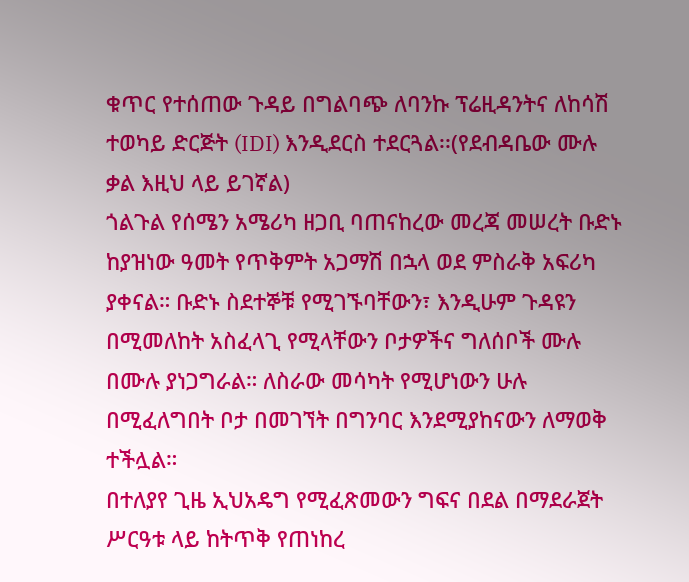ቁጥር የተሰጠው ጉዳይ በግልባጭ ለባንኩ ፕሬዚዳንትና ለከሳሽ ተወካይ ድርጅት (IDI) እንዲደርስ ተደርጓል፡፡(የደብዳቤው ሙሉ ቃል እዚህ ላይ ይገኛል)
ጎልጉል የሰሜን አሜሪካ ዘጋቢ ባጠናከረው መረጃ መሠረት ቡድኑ ከያዝነው ዓመት የጥቅምት አጋማሽ በኋላ ወደ ምስራቅ አፍሪካ ያቀናል። ቡድኑ ስደተኞቹ የሚገኙባቸውን፣ እንዲሁም ጉዳዩን በሚመለከት አስፈላጊ የሚላቸውን ቦታዎችና ግለሰቦች ሙሉ በሙሉ ያነጋግራል። ለስራው መሳካት የሚሆነውን ሁሉ በሚፈለግበት ቦታ በመገኘት በግንባር እንደሚያከናውን ለማወቅ ተችሏል።
በተለያየ ጊዜ ኢህአዴግ የሚፈጽመውን ግፍና በደል በማደራጀት ሥርዓቱ ላይ ከትጥቅ የጠነከረ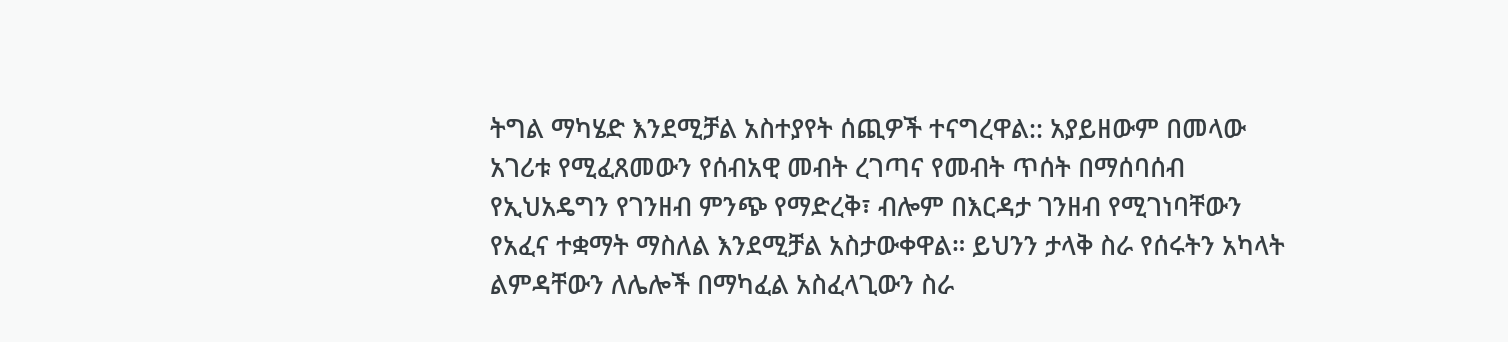ትግል ማካሄድ እንደሚቻል አስተያየት ሰጪዎች ተናግረዋል:: አያይዘውም በመላው አገሪቱ የሚፈጸመውን የሰብአዊ መብት ረገጣና የመብት ጥሰት በማሰባሰብ የኢህአዴግን የገንዘብ ምንጭ የማድረቅ፣ ብሎም በእርዳታ ገንዘብ የሚገነባቸውን የአፈና ተቋማት ማስለል እንደሚቻል አስታውቀዋል። ይህንን ታላቅ ስራ የሰሩትን አካላት ልምዳቸውን ለሌሎች በማካፈል አስፈላጊውን ስራ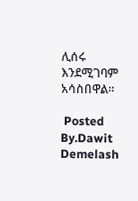ሊሰሩ እንደሚገባም አሳስበዋል።

 Posted By.Dawit Demelash